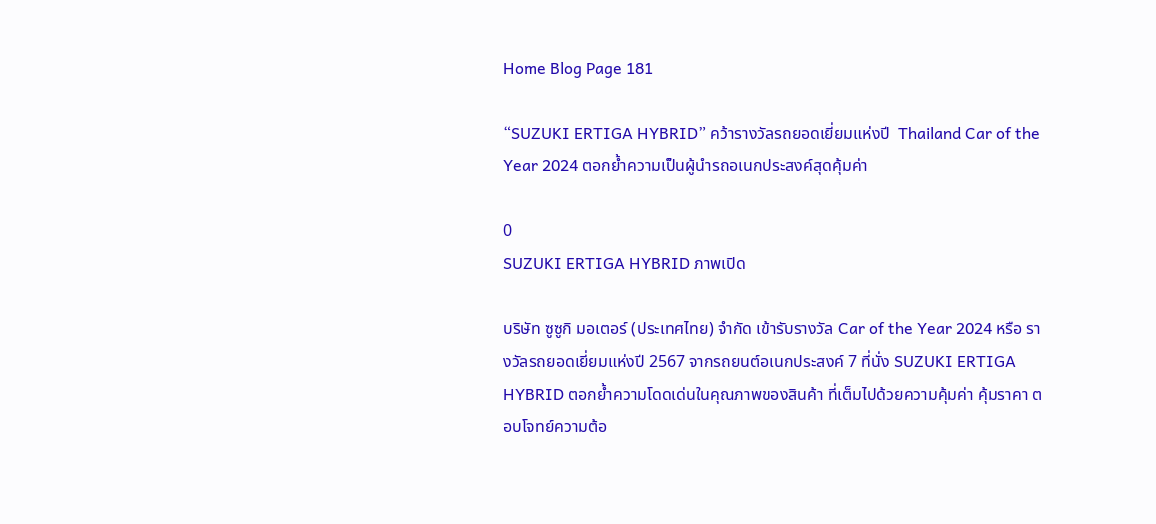Home Blog Page 181

“SUZUKI ERTIGA HYBRID” คว้ารางวัลรถยอดเยี่ยมแห่งปี  Thailand Car of the Year 2024 ตอกย้ำความเป็นผู้นำรถอเนกประสงค์สุดคุ้มค่า

0
SUZUKI ERTIGA HYBRID ภาพเปิด

บริษัท ซูซูกิ มอเตอร์ (ประเทศไทย) จำกัด เข้ารับรางวัล Car of the Year 2024 หรือ รางวัลรถยอดเยี่ยมแห่งปี 2567 จากรถยนต์อเนกประสงค์ 7 ที่นั่ง SUZUKI ERTIGA HYBRID ตอกย้ำความโดดเด่นในคุณภาพของสินค้า ที่เต็มไปด้วยความคุ้มค่า คุ้มราคา ตอบโจทย์ความต้อ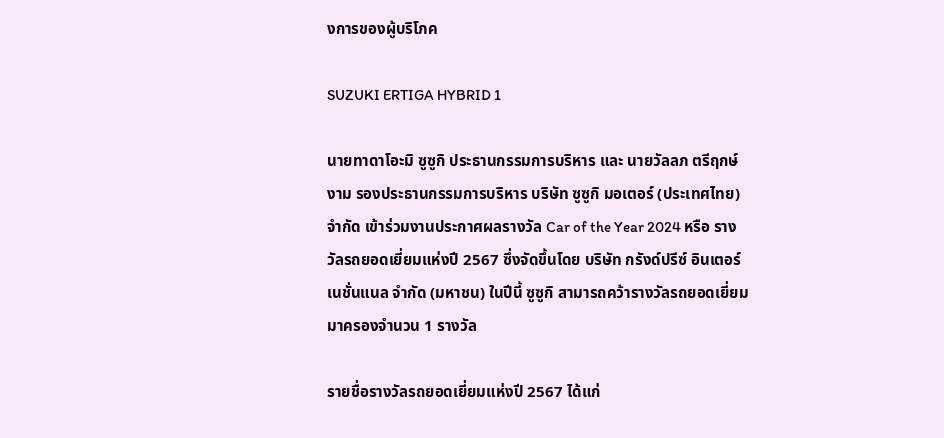งการของผู้บริโภค

SUZUKI ERTIGA HYBRID 1

นายทาดาโอะมิ ซูซูกิ ประธานกรรมการบริหาร และ นายวัลลภ ตรีฤกษ์งาม รองประธานกรรมการบริหาร บริษัท ซูซูกิ มอเตอร์ (ประเทศไทย) จำกัด เข้าร่วมงานประกาศผลรางวัล Car of the Year 2024 หรือ รางวัลรถยอดเยี่ยมแห่งปี 2567 ซึ่งจัดขึ้นโดย บริษัท กรังด์ปรีซ์ อินเตอร์เนชั่นแนล จำกัด (มหาชน) ในปีนี้ ซูซูกิ สามารถคว้ารางวัลรถยอดเยี่ยมมาครองจำนวน 1 รางวัล

รายชื่อรางวัลรถยอดเยี่ยมแห่งปี 2567 ได้แก่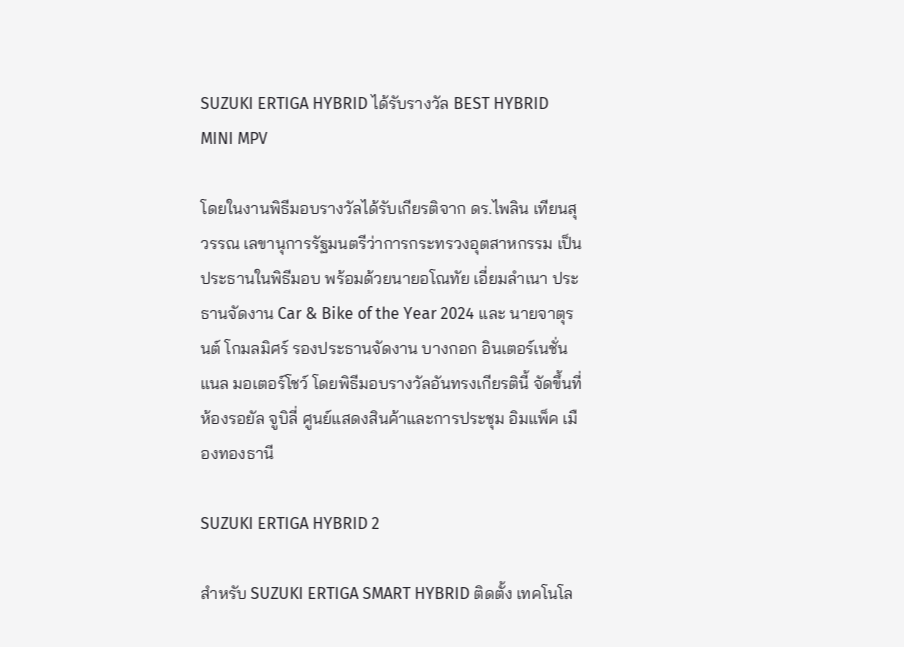SUZUKI ERTIGA HYBRID ได้รับรางวัล BEST HYBRID MINI MPV

โดยในงานพิธีมอบรางวัลได้รับเกียรติจาก ดร.ไพลิน เทียนสุวรรณ เลขานุการรัฐมนตรีว่าการกระทรวงอุตสาหกรรม เป็นประธานในพิธีมอบ พร้อมด้วยนายอโณทัย เอี่ยมลำเนา ประธานจัดงาน Car & Bike of the Year 2024 และ นายจาตุรนต์ โกมลมิศร์ รองประธานจัดงาน บางกอก อินเตอร์เนชั่นแนล มอเตอร์โชว์ โดยพิธีมอบรางวัลอันทรงเกียรตินี้ จัดขึ้นที่ ห้องรอยัล จูบิลี่ ศูนย์แสดงสินค้าและการประชุม อิมแพ็ค เมืองทองธานี

SUZUKI ERTIGA HYBRID 2

สำหรับ SUZUKI ERTIGA SMART HYBRID ติดตั้ง เทคโนโล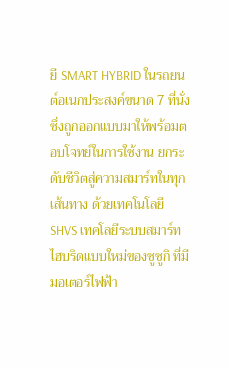ยี SMART HYBRID ในรถยนต์อเนกประสงค์ขนาด 7 ที่นั่ง  ซึ่งถูกออกแบบมาให้พร้อมตอบโจทย์ในการใช้งาน ยกระดับชีวิตสู่ความสมาร์ทในทุกเส้นทาง ด้วยเทคโนโลยี SHVS เทคโลยีระบบสมาร์ทไฮบริดแบบใหม่ของซูซูกิ ที่มีมอเตอร์ไฟฟ้า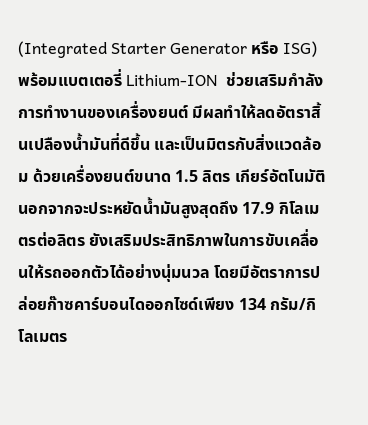(Integrated Starter Generator หรือ ISG) พร้อมแบตเตอรี่ Lithium-ION  ช่วยเสริมกำลังการทำงานของเครื่องยนต์ มีผลทำให้ลดอัตราสิ้นเปลืองน้ำมันที่ดีขึ้น และเป็นมิตรกับสิ่งแวดล้อม ด้วยเครื่องยนต์ขนาด 1.5 ลิตร เกียร์อัตโนมัติ นอกจากจะประหยัดน้ำมันสูงสุดถึง 17.9 กิโลเมตรต่อลิตร ยังเสริมประสิทธิภาพในการขับเคลื่อนให้รถออกตัวได้อย่างนุ่มนวล โดยมีอัตราการปล่อยก๊าซคาร์บอนไดออกไซด์เพียง 134 กรัม/กิโลเมตร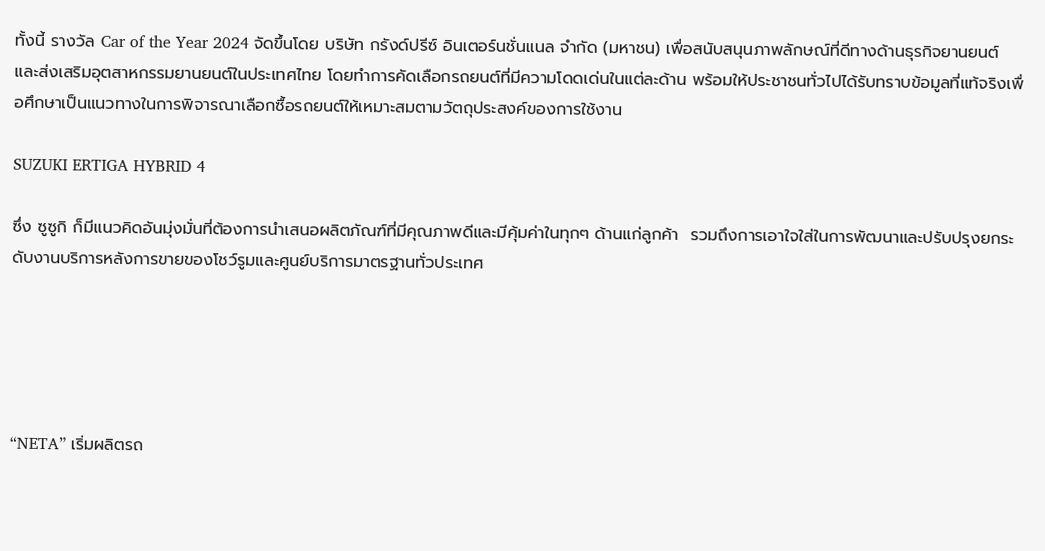ทั้งนี้ รางวัล Car of the Year 2024 จัดขึ้นโดย บริษัท กรังด์ปรีซ์ อินเตอร์นชั่นแนล จำกัด (มหาชน) เพื่อสนับสนุนภาพลักษณ์ที่ดีทางด้านธุรกิจยานยนต์และส่งเสริมอุตสาหกรรมยานยนต์ในประเทศไทย โดยทำการคัดเลือกรถยนต์ที่มีความโดดเด่นในแต่ละด้าน พร้อมให้ประชาชนทั่วไปได้รับทราบข้อมูลที่แท้จริงเพื่อศึกษาเป็นแนวทางในการพิจารณาเลือกซื้อรถยนต์ให้เหมาะสมตามวัตถุประสงค์ของการใช้งาน

SUZUKI ERTIGA HYBRID 4

ซึ่ง ซูซูกิ ก็มีแนวคิดอันมุ่งมั่นที่ต้องการนำเสนอผลิตภัณฑ์ที่มีคุณภาพดีและมีคุ้มค่าในทุกๆ ด้านแก่ลูกค้า  รวมถึงการเอาใจใส่ในการพัฒนาและปรับปรุงยกระดับงานบริการหลังการขายของโชว์รูมและศูนย์บริการมาตรฐานทั่วประเทศ





“NETA” เริ่มผลิตรถ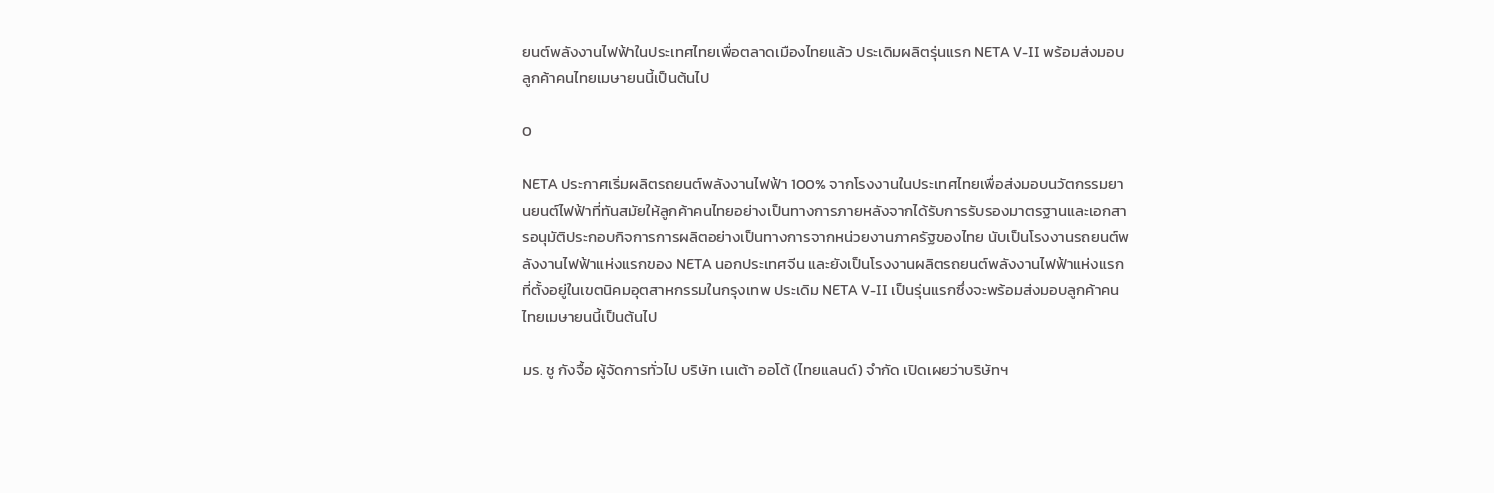ยนต์พลังงานไฟฟ้าในประเทศไทยเพื่อตลาดเมืองไทยแล้ว ประเดิมผลิตรุ่นแรก NETA V-II พร้อมส่งมอบลูกค้าคนไทยเมษายนนี้เป็นต้นไป

0

NETA ประกาศเริ่มผลิตรถยนต์พลังงานไฟฟ้า 100% จากโรงงานในประเทศไทยเพื่อส่งมอบนวัตกรรมยานยนต์ไฟฟ้าที่ทันสมัยให้ลูกค้าคนไทยอย่างเป็นทางการภายหลังจากได้รับการรับรองมาตรฐานและเอกสารอนุมัติประกอบกิจการการผลิตอย่างเป็นทางการจากหน่วยงานภาครัฐของไทย นับเป็นโรงงานรถยนต์พลังงานไฟฟ้าแห่งแรกของ NETA นอกประเทศจีน และยังเป็นโรงงานผลิตรถยนต์พลังงานไฟฟ้าแห่งแรกที่ตั้งอยู่ในเขตนิคมอุตสาหกรรมในกรุงเทพ ประเดิม NETA V-II เป็นรุ่นแรกซึ่งจะพร้อมส่งมอบลูกค้าคนไทยเมษายนนี้เป็นต้นไป

มร. ชู กังจื้อ ผู้จัดการทั่วไป บริษัท เนเต้า ออโต้ (ไทยแลนด์) จำกัด เปิดเผยว่าบริษัทฯ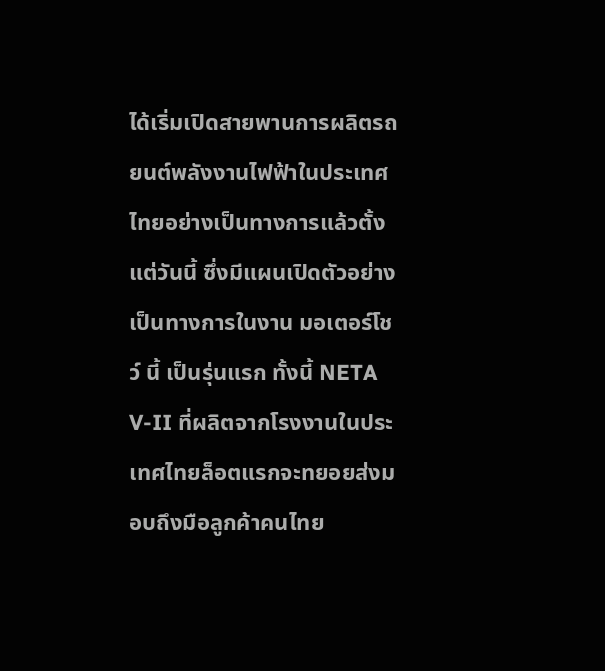ได้เริ่มเปิดสายพานการผลิตรถยนต์พลังงานไฟฟ้าในประเทศไทยอย่างเป็นทางการแล้วตั้งแต่วันนี้ ซึ่งมีแผนเปิดตัวอย่างเป็นทางการในงาน มอเตอร์โชว์ นี้ เป็นรุ่นแรก ทั้งนี้ NETA V-II ที่ผลิตจากโรงงานในประเทศไทยล็อตแรกจะทยอยส่งมอบถึงมือลูกค้าคนไทย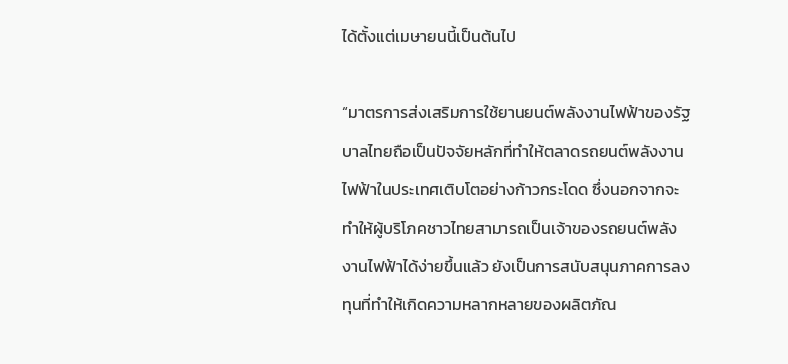ได้ตั้งแต่เมษายนนี้เป็นต้นไป

“มาตรการส่งเสริมการใช้ยานยนต์พลังงานไฟฟ้าของรัฐบาลไทยถือเป็นปัจจัยหลักที่ทำให้ตลาดรถยนต์พลังงานไฟฟ้าในประเทศเติบโตอย่างก้าวกระโดด ซึ่งนอกจากจะทำให้ผู้บริโภคชาวไทยสามารถเป็นเจ้าของรถยนต์พลังงานไฟฟ้าได้ง่ายขึ้นแล้ว ยังเป็นการสนับสนุนภาคการลงทุนที่ทำให้เกิดความหลากหลายของผลิตภัณ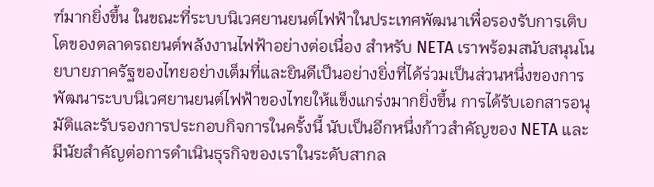ฑ์มากยิ่งขึ้น ในขณะที่ระบบนิเวศยานยนต์ไฟฟ้าในประเทศพัฒนาเพื่อรองรับการเติบโตของตลาดรถยนต์พลังงานไฟฟ้าอย่างต่อเนื่อง สำหรับ NETA เราพร้อมสนับสนุนโนยบายภาครัฐของไทยอย่างเต็มที่และยินดีเป็นอย่างยิ่งที่ได้ร่วมเป็นส่วนหนึ่งของการพัฒนาระบบนิเวศยานยนต์ไฟฟ้าของไทยให้แข็งแกร่งมากยิ่งขึ้น การได้รับเอกสารอนุมัติและรับรองการประกอบกิจการในครั้งนี้ นับเป็นอีกหนึ่งก้าวสำคัญของ NETA และมีนัยสำคัญต่อการดำเนินธุรกิจของเราในระดับสากล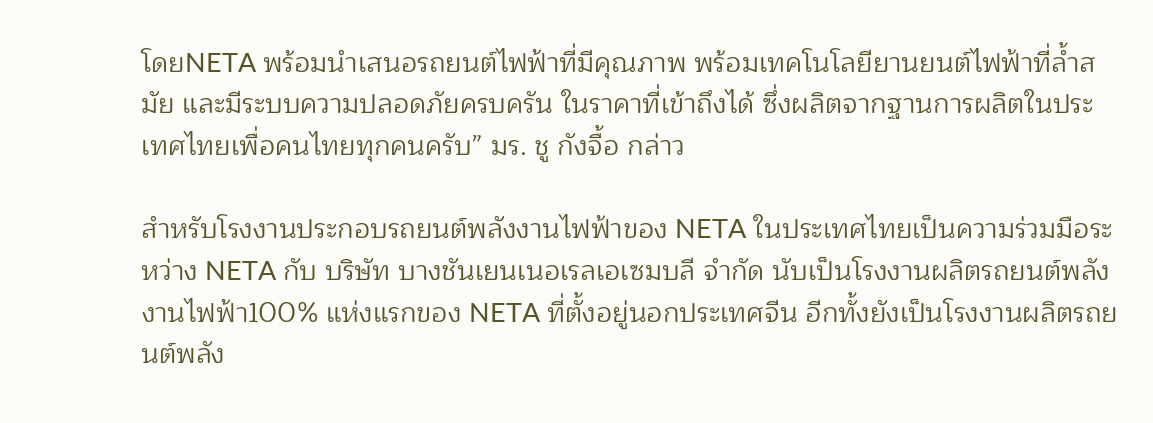โดยNETA พร้อมนำเสนอรถยนต์ไฟฟ้าที่มีคุณภาพ พร้อมเทคโนโลยียานยนต์ไฟฟ้าที่ล้ำสมัย และมีระบบความปลอดภัยครบครัน ในราคาที่เข้าถึงได้ ซึ่งผลิตจากฐานการผลิตในประเทศไทยเพื่อคนไทยทุกคนครับ” มร. ชู กังจื้อ กล่าว

สำหรับโรงงานประกอบรถยนต์พลังงานไฟฟ้าของ NETA ในประเทศไทยเป็นความร่วมมือระหว่าง NETA กับ บริษัท บางชันเยนเนอเรลเอเซมบลี จำกัด นับเป็นโรงงานผลิตรถยนต์พลังงานไฟฟ้า100% แห่งแรกของ NETA ที่ตั้งอยู่นอกประเทศจีน อีกทั้งยังเป็นโรงงานผลิตรถยนต์พลัง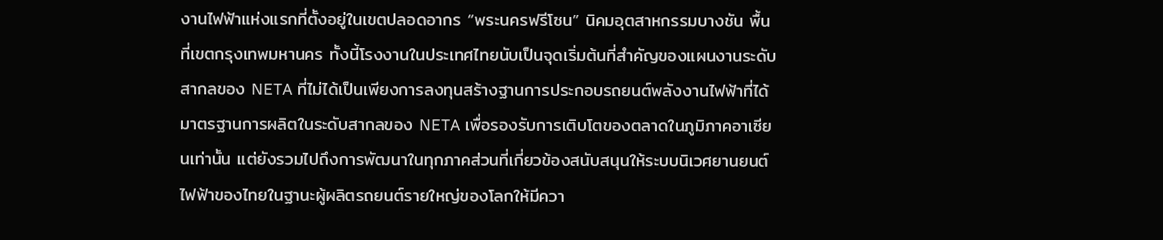งานไฟฟ้าแห่งแรกที่ตั้งอยู่ในเขตปลอดอากร “พระนครฟรีโซน” นิคมอุตสาหกรรมบางชัน พื้นที่เขตกรุงเทพมหานคร ทั้งนี้โรงงานในประเทศไทยนับเป็นจุดเริ่มต้นที่สำคัญของแผนงานระดับสากลของ NETA ที่ไม่ได้เป็นเพียงการลงทุนสร้างฐานการประกอบรถยนต์พลังงานไฟฟ้าที่ได้มาตรฐานการผลิตในระดับสากลของ NETA เพื่อรองรับการเติบโตของตลาดในภูมิภาคอาเซียนเท่านั้น แต่ยังรวมไปถึงการพัฒนาในทุกภาคส่วนที่เกี่ยวข้องสนับสนุนให้ระบบนิเวศยานยนต์ไฟฟ้าของไทยในฐานะผู้ผลิตรถยนต์รายใหญ่ของโลกให้มีควา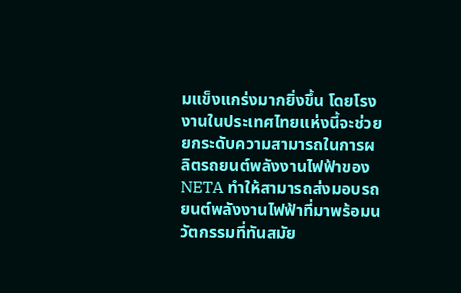มแข็งแกร่งมากยิ่งขึ้น โดยโรงงานในประเทศไทยแห่งนี้จะช่วยยกระดับความสามารถในการผลิตรถยนต์พลังงานไฟฟ้าของ NETA ทำให้สามารถส่งมอบรถยนต์พลังงานไฟฟ้าที่มาพร้อมนวัตกรรมที่ทันสมัย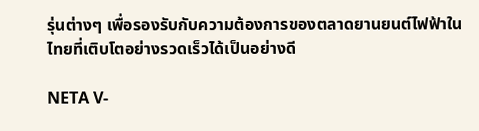รุ่นต่างๆ เพื่อรองรับกับความต้องการของตลาดยานยนต์ไฟฟ้าในไทยที่เติบโตอย่างรวดเร็วได้เป็นอย่างดี

NETA V-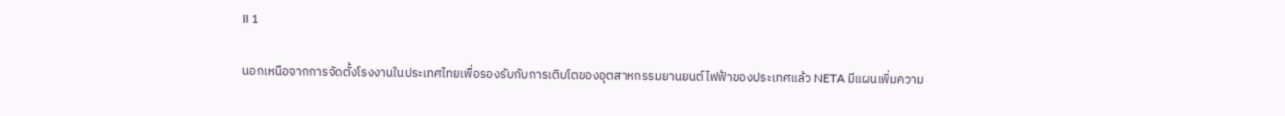II 1

นอกเหนือจากการจัดตั้งโรงงานในประเทศไทยเพื่อรองรับกับการเติบโตของอุตสาหกรรมยานยนต์ไฟฟ้าของประเทศแล้ว NETA มีแผนเพิ่มความ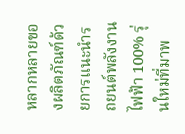หลากหลายของผลิตภัณฑ์ด้วยการแนะนำรถยนต์พลังงานไฟฟ้า 100% รุ่นใหม่ที่มาพ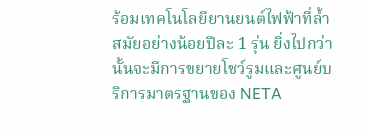ร้อมเทคโนโลยียานยนต์ไฟฟ้าที่ล้ำสมัยอย่างน้อยปีละ 1 รุ่น ยิ่งไปกว่านั้นจะมีการขยายโชว์รูมและศูนย์บริการมาตรฐานของ NETA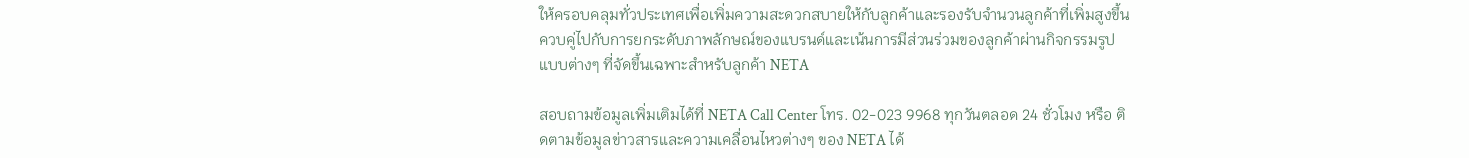ให้ครอบคลุมทั่วประเทศเพื่อเพิ่มความสะดวกสบายให้กับลูกค้าและรองรับจำนวนลูกค้าที่เพิ่มสูงขึ้น ควบคู่ไปกับการยกระดับภาพลักษณ์ของแบรนด์และเน้นการมีส่วนร่วมของลูกค้าผ่านกิจกรรมรูปแบบต่างๆ ที่จัดขึ้นเฉพาะสำหรับลูกค้า NETA

สอบถามข้อมูลเพิ่มเติมได้ที่ NETA Call Center โทร. 02-023 9968 ทุกวันตลอด 24 ชั่วโมง หรือ ติดตามข้อมูลข่าวสารและความเคลื่อนไหวต่างๆ ของ NETA ได้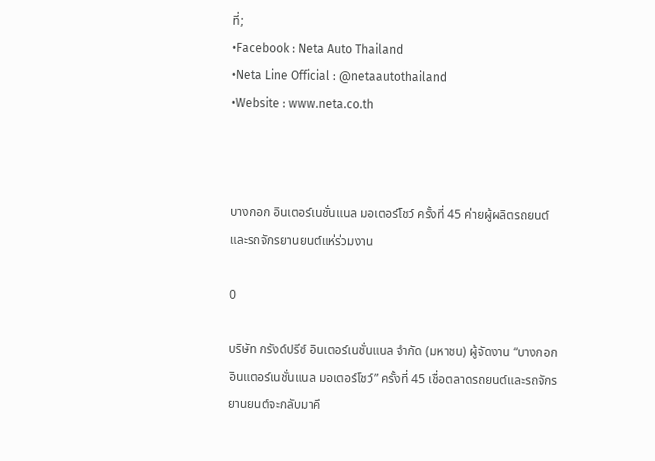ที่;
•Facebook : Neta Auto Thailand
•Neta Line Official : @netaautothailand
•Website : www.neta.co.th



บางกอก อินเตอร์เนชั่นแนล มอเตอร์โชว์ ครั้งที่ 45 ค่ายผู้ผลิตรถยนต์และรถจักรยานยนต์แห่ร่วมงาน

0

บริษัท กรังด์ปรีซ์ อินเตอร์เนชั่นแนล จำกัด (มหาชน) ผู้จัดงาน “บางกอก อินแตอร์เนชั่นแนล มอเตอร์โชว์” ครั้งที่ 45 เชื่อตลาดรถยนต์และรถจักรยานยนต์จะกลับมาคึ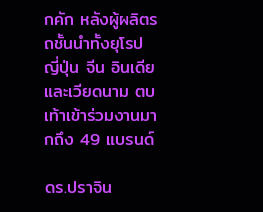กคัก หลังผู้ผลิตรถชั้นนำทั้งยุโรป ญี่ปุ่น จีน อินเดีย และเวียดนาม ตบเท้าเข้าร่วมงานมากถึง 49 แบรนด์

ดร.ปราจิน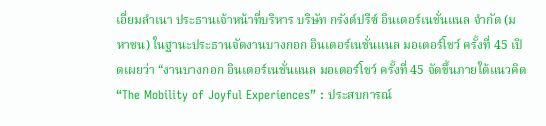เอี่ยมลำเนา ประธานเจ้าหน้าที่บริหาร บริษัท กรังด์ปรีซ์ อินเตอร์เนชั่นแนล จำกัด (มหาชน) ในฐานะประธานจัดงานบางกอก อินเตอร์เนชั่นแนล มอเตอร์โชว์ ครั้งที่ 45 เปิดเผยว่า “งานบางกอก อินเตอร์เนชั่นแนล มอเตอร์โชว์ ครั้งที่ 45 จัดขึ้นภายใต้แนวคิด “The Mobility of Joyful Experiences” : ประสบการณ์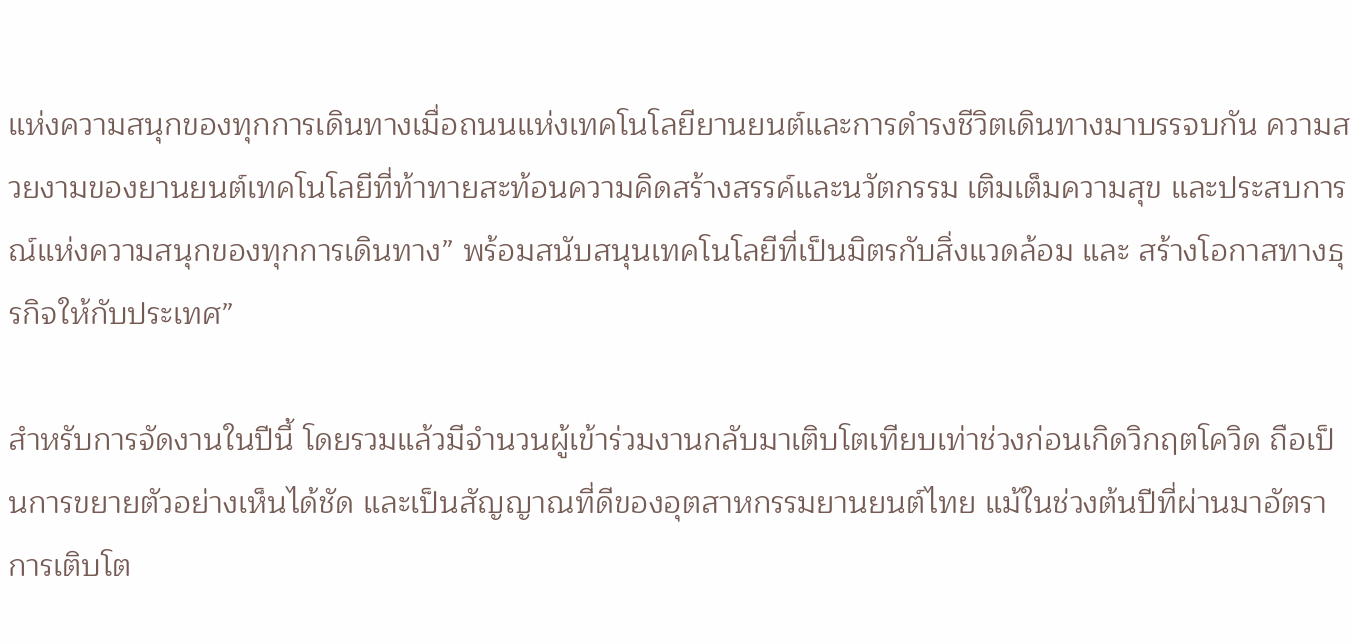แห่งความสนุกของทุกการเดินทางเมื่อถนนแห่งเทคโนโลยียานยนต์และการดำรงชีวิตเดินทางมาบรรจบกัน ความสวยงามของยานยนต์เทคโนโลยีที่ท้าทายสะท้อนความคิดสร้างสรรค์และนวัตกรรม เติมเต็มความสุข และประสบการณ์แห่งความสนุกของทุกการเดินทาง” พร้อมสนับสนุนเทคโนโลยีที่เป็นมิตรกับสิ่งแวดล้อม และ สร้างโอกาสทางธุรกิจให้กับประเทศ”

สำหรับการจัดงานในปีนี้ โดยรวมแล้วมีจำนวนผู้เข้าร่วมงานกลับมาเติบโตเทียบเท่าช่วงก่อนเกิดวิกฤตโควิด ถือเป็นการขยายตัวอย่างเห็นได้ชัด และเป็นสัญญาณที่ดีของอุตสาหกรรมยานยนต์ไทย แม้ในช่วงต้นปีที่ผ่านมาอัตราการเติบโต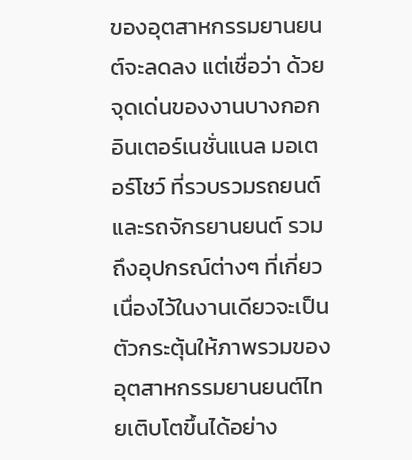ของอุตสาหกรรมยานยนต์จะลดลง แต่เชื่อว่า ด้วยจุดเด่นของงานบางกอก อินเตอร์เนชั่นแนล มอเตอร์โชว์ ที่รวบรวมรถยนต์และรถจักรยานยนต์ รวมถึงอุปกรณ์ต่างๆ ที่เกี่ยวเนื่องไว้ในงานเดียวจะเป็นตัวกระตุ้นให้ภาพรวมของอุตสาหกรรมยานยนต์ไทยเติบโตขึ้นได้อย่าง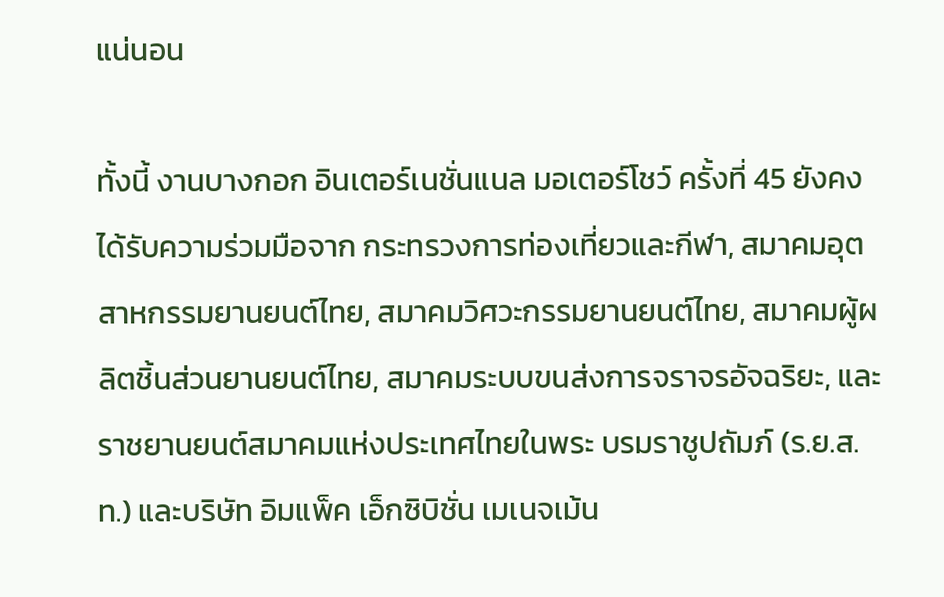แน่นอน

ทั้งนี้ งานบางกอก อินเตอร์เนชั่นแนล มอเตอร์โชว์ ครั้งที่ 45 ยังคงได้รับความร่วมมือจาก กระทรวงการท่องเที่ยวและกีฬา, สมาคมอุตสาหกรรมยานยนต์ไทย, สมาคมวิศวะกรรมยานยนต์ไทย, สมาคมผู้ผลิตชิ้นส่วนยานยนต์ไทย, สมาคมระบบขนส่งการจราจรอัจฉริยะ, และ ราชยานยนต์สมาคมแห่งประเทศไทยในพระ บรมราชูปถัมภ์ (ร.ย.ส.ท.) และบริษัท อิมแพ็ค เอ็กซิบิชั่น เมเนจเม้น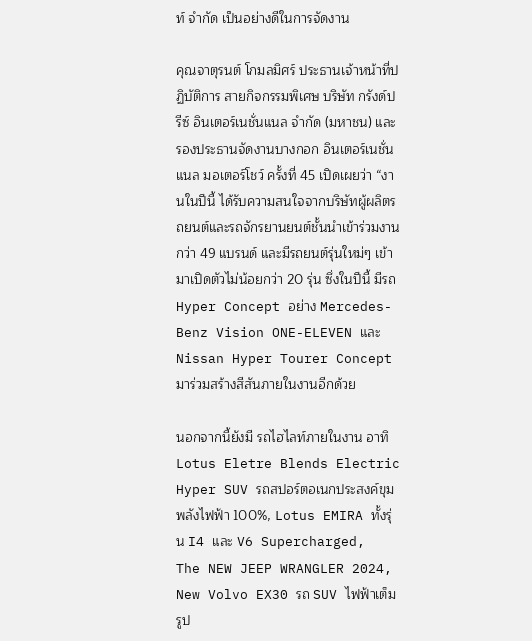ท์ จำกัด เป็นอย่างดีในการจัดงาน

คุณจาตุรนต์ โกมลมิศร์ ประธานเจ้าหน้าที่ปฏิบัติการ สายกิจกรรมพิเศษ บริษัท กรังด์ปรีซ์ อินเตอร์เนชั่นแนล จำกัด (มหาชน) และรองประธานจัดงานบางกอก อินเตอร์เนชั่นแนล มอเตอร์โชว์ ครั้งที่ 45 เปิดเผยว่า “งานในปีนี้ ได้รับความสนใจจากบริษัทผู้ผลิตรถยนต์และรถจักรยานยนต์ชั้นนำเข้าร่วมงานกว่า 49 แบรนด์ และมีรถยนต์รุ่นใหม่ๆ เข้ามาเปิดตัวไม่น้อยกว่า 20 รุ่น ซึ่งในปีนี้ มีรถ Hyper Concept อย่าง Mercedes-Benz Vision ONE-ELEVEN และ Nissan Hyper Tourer Concept มาร่วมสร้างสีสันภายในงานอีกด้วย

นอกจากนี้ยังมี รถไฮไลท์ภายในงาน อาทิ Lotus Eletre Blends Electric Hyper SUV รถสปอร์ตอเนกประสงค์ขุมพลังไฟฟ้า 100%, Lotus EMIRA ทั้งรุ่น I4 และ V6 Supercharged,  The NEW JEEP WRANGLER 2024, New Volvo EX30 รถ SUV ไฟฟ้าเต็มรูป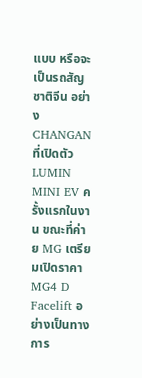แบบ หรือจะเป็นรถสัญชาติจีน อย่าง CHANGAN ที่เปิดตัว LUMIN MINI EV ครั้งแรกในงาน ขณะที่ค่าย MG เตรียมเปิดราคา MG4 D Facelift อย่างเป็นทางการ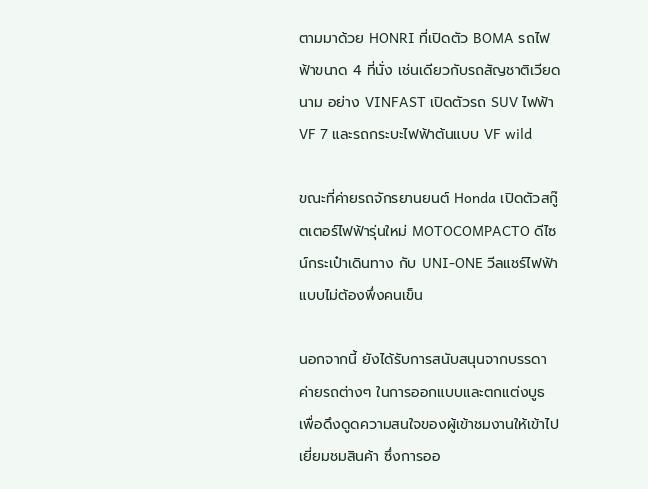ตามมาด้วย HONRI ที่เปิดตัว BOMA รถไฟฟ้าขนาด 4 ที่นั่ง เช่นเดียวกับรถสัญชาติเวียดนาม อย่าง VINFAST เปิดตัวรถ SUV ไฟฟ้า VF 7 และรถกระบะไฟฟ้าต้นแบบ VF wild

ขณะที่ค่ายรถจักรยานยนต์ Honda เปิดตัวสกู๊ตเตอร์ไฟฟ้ารุ่นใหม่ MOTOCOMPACTO ดีไซน์กระเป๋าเดินทาง กับ UNI-ONE วีลแชร์ไฟฟ้าแบบไม่ต้องพึ่งคนเข็น

นอกจากนี้ ยังได้รับการสนับสนุนจากบรรดาค่ายรถต่างๆ ในการออกแบบและตกแต่งบูธ เพื่อดึงดูดความสนใจของผู้เข้าชมงานให้เข้าไปเยี่ยมชมสินค้า ซึ่งการออ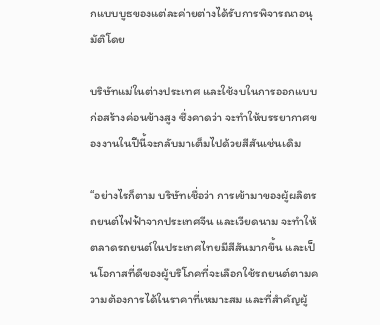กแบบบูธของแต่ละค่ายต่างได้รับการพิจารณาอนุมัติโดย

บริษัทแม่ในต่างประเทศ และใช้งบในการออกแบบก่อสร้างค่อนข้างสูง ซึ่งคาดว่า จะทำให้บรรยากาศของงานในปีนี้จะกลับมาเต็มไปด้วยสีสันเช่นเดิม

“อย่างไรก็ตาม บริษัทเชื่อว่า การเข้ามาของผู้ผลิตรถยนต์ไฟฟ้าจากประเทศจีน และเวียดนาม จะทำให้ตลาดรถยนต์ในประเทศไทยมีสีสันมากขึ้น และเป็นโอกาสที่ดีของผู้บริโภคที่จะเลือกใช้รถยนต์ตามความต้องการได้ในราคาที่เหมาะสม และที่สำคัญผู้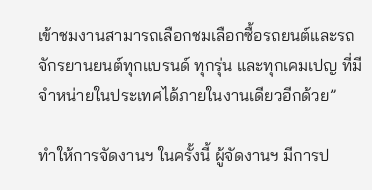เข้าชมงานสามารถเลือกชมเลือกซื้อรถยนต์และรถจักรยานยนต์ทุกแบรนด์ ทุกรุ่น และทุกเคมเปญ ที่มีจำหน่ายในประเทศได้ภายในงานเดียวอีกด้วย”

ทำให้การจัดงานฯ ในครั้งนี้ ผู้จัดงานฯ มีการป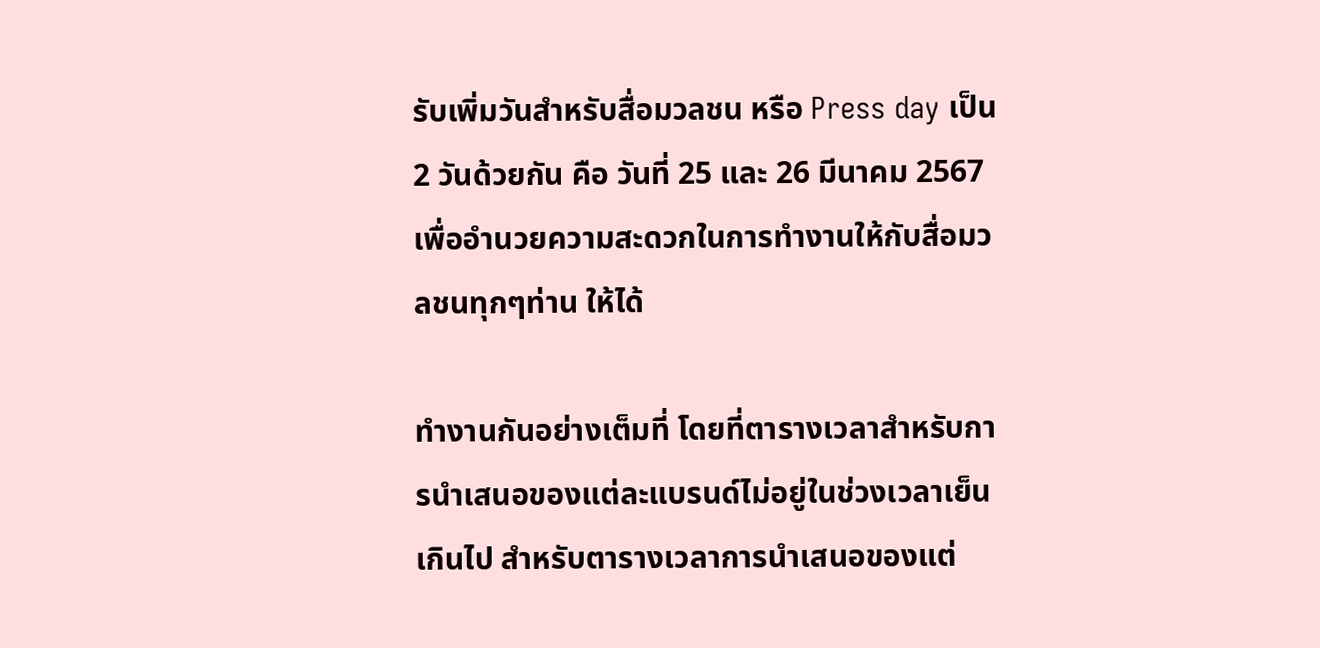รับเพิ่มวันสำหรับสื่อมวลชน หรือ Press day เป็น 2 วันด้วยกัน คือ วันที่ 25 และ 26 มีนาคม 2567 เพื่ออำนวยความสะดวกในการทำงานให้กับสื่อมวลชนทุกๆท่าน ให้ได้

ทำงานกันอย่างเต็มที่ โดยที่ตารางเวลาสำหรับการนำเสนอของแต่ละแบรนด์ไม่อยู่ในช่วงเวลาเย็นเกินไป สำหรับตารางเวลาการนำเสนอของแต่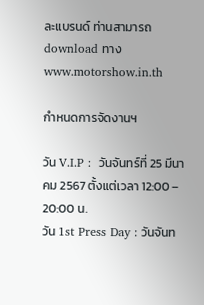ละแบรนด์ ท่านสามารถ download ทาง www.motorshow.in.th

กำหนดการจัดงานฯ

วัน V.I.P :  วันจันทร์ที่ 25 มีนาคม 2567 ตั้งแต่เวลา 12:00 – 20:00 น.
วัน 1st Press Day : วันจันท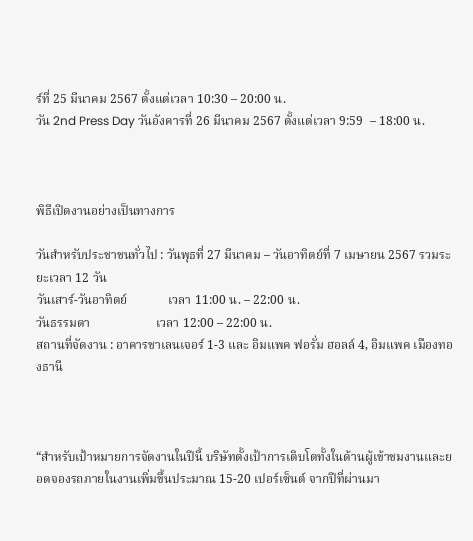ร์ที่ 25 มีนาคม 2567 ตั้งแต่เวลา 10:30 – 20:00 น.
วัน 2nd Press Day วันอังคารที่ 26 มีนาคม 2567 ตั้งแต่เวลา 9:59  – 18:00 น.



พิธีเปิดงานอย่างเป็นทางการ

วันสำหรับประชาชนทั่วไป : วันพุธที่ 27 มีนาคม – วันอาทิตย์ที่ 7 เมษายน 2567 รวมระยะเวลา 12 วัน
วันเสาร์-วันอาทิตย์             เวลา 11:00 น. – 22:00 น.
วันธรรมดา                     เวลา 12:00 – 22:00 น.
สถานที่จัดงาน : อาคารชาเลนเจอร์ 1-3 และ อิมแพค ฟอรั่ม ฮอลล์ 4, อิมแพค เมืองทองธานี



“สำหรับเป้าหมายการจัดงานในปีนี้ บริษัทตั้งเป้าการเติบโตทั้งในด้านผู้เข้าชมงานและยอดจองรถภายในงานเพิ่มขึ้นประมาณ 15-20 เปอร์เซ็นต์ จากปีที่ผ่านมา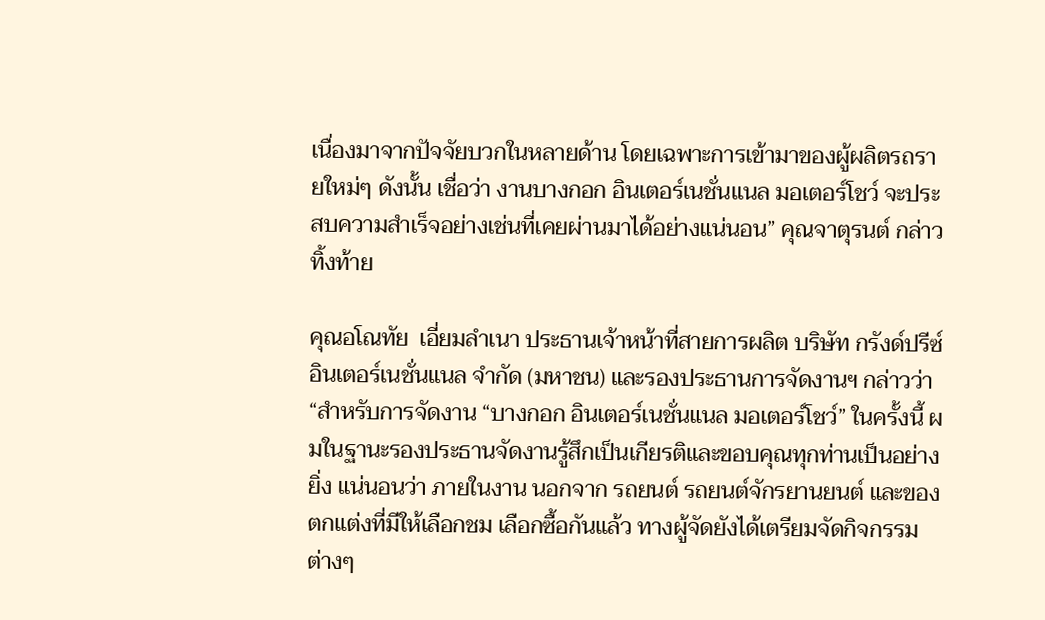เนื่องมาจากปัจจัยบวกในหลายด้าน โดยเฉพาะการเข้ามาของผู้ผลิตรถรายใหม่ๆ ดังนั้น เชื่อว่า งานบางกอก อินเตอร์เนชั่นแนล มอเตอร์โชว์ จะประสบความสำเร็จอย่างเช่นที่เคยผ่านมาได้อย่างแน่นอน” คุณจาตุรนต์ กล่าวทิ้งท้าย

คุณอโณทัย  เอี่ยมลำเนา ประธานเจ้าหน้าที่สายการผลิต บริษัท กรังด์ปรีซ์ อินเตอร์เนชั่นแนล จำกัด (มหาชน) และรองประธานการจัดงานฯ กล่าวว่า “สำหรับการจัดงาน “บางกอก อินเตอร์เนชั่นแนล มอเตอร์โชว์” ในครั้งนี้ ผมในฐานะรองประธานจัดงานรู้สึกเป็นเกียรติและขอบคุณทุกท่านเป็นอย่างยิ่ง แน่นอนว่า ภายในงาน นอกจาก รถยนต์ รถยนต์จักรยานยนต์ และของตกแต่งที่มีให้เลือกชม เลือกซื้อกันแล้ว ทางผู้จัดยังได้เตรียมจัดกิจกรรมต่างๆ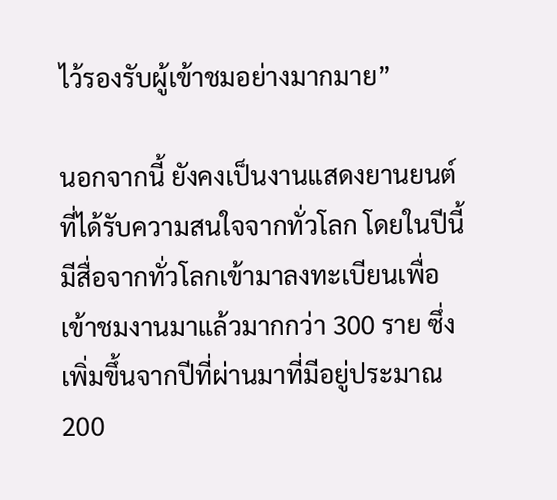ไว้รองรับผู้เข้าชมอย่างมากมาย”

นอกจากนี้ ยังคงเป็นงานแสดงยานยนต์ที่ได้รับความสนใจจากทั่วโลก โดยในปีนี้มีสื่อจากทั่วโลกเข้ามาลงทะเบียนเพื่อเข้าชมงานมาแล้วมากกว่า 300 ราย ซึ่งเพิ่มขึ้นจากปีที่ผ่านมาที่มีอยู่ประมาณ 200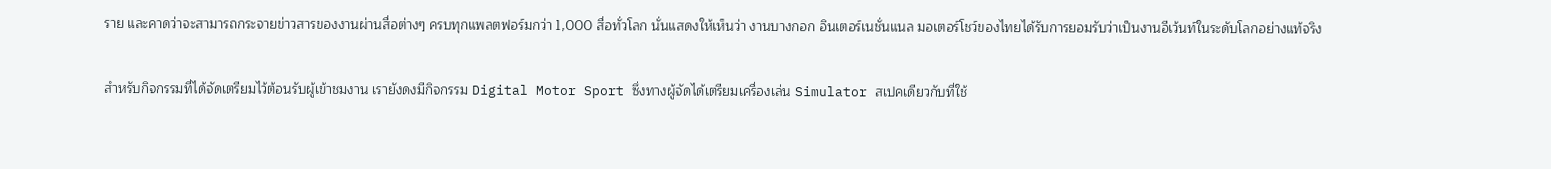ราย และคาดว่าจะสามารถกระจายข่าวสารของงานผ่านสื่อต่างๆ ครบทุกแพลตฟอร์มกว่า 1,000 สื่อทั่วโลก นั่นแสดงให้เห็นว่า งานบางกอก อินเตอร์เนชั่นแนล มอเตอร์โชว์ของไทยได้รับการยอมรับว่าเป็นงานอีเว้นท์ในระดับโลกอย่างแท้จริง

สำหรับกิจกรรมที่ได้จัดเตรียมไว้ต้อนรับผู้เข้าชมงาน เรายังดงมีกิจกรรม Digital Motor Sport ซึ่งทางผู้จัดได้เตรียมเครื่องเล่น Simulator สเปคเดียวกับที่ใช้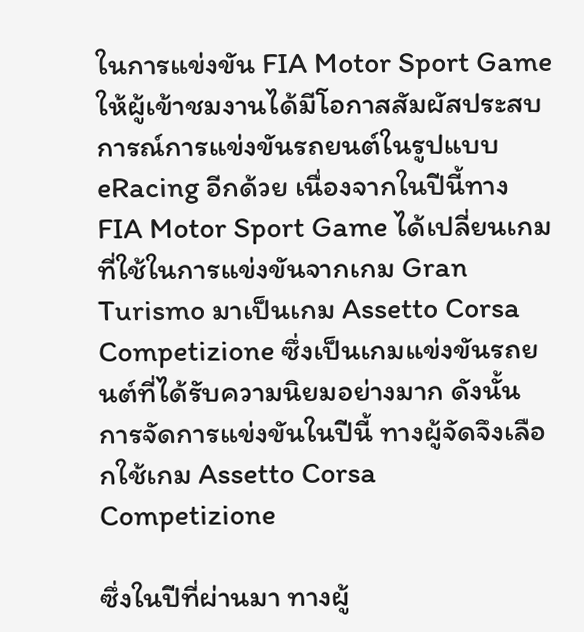ในการแข่งขัน FIA Motor Sport Game ให้ผู้เข้าชมงานได้มีโอกาสสัมผัสประสบการณ์การแข่งขันรถยนต์ในรูปแบบ eRacing อีกด้วย เนื่องจากในปีนี้ทาง FIA Motor Sport Game ได้เปลี่ยนเกมที่ใช้ในการแข่งขันจากเกม Gran Turismo มาเป็นเกม Assetto Corsa Competizione ซึ่งเป็นเกมแข่งขันรถยนต์ที่ได้รับความนิยมอย่างมาก ดังนั้น การจัดการแข่งขันในปีนี้ ทางผู้จัดจึงเลือกใช้เกม Assetto Corsa Competizione

ซึ่งในปีที่ผ่านมา ทางผู้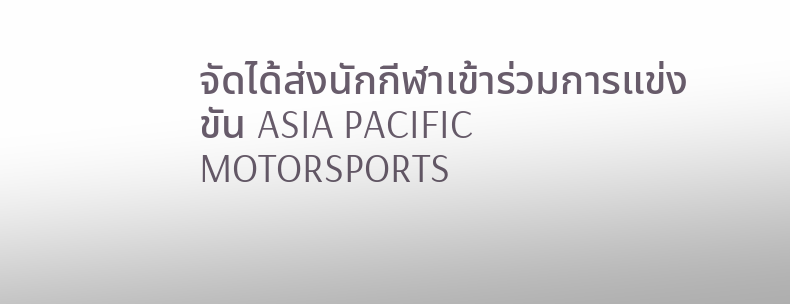จัดได้ส่งนักกีฬาเข้าร่วมการแข่งขัน ASIA PACIFIC MOTORSPORTS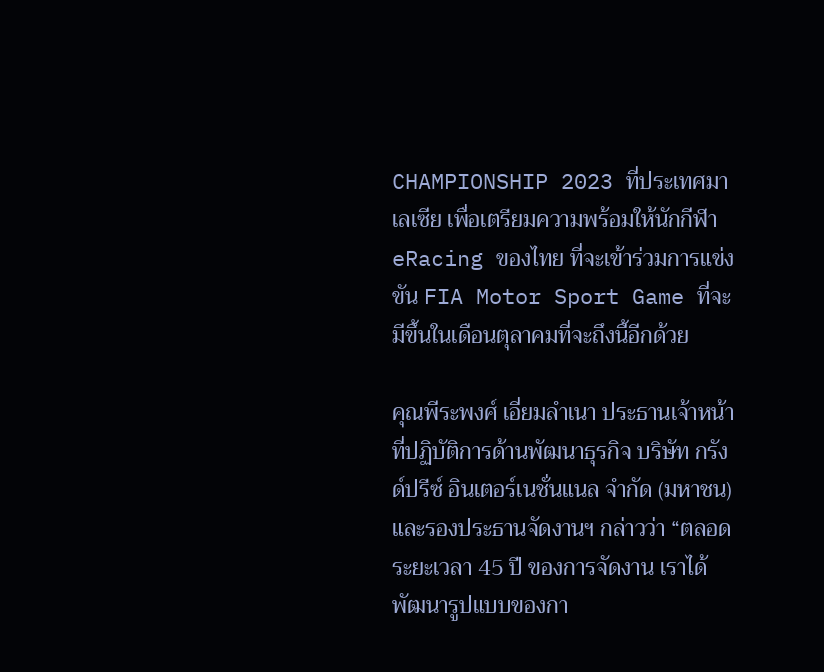CHAMPIONSHIP 2023 ที่ประเทศมาเลเซีย เพื่อเตรียมความพร้อมให้นักกีฬา eRacing ของไทย ที่จะเข้าร่วมการแข่งขัน FIA Motor Sport Game ที่จะมีขึ้นในเดือนตุลาคมที่จะถึงนี้อีกด้วย

คุณพีระพงศ์ เอี่ยมลำเนา ประธานเจ้าหน้าที่ปฏิบัติการด้านพัฒนาธุรกิจ บริษัท กรังด์ปรีซ์ อินเตอร์เนชั่นแนล จำกัด (มหาชน)  และรองประธานจัดงานฯ กล่าวว่า “ตลอดระยะเวลา 45 ปี ของการจัดงาน เราได้พัฒนารูปแบบของกา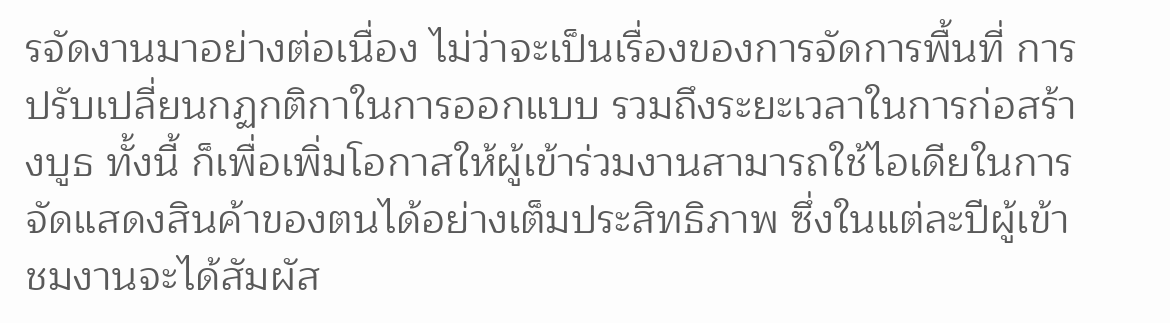รจัดงานมาอย่างต่อเนื่อง ไม่ว่าจะเป็นเรื่องของการจัดการพื้นที่ การปรับเปลี่ยนกฏกติกาในการออกแบบ รวมถึงระยะเวลาในการก่อสร้างบูธ ทั้งนี้ ก็เพื่อเพิ่มโอกาสให้ผู้เข้าร่วมงานสามารถใช้ไอเดียในการจัดแสดงสินค้าของตนได้อย่างเต็มประสิทธิภาพ ซึ่งในแต่ละปีผู้เข้าชมงานจะได้สัมผัส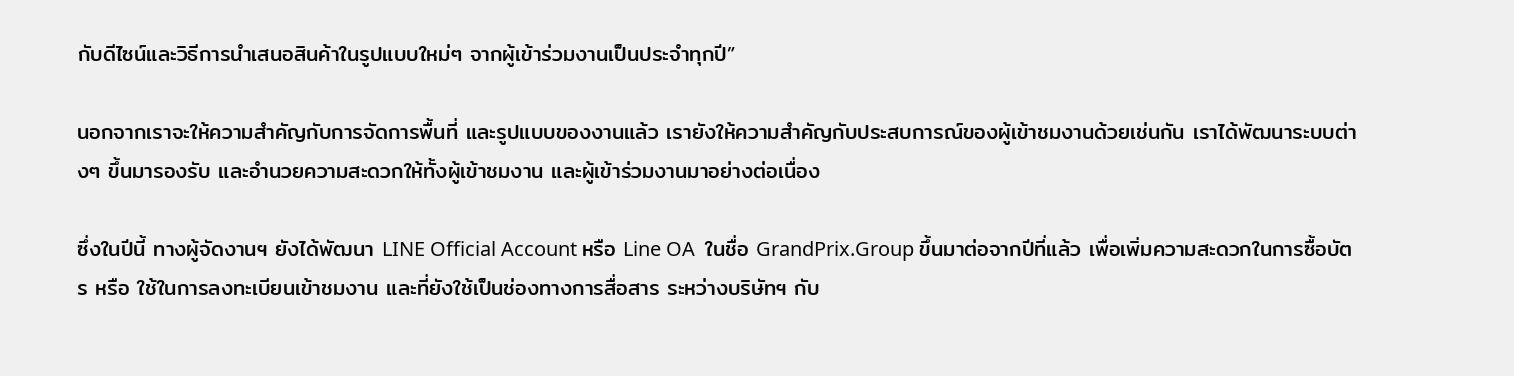กับดีไซน์และวิธีการนำเสนอสินค้าในรูปแบบใหม่ๆ จากผู้เข้าร่วมงานเป็นประจำทุกปี”

นอกจากเราจะให้ความสำคัญกับการจัดการพื้นที่ และรูปแบบของงานแล้ว เรายังให้ความสำคัญกับประสบการณ์ของผู้เข้าชมงานด้วยเช่นกัน เราได้พัฒนาระบบต่างๆ ขึ้นมารองรับ และอำนวยความสะดวกให้ทั้งผู้เข้าชมงาน และผู้เข้าร่วมงานมาอย่างต่อเนื่อง

ซึ่งในปีนี้ ทางผู้จัดงานฯ ยังได้พัฒนา LINE Official Account หรือ Line OA  ในชื่อ GrandPrix.Group ขึ้นมาต่อจากปีที่แล้ว เพื่อเพิ่มความสะดวกในการซื้อบัตร หรือ ใช้ในการลงทะเบียนเข้าชมงาน และที่ยังใช้เป็นช่องทางการสื่อสาร ระหว่างบริษัทฯ กับ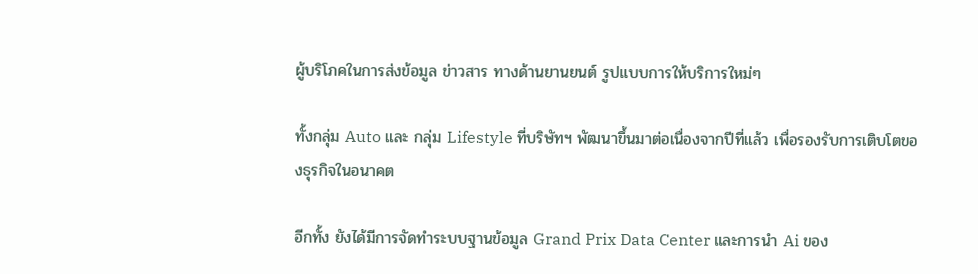ผู้บริโภคในการส่งข้อมูล ข่าวสาร ทางด้านยานยนต์ รูปแบบการให้บริการใหม่ๆ

ทั้งกลุ่ม Auto และ กลุ่ม Lifestyle ที่บริษัทฯ พัฒนาขึ้นมาต่อเนื่องจากปีที่แล้ว เพื่อรองรับการเติบโตของธุรกิจในอนาคต

อีกทั้ง ยังได้มีการจัดทำระบบฐานข้อมูล Grand Prix Data Center และการนำ Ai ของ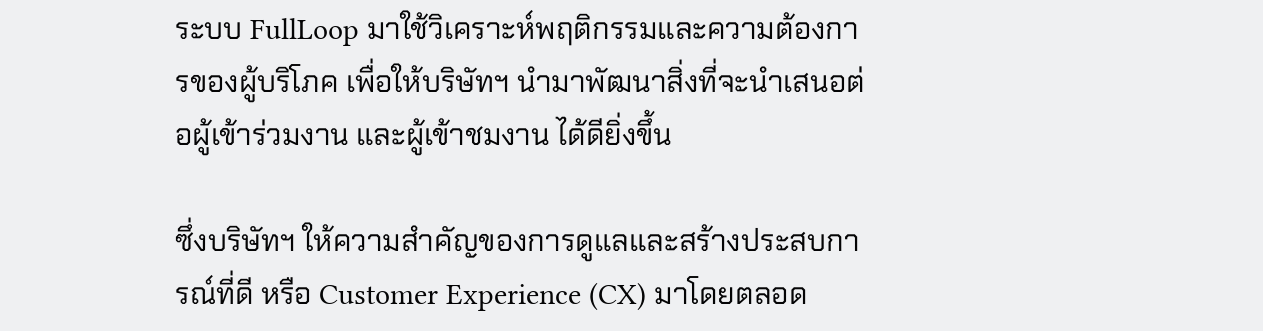ระบบ FullLoop มาใช้วิเคราะห์พฤติกรรมและความต้องการของผู้บริโภค เพื่อให้บริษัทฯ นำมาพัฒนาสิ่งที่จะนำเสนอต่อผู้เข้าร่วมงาน และผู้เข้าชมงาน ได้ดียิ่งขึ้น

ซึ่งบริษัทฯ ให้ความสำคัญของการดูแลและสร้างประสบการณ์ที่ดี หรือ Customer Experience (CX) มาโดยตลอด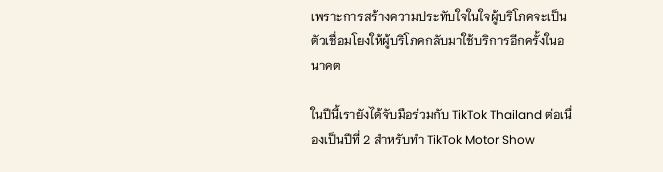เพราะการสร้างความประทับใจในใจผู้บริโภคจะเป็นตัวเชื่อมโยงให้ผู้บริโภคกลับมาใช้บริการอีกครั้งในอนาคต

ในปีนี้เรายังได้จับมือร่วมกับ TikTok Thailand ต่อเนื่องเป็นปีที่ 2 สำหรับทำ TikTok Motor Show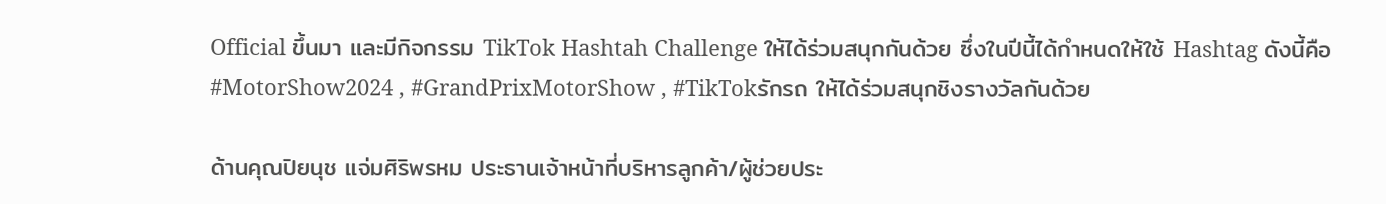Official ขึ้นมา และมีกิจกรรม TikTok Hashtah Challenge ให้ได้ร่วมสนุกกันด้วย ซึ่งในปีนี้ได้กำหนดให้ใช้ Hashtag ดังนี้คือ  #MotorShow2024 , #GrandPrixMotorShow , #TikTokรักรถ ให้ได้ร่วมสนุกชิงรางวัลกันด้วย

ด้านคุณปิยนุช แจ่มศิริพรหม ประธานเจ้าหน้าที่บริหารลูกค้า/ผู้ช่วยประ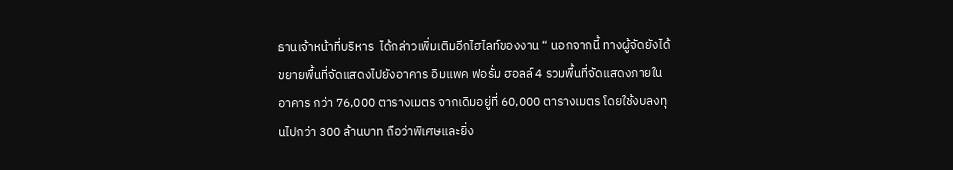ธานเจ้าหน้าที่บริหาร  ได้กล่าวเพิ่มเติมอีกไฮไลท์ของงาน “ นอกจากนี้ ทางผู้จัดยังได้ขยายพื้นที่จัดแสดงไปยังอาคาร อิมแพค ฟอรั่ม ฮอลล์ 4 รวมพื้นที่จัดแสดงภายในอาคาร กว่า 76,000 ตารางเมตร จากเดิมอยู่ที่ 60,000 ตารางเมตร โดยใช้งบลงทุนไปกว่า 300 ล้านบาท ถือว่าพิเศษและยิ่ง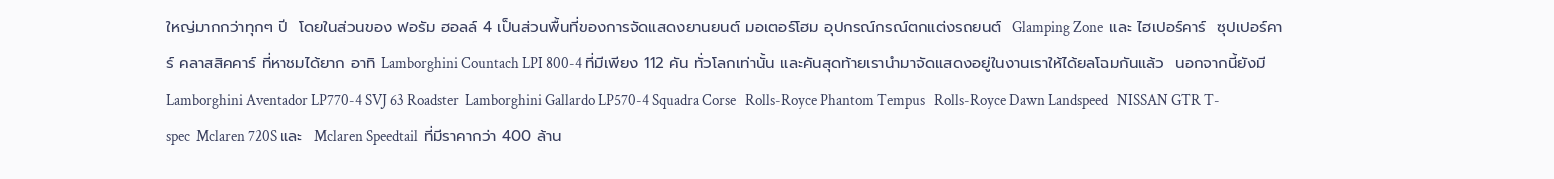ใหญ่มากกว่าทุกๆ ปี  โดยในส่วนของ ฟอรัม ฮอลล์ 4 เป็นส่วนพื้นที่ของการจัดแสดงยานยนต์ มอเตอร์โฮม อุปกรณ์กรณ์ตกแต่งรถยนต์  Glamping Zone  และ ไฮเปอร์คาร์  ซุปเปอร์คาร์ คลาสสิคคาร์ ที่หาชมได้ยาก อาทิ Lamborghini Countach LPI 800-4 ที่มีเพียง 112 คัน ทั่วโลกเท่านั้น และคันสุดท้ายเรานำมาจัดแสดงอยู่ในงานเราให้ได้ยลโฉมกันแล้ว  นอกจากนี้ยังมี   Lamborghini Aventador LP770-4 SVJ 63 Roadster  Lamborghini Gallardo LP570-4 Squadra Corse   Rolls-Royce Phantom Tempus   Rolls-Royce Dawn Landspeed   NISSAN GTR T-spec  Mclaren 720S และ  Mclaren Speedtail  ที่มีราคากว่า 400 ล้าน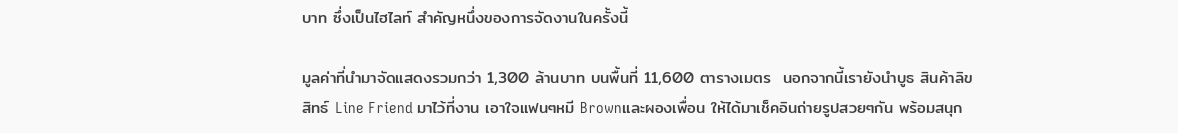บาท ซึ่งเป็นไฮไลท์ สำคัญหนึ่งของการจัดงานในครั้งนี้

มูลค่าที่นำมาจัดแสดงรวมกว่า 1,300 ล้านบาท บนพื้นที่ 11,600 ตารางเมตร  นอกจากนี้เรายังนำบูธ สินค้าลิขสิทธ์ Line Friend มาไว้ที่งาน เอาใจแฟนๆหมี Brownและผองเพื่อน ให้ได้มาเช็คอินถ่ายรูปสวยๆกัน พร้อมสนุก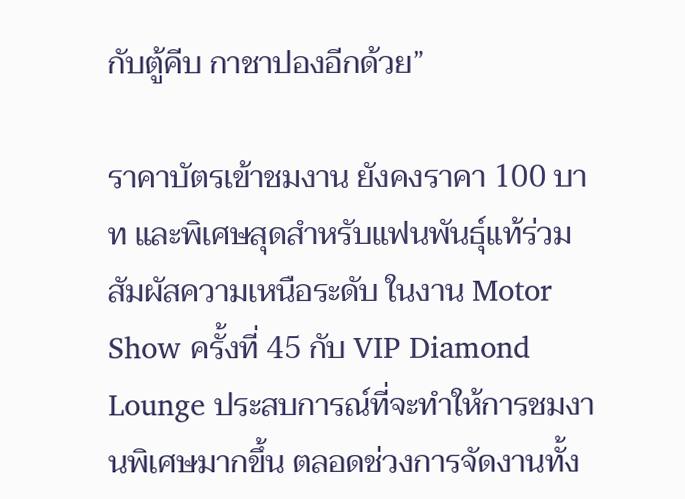กับตู้คีบ กาชาปองอีกด้วย”

ราคาบัตรเข้าชมงาน ยังคงราคา 100 บาท และพิเศษสุดสำหรับแฟนพันธุ์แท้ร่วมสัมผัสความเหนือระดับ ในงาน Motor Show ครั้งที่ 45 กับ VIP Diamond Lounge ประสบการณ์ที่จะทำให้การชมงานพิเศษมากขึ้น ตลอดช่วงการจัดงานทั้ง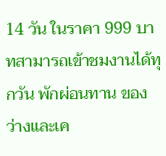14 วัน ในราคา 999 บาทสามารถเข้าชมงานได้ทุกวัน พักผ่อนทาน ของว่างและเค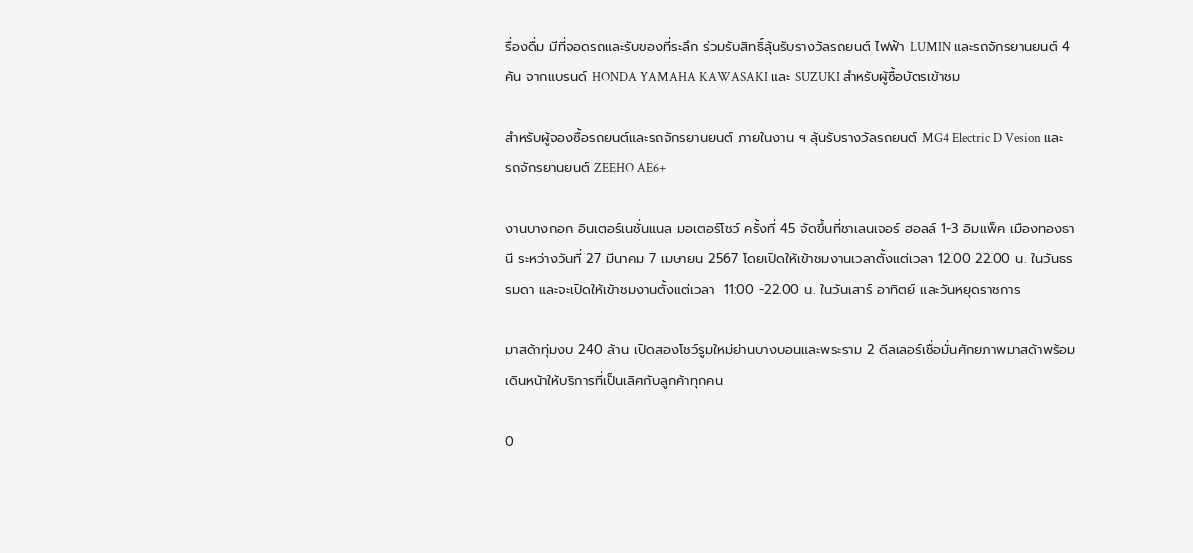รื่องดื่ม มีที่จอดรถและรับของที่ระลึก ร่วมรับสิทธิ์ลุ้นรับรางวัลรถยนต์ ไฟฟ้า LUMIN และรถจักรยานยนต์ 4 คัน จากแบรนด์ HONDA YAMAHA KAWASAKI และ SUZUKI สำหรับผู้ซื้อบัตรเข้าชม

สำหรับผู้จองซื้อรถยนต์และรถจักรยานยนต์ ภายในงาน ฯ ลุ้นรับรางวัลรถยนต์ MG4 Electric D Vesion และรถจักรยานยนต์ ZEEHO AE6+

งานบางกอก อินเตอร์เนชั่นแนล มอเตอร์โชว์ ครั้งที่ 45 จัดขึ้นที่ชาเลนเจอร์ ฮอลล์ 1-3 อิมแพ็ค เมืองทองธานี ระหว่างวันที่ 27 มีนาคม 7 เมษายน 2567 โดยเปิดให้เข้าชมงานเวลาตั้งแต่เวลา 12.00 22.00 น. ในวันธรรมดา และจะเปิดให้เข้าชมงานตั้งแต่เวลา  11:00 -22.00 น. ในวันเสาร์ อาทิตย์ และวันหยุดราชการ

มาสด้าทุ่มงบ 240 ล้าน เปิดสองโชว์รูมใหม่ย่านบางบอนและพระราม 2 ดีลเลอร์เชื่อมั่นศักยภาพมาสด้าพร้อมเดินหน้าให้บริการที่เป็นเลิศกับลูกค้าทุกคน

0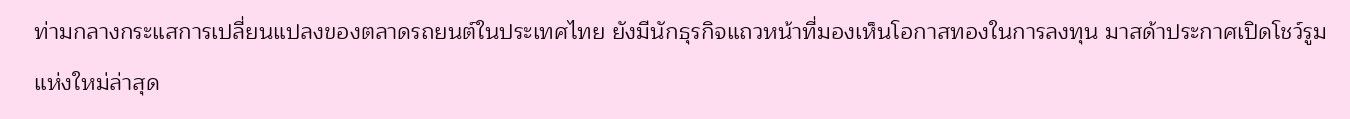ท่ามกลางกระแสการเปลี่ยนแปลงของตลาดรถยนต์ในประเทศไทย ยังมีนักธุรกิจแถวหน้าที่มองเห็นโอกาสทองในการลงทุน มาสด้าประกาศเปิดโชว์รูมแห่งใหม่ล่าสุด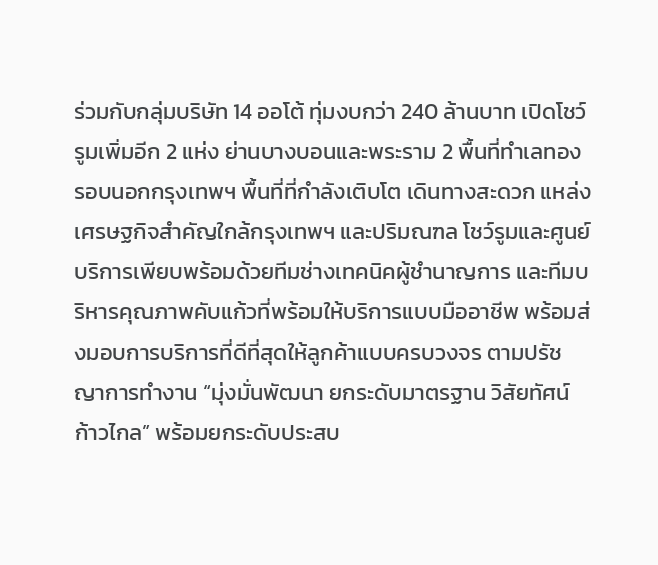ร่วมกับกลุ่มบริษัท 14 ออโต้ ทุ่มงบกว่า 240 ล้านบาท เปิดโชว์รูมเพิ่มอีก 2 แห่ง ย่านบางบอนและพระราม 2 พื้นที่ทำเลทองรอบนอกกรุงเทพฯ พื้นที่ที่กำลังเติบโต เดินทางสะดวก แหล่งเศรษฐกิจสำคัญใกล้กรุงเทพฯ และปริมณฑล โชว์รูมและศูนย์บริการเพียบพร้อมด้วยทีมช่างเทคนิคผู้ชำนาญการ และทีมบริหารคุณภาพคับแก้วที่พร้อมให้บริการแบบมืออาชีพ พร้อมส่งมอบการบริการที่ดีที่สุดให้ลูกค้าแบบครบวงจร ตามปรัชญาการทำงาน “มุ่งมั่นพัฒนา ยกระดับมาตรฐาน วิสัยทัศน์ก้าวไกล” พร้อมยกระดับประสบ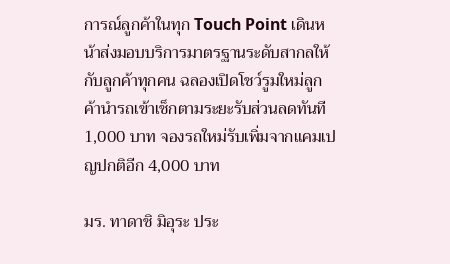การณ์ลูกค้าในทุก Touch Point เดินหน้าส่งมอบบริการมาตรฐานระดับสากลให้กับลูกค้าทุกคน ฉลองเปิดโชว์รูมใหม่ลูกค้านำรถเข้าเช็กตามระยะรับส่วนลดทันที 1,000 บาท จองรถใหม่รับเพิ่มจากแคมเปญปกติอีก 4,000 บาท

มร. ทาดาชิ มิอุระ ประ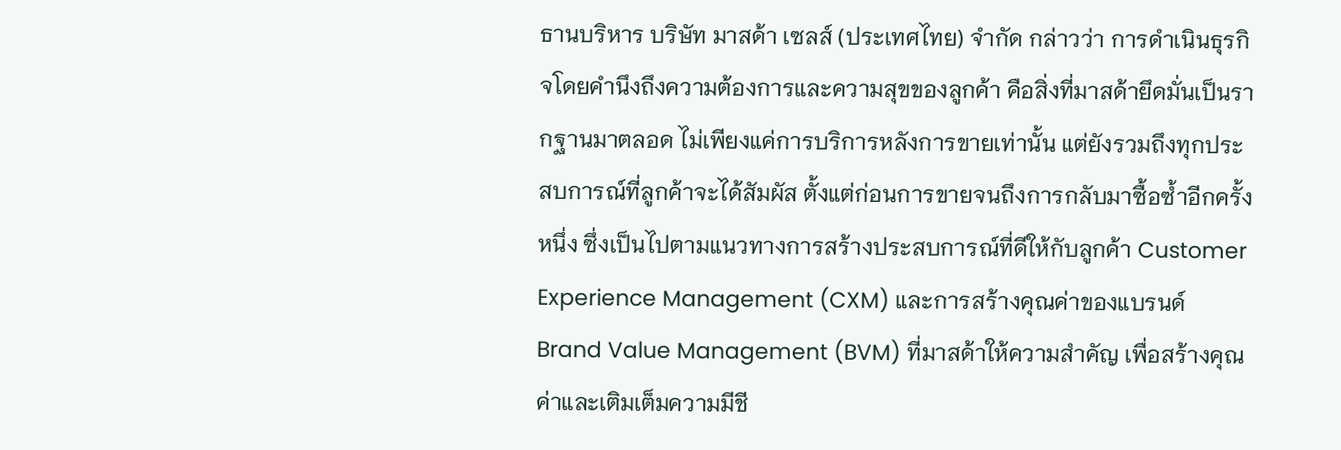ธานบริหาร บริษัท มาสด้า เซลส์ (ประเทศไทย) จำกัด กล่าวว่า การดำเนินธุรกิจโดยคำนึงถึงความต้องการและความสุขของลูกค้า คือสิ่งที่มาสด้ายึดมั่นเป็นรากฐานมาตลอด ไม่เพียงแค่การบริการหลังการขายเท่านั้น แต่ยังรวมถึงทุกประสบการณ์ที่ลูกค้าจะได้สัมผัส ตั้งแต่ก่อนการขายจนถึงการกลับมาซื้อซ้ำอีกครั้งหนึ่ง ซึ่งเป็นไปตามแนวทางการสร้างประสบการณ์ที่ดีให้กับลูกค้า Customer Experience Management (CXM) และการสร้างคุณค่าของแบรนด์ Brand Value Management (BVM) ที่มาสด้าให้ความสำคัญ เพื่อสร้างคุณค่าและเติมเต็มความมีชี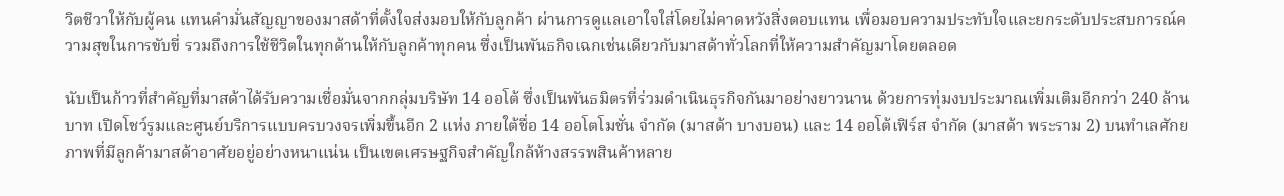วิตชีวาให้กับผู้คน แทนคำมั่นสัญญาของมาสด้าที่ตั้งใจส่งมอบให้กับลูกค้า ผ่านการดูแลเอาใจใส่โดยไม่คาดหวังสิ่งตอบแทน เพื่อมอบความประทับใจและยกระดับประสบการณ์ความสุขในการขับขี่ รวมถึงการใช้ชีวิตในทุกด้านให้กับลูกค้าทุกคน ซึ่งเป็นพันธกิจเฉกเช่นเดียวกับมาสด้าทั่วโลกที่ให้ความสำคัญมาโดยตลอด

นับเป็นก้าวที่สำคัญที่มาสด้าได้รับความเชื่อมั่นจากกลุ่มบริษัท 14 ออโต้ ซึ่งเป็นพันธมิตรที่ร่วมดำเนินธุรกิจกันมาอย่างยาวนาน ด้วยการทุ่มงบประมาณเพิ่มเติมอีกกว่า 240 ล้านบาท เปิดโชว์รูมและศูนย์บริการแบบครบวงจรเพิ่มขึ้นอีก 2 แห่ง ภายใต้ชื่อ 14 ออโตโมชั่น จำกัด (มาสด้า บางบอน) และ 14 ออโต้เฟิร์ส จำกัด (มาสด้า พระราม 2) บนทำเลศักยภาพที่มีลูกค้ามาสด้าอาศัยอยู่อย่างหนาแน่น เป็นเขตเศรษฐกิจสำคัญใกล้ห้างสรรพสินค้าหลาย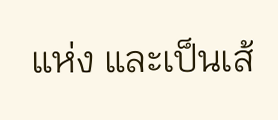แห่ง และเป็นเส้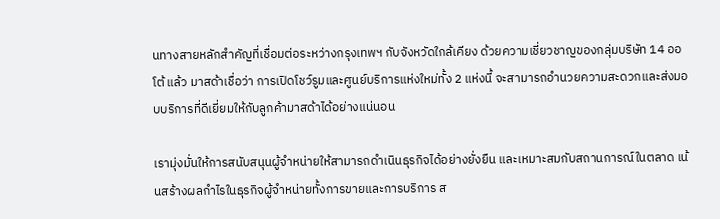นทางสายหลักสำคัญที่เชื่อมต่อระหว่างกรุงเทพฯ กับจังหวัดใกล้เคียง ด้วยความเชี่ยวชาญของกลุ่มบริษัท 14 ออโต้ แล้ว มาสด้าเชื่อว่า การเปิดโชว์รูมและศูนย์บริการแห่งใหม่ทั้ง 2 แห่งนี้ จะสามารถอำนวยความสะดวกและส่งมอบบริการที่ดีเยี่ยมให้กับลูกค้ามาสด้าได้อย่างแน่นอน

เรามุ่งมั่นให้การสนับสนุนผู้จำหน่ายให้สามารถดำเนินธุรกิจได้อย่างยั่งยืน และเหมาะสมกับสถานการณ์ในตลาด เน้นสร้างผลกำไรในธุรกิจผู้จำหน่ายทั้งการขายและการบริการ ส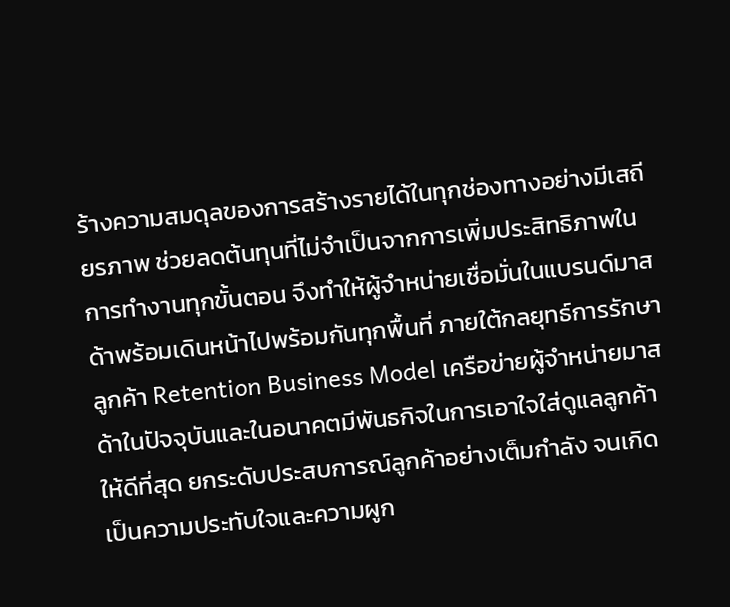ร้างความสมดุลของการสร้างรายได้ในทุกช่องทางอย่างมีเสถียรภาพ ช่วยลดต้นทุนที่ไม่จำเป็นจากการเพิ่มประสิทธิภาพในการทำงานทุกขั้นตอน จึงทำให้ผู้จำหน่ายเชื่อมั่นในแบรนด์มาสด้าพร้อมเดินหน้าไปพร้อมกันทุกพื้นที่ ภายใต้กลยุทธ์การรักษาลูกค้า Retention Business Model เครือข่ายผู้จำหน่ายมาสด้าในปัจจุบันและในอนาคตมีพันธกิจในการเอาใจใส่ดูแลลูกค้าให้ดีที่สุด ยกระดับประสบการณ์ลูกค้าอย่างเต็มกำลัง จนเกิดเป็นความประทับใจและความผูก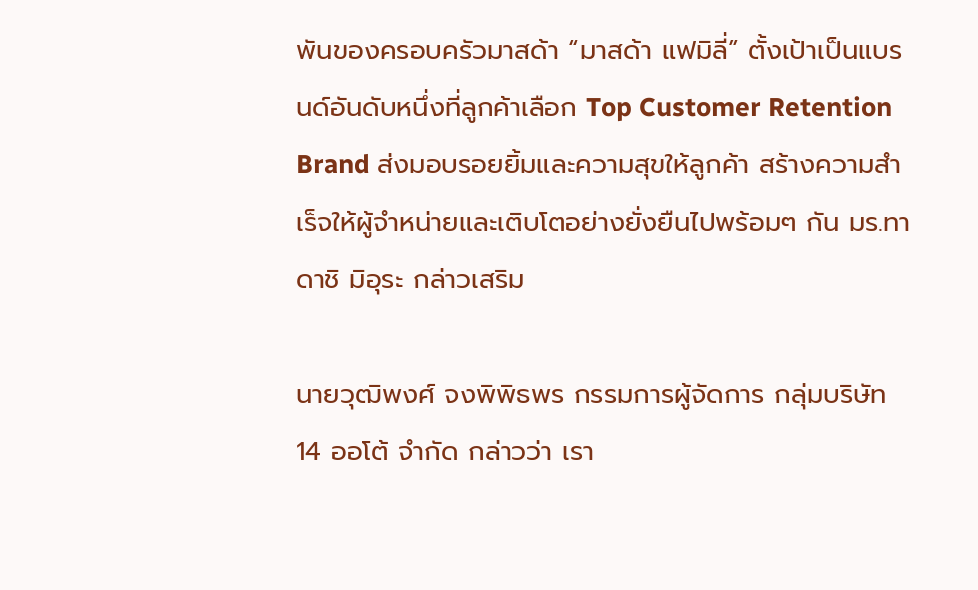พันของครอบครัวมาสด้า “มาสด้า แฟมิลี่” ตั้งเป้าเป็นแบรนด์อันดับหนึ่งที่ลูกค้าเลือก Top Customer Retention Brand ส่งมอบรอยยิ้มและความสุขให้ลูกค้า สร้างความสำเร็จให้ผู้จำหน่ายและเติบโตอย่างยั่งยืนไปพร้อมๆ กัน มร.ทาดาชิ มิอุระ กล่าวเสริม

นายวุฒิพงศ์ จงพิพิธพร กรรมการผู้จัดการ กลุ่มบริษัท 14 ออโต้ จำกัด กล่าวว่า เรา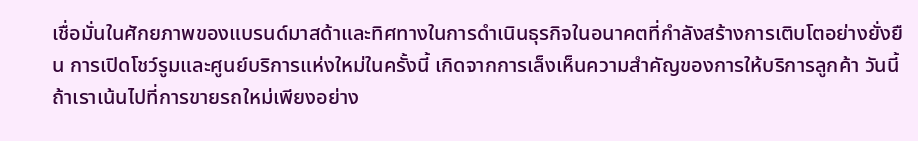เชื่อมั่นในศักยภาพของแบรนด์มาสด้าและทิศทางในการดำเนินธุรกิจในอนาคตที่กำลังสร้างการเติบโตอย่างยั่งยืน การเปิดโชว์รูมและศูนย์บริการแห่งใหม่ในครั้งนี้ เกิดจากการเล็งเห็นความสำคัญของการให้บริการลูกค้า วันนี้ถ้าเราเน้นไปที่การขายรถใหม่เพียงอย่าง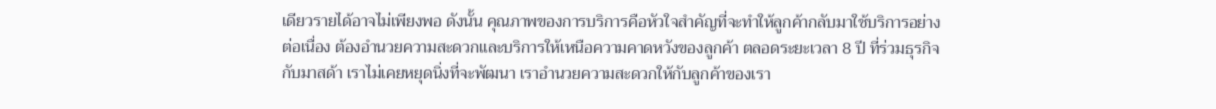เดียวรายได้อาจไม่เพียงพอ ดังนั้น คุณภาพของการบริการคือหัวใจสำคัญที่จะทำให้ลูกค้ากลับมาใช้บริการอย่างต่อเนื่อง ต้องอำนวยความสะดวกและบริการให้เหนือความคาดหวังของลูกค้า ตลอดระยะเวลา 8 ปี ที่ร่วมธุรกิจกับมาสด้า เราไม่เคยหยุดนิ่งที่จะพัฒนา เราอำนวยความสะดวกให้กับลูกค้าของเรา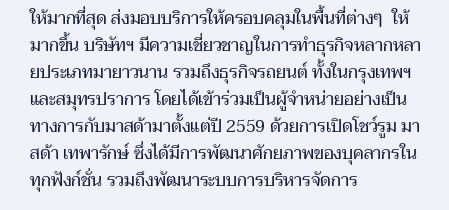ให้มากที่สุด ส่งมอบบริการให้ครอบคลุมในพื้นที่ต่างๆ  ให้มากขึ้น บริษัทฯ มีความเชี่ยวชาญในการทำธุรกิจหลากหลายประเภทมายาวนาน รวมถึงธุรกิจรถยนต์ ทั้งในกรุงเทพฯ และสมุทรปราการ โดยได้เข้าร่วมเป็นผู้จำหน่ายอย่างเป็นทางการกับมาสด้ามาตั้งแต่ปี 2559 ด้วยการเปิดโชว์รูม มาสด้า เทพารักษ์ ซึ่งได้มีการพัฒนาศักยภาพของบุคลากรในทุกฟังก์ชั่น รวมถึงพัฒนาระบบการบริหารจัดการ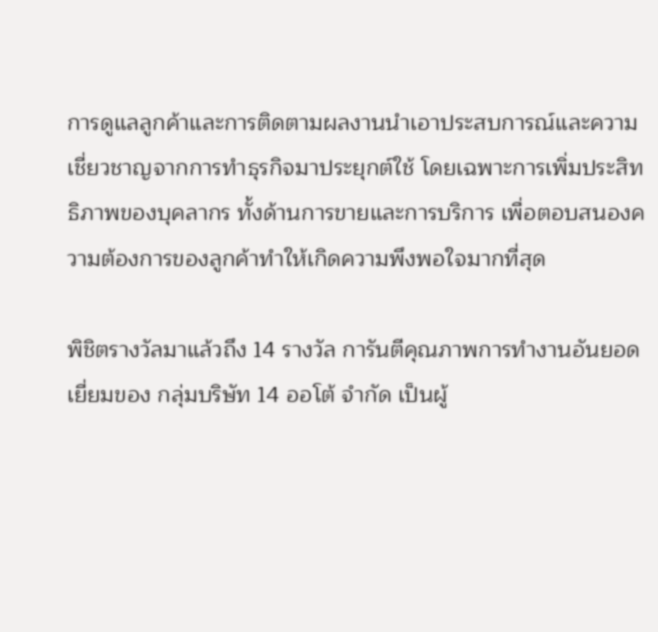การดูแลลูกค้าและการติดตามผลงานนำเอาประสบการณ์และความเชี่ยวชาญจากการทำธุรกิจมาประยุกต์ใช้ โดยเฉพาะการเพิ่มประสิทธิภาพของบุคลากร ทั้งด้านการขายและการบริการ เพื่อตอบสนองความต้องการของลูกค้าทำให้เกิดความพึงพอใจมากที่สุด

พิชิตรางวัลมาแล้วถึง 14 รางวัล การันตีคุณภาพการทำงานอันยอดเยี่ยมของ กลุ่มบริษัท 14 ออโต้ จำกัด เป็นผู้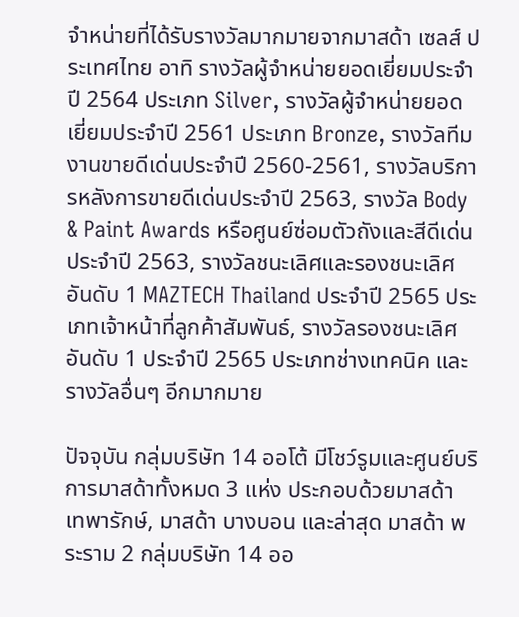จำหน่ายที่ได้รับรางวัลมากมายจากมาสด้า เซลส์ ประเทศไทย อาทิ รางวัลผู้จำหน่ายยอดเยี่ยมประจำปี 2564 ประเภท Silver, รางวัลผู้จำหน่ายยอดเยี่ยมประจำปี 2561 ประเภท Bronze, รางวัลทีมงานขายดีเด่นประจำปี 2560-2561, รางวัลบริการหลังการขายดีเด่นประจำปี 2563, รางวัล Body & Paint Awards หรือศูนย์ซ่อมตัวถังและสีดีเด่นประจำปี 2563, รางวัลชนะเลิศและรองชนะเลิศอันดับ 1 MAZTECH Thailand ประจำปี 2565 ประเภทเจ้าหน้าที่ลูกค้าสัมพันธ์, รางวัลรองชนะเลิศอันดับ 1 ประจำปี 2565 ประเภทช่างเทคนิค และรางวัลอื่นๆ อีกมากมาย

ปัจจุบัน กลุ่มบริษัท 14 ออโต้ มีโชว์รูมและศูนย์บริการมาสด้าทั้งหมด 3 แห่ง ประกอบด้วยมาสด้า เทพารักษ์, มาสด้า บางบอน และล่าสุด มาสด้า พระราม 2 กลุ่มบริษัท 14 ออ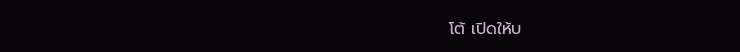โต้ เปิดให้บ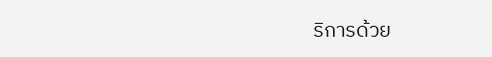ริการด้วย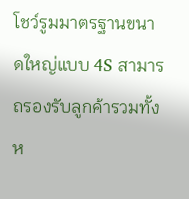โชว์รูมมาตรฐานขนาดใหญ่แบบ 4S สามารถรองรับลูกค้ารวมทั้งห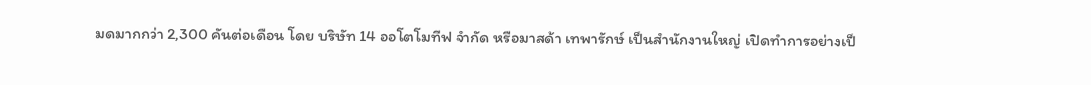มดมากกว่า 2,300 คันต่อเดือน โดย บริษัท 14 ออโตโมทีฟ จำกัด หรือมาสด้า เทพารักษ์ เป็นสำนักงานใหญ่ เปิดทำการอย่างเป็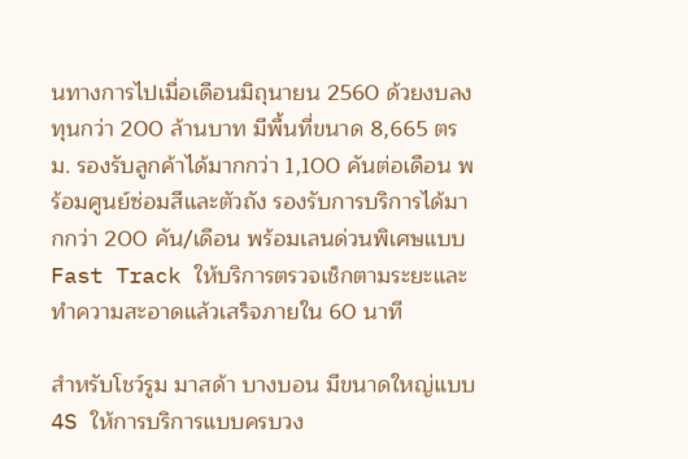นทางการไปเมื่อเดือนมิถุนายน 2560 ด้วยงบลงทุนกว่า 200 ล้านบาท มีพื้นที่ขนาด 8,665 ตรม. รองรับลูกค้าได้มากกว่า 1,100 คันต่อเดือน พร้อมศูนย์ซ่อมสีและตัวถัง รองรับการบริการได้มากกว่า 200 คัน/เดือน พร้อมเลนด่วนพิเศษแบบ Fast Track ให้บริการตรวจเช็กตามระยะและทำความสะอาดแล้วเสร็จภายใน 60 นาที

สำหรับโชว์รูม มาสด้า บางบอน มีขนาดใหญ่แบบ 4S ให้การบริการแบบครบวง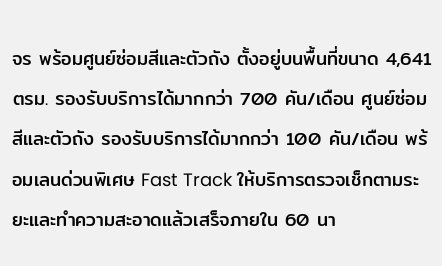จร พร้อมศูนย์ซ่อมสีและตัวถัง ตั้งอยู่บนพื้นที่ขนาด 4,641 ตรม. รองรับบริการได้มากกว่า 700 คัน/เดือน ศูนย์ซ่อมสีและตัวถัง รองรับบริการได้มากกว่า 100 คัน/เดือน พร้อมเลนด่วนพิเศษ Fast Track ให้บริการตรวจเช็กตามระยะและทำความสะอาดแล้วเสร็จภายใน 60 นา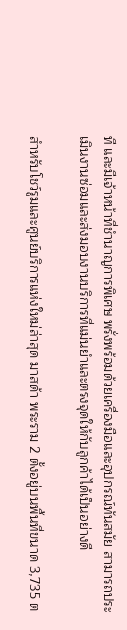ที และมีเจ้าหน้าที่ชำนาญการพิเศษ พรั่งพร้อมด้วยเครื่องมือและอุปกรณ์ทันสมัย สามารถประเมินงานซ่อมและส่งมอบงานบริการที่แม่นยำและตรงจุดให้กับลูกค้าได้เป็นอย่างดี

สำหรับโชว์รูมและศูนย์บริการแห่งใหม่ล่าสุด มาสด้า พระราม 2 ตั้งอยู่บนพื้นที่ขนาด 3,735 ต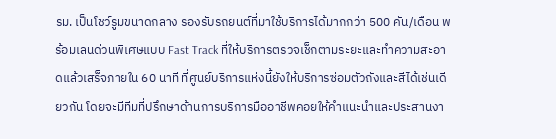รม. เป็นโชว์รูมขนาดกลาง รองรับรถยนต์ที่มาใช้บริการได้มากกว่า 500 คัน/เดือน พร้อมเลนด่วนพิเศษแบบ Fast Track ที่ให้บริการตรวจเช็กตามระยะและทำความสะอาดแล้วเสร็จภายใน 60 นาที ที่ศูนย์บริการแห่งนี้ยังให้บริการซ่อมตัวถังและสีได้เช่นเดียวกัน โดยจะมีทีมที่ปรึกษาด้านการบริการมืออาชีพคอยให้คำแนะนำและประสานงา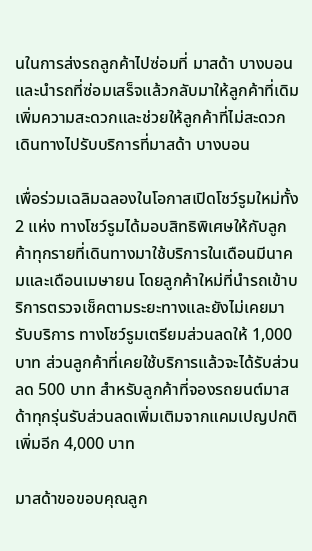นในการส่งรถลูกค้าไปซ่อมที่ มาสด้า บางบอน และนำรถที่ซ่อมเสร็จแล้วกลับมาให้ลูกค้าที่เดิม เพิ่มความสะดวกและช่วยให้ลูกค้าที่ไม่สะดวกเดินทางไปรับบริการที่มาสด้า บางบอน

เพื่อร่วมเฉลิมฉลองในโอกาสเปิดโชว์รูมใหม่ทั้ง 2 แห่ง ทางโชว์รูมได้มอบสิทธิพิเศษให้กับลูกค้าทุกรายที่เดินทางมาใช้บริการในเดือนมีนาคมและเดือนเมษายน โดยลูกค้าใหม่ที่นำรถเข้าบริการตรวจเช็คตามระยะทางและยังไม่เคยมารับบริการ ทางโชว์รูมเตรียมส่วนลดให้ 1,000 บาท ส่วนลูกค้าที่เคยใช้บริการแล้วจะได้รับส่วนลด 500 บาท สำหรับลูกค้าที่จองรถยนต์มาสด้าทุกรุ่นรับส่วนลดเพิ่มเติมจากแคมเปญปกติเพิ่มอีก 4,000 บาท

มาสด้าขอขอบคุณลูก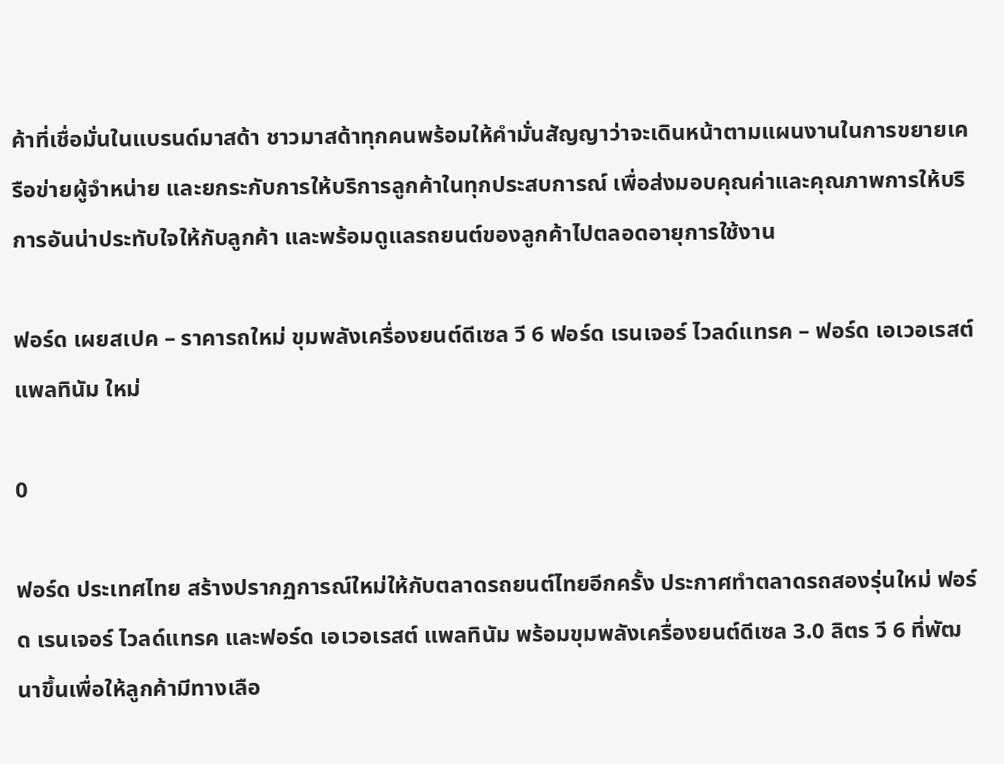ค้าที่เชื่อมั่นในแบรนด์มาสด้า ชาวมาสด้าทุกคนพร้อมให้คำมั่นสัญญาว่าจะเดินหน้าตามแผนงานในการขยายเครือข่ายผู้จำหน่าย และยกระกับการให้บริการลูกค้าในทุกประสบการณ์ เพื่อส่งมอบคุณค่าและคุณภาพการให้บริการอันน่าประทับใจให้กับลูกค้า และพร้อมดูแลรถยนต์ของลูกค้าไปตลอดอายุการใช้งาน

ฟอร์ด เผยสเปค – ราคารถใหม่ ขุมพลังเครื่องยนต์ดีเซล วี 6 ฟอร์ด เรนเจอร์ ไวลด์แทรค – ฟอร์ด เอเวอเรสต์ แพลทินัม ใหม่

0

ฟอร์ด ประเทศไทย สร้างปรากฏการณ์ใหม่ให้กับตลาดรถยนต์ไทยอีกครั้ง ประกาศทำตลาดรถสองรุ่นใหม่ ฟอร์ด เรนเจอร์ ไวลด์แทรค และฟอร์ด เอเวอเรสต์ แพลทินัม พร้อมขุมพลังเครื่องยนต์ดีเซล 3.0 ลิตร วี 6 ที่พัฒนาขึ้นเพื่อให้ลูกค้ามีทางเลือ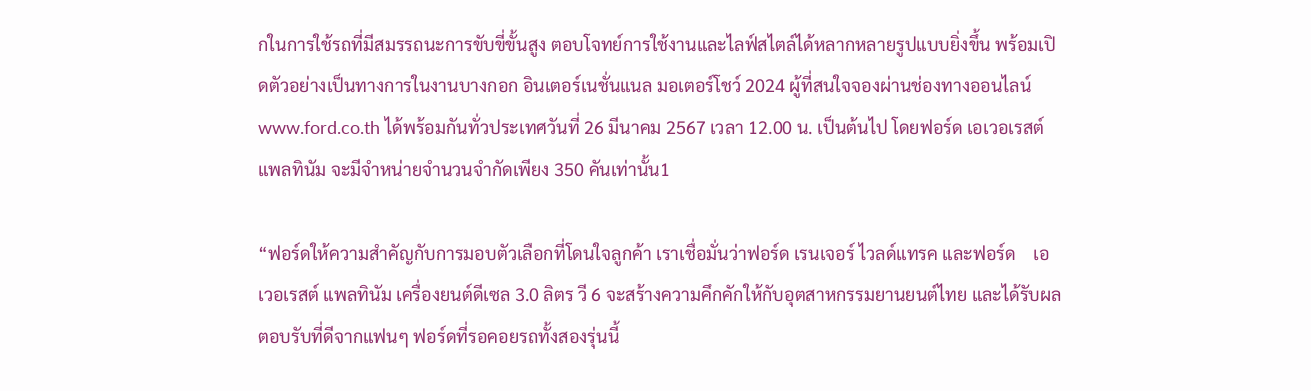กในการใช้รถที่มีสมรรถนะการขับขี่ขั้นสูง ตอบโจทย์การใช้งานและไลฟ์สไตล์ได้หลากหลายรูปแบบยิ่งขึ้น พร้อมเปิดตัวอย่างเป็นทางการในงานบางกอก อินเตอร์เนชั่นแนล มอเตอร์โชว์ 2024 ผู้ที่สนใจจองผ่านช่องทางออนไลน์ www.ford.co.th ได้พร้อมกันทั่วประเทศวันที่ 26 มีนาคม 2567 เวลา 12.00 น. เป็นต้นไป โดยฟอร์ด เอเวอเรสต์ แพลทินัม จะมีจำหน่ายจำนวนจำกัดเพียง 350 คันเท่านั้น1

“ฟอร์ดให้ความสำคัญกับการมอบตัวเลือกที่โดนใจลูกค้า เราเชื่อมั่นว่าฟอร์ด เรนเจอร์ ไวลด์แทรค และฟอร์ด    เอเวอเรสต์ แพลทินัม เครื่องยนต์ดีเซล 3.0 ลิตร วี 6 จะสร้างความคึกคักให้กับอุตสาหกรรมยานยนต์ไทย และได้รับผลตอบรับที่ดีจากแฟนๆ ฟอร์ดที่รอคอยรถทั้งสองรุ่นนี้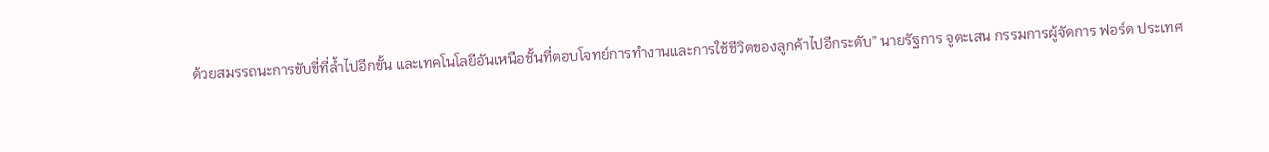ด้วยสมรรถนะการขับขี่ที่ล้ำไปอีกขั้น และเทคโนโลยีอันเหนือชั้นที่ตอบโจทย์การทำงานและการใช้ชีวิตของลูกค้าไปอีกระดับ” นายรัฐการ จูตะเสน กรรมการผู้จัดการ ฟอร์ด ประเทศ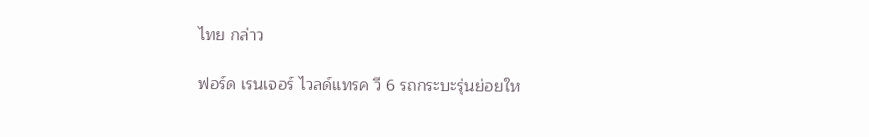ไทย กล่าว

ฟอร์ด เรนเจอร์ ไวลด์แทรค วี 6 รถกระบะรุ่นย่อยให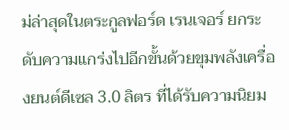ม่ล่าสุดในตระกูลฟอร์ด เรนเจอร์ ยกระดับความแกร่งไปอีกขั้นด้วยขุมพลังเครื่องยนต์ดีเซล 3.0 ลิตร ที่ได้รับความนิยม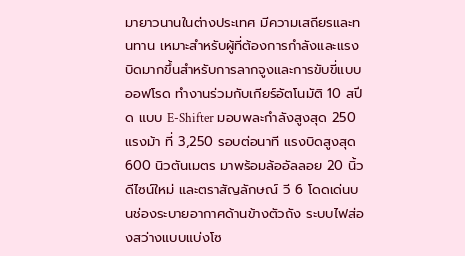มายาวนานในต่างประเทศ มีความเสถียรและทนทาน เหมาะสำหรับผู้ที่ต้องการกำลังและแรงบิดมากขึ้นสำหรับการลากจูงและการขับขี่แบบออฟโรด ทำงานร่วมกับเกียร์อัตโนมัติ 10 สปีด แบบ E-Shifter มอบพละกำลังสูงสุด 250 แรงม้า ที่ 3,250 รอบต่อนาที แรงบิดสูงสุด 600 นิวตันเมตร มาพร้อมล้ออัลลอย 20 นิ้ว ดีไซน์ใหม่ และตราสัญลักษณ์ วี 6 โดดเด่นบนช่องระบายอากาศด้านข้างตัวถัง ระบบไฟส่องสว่างแบบแบ่งโซ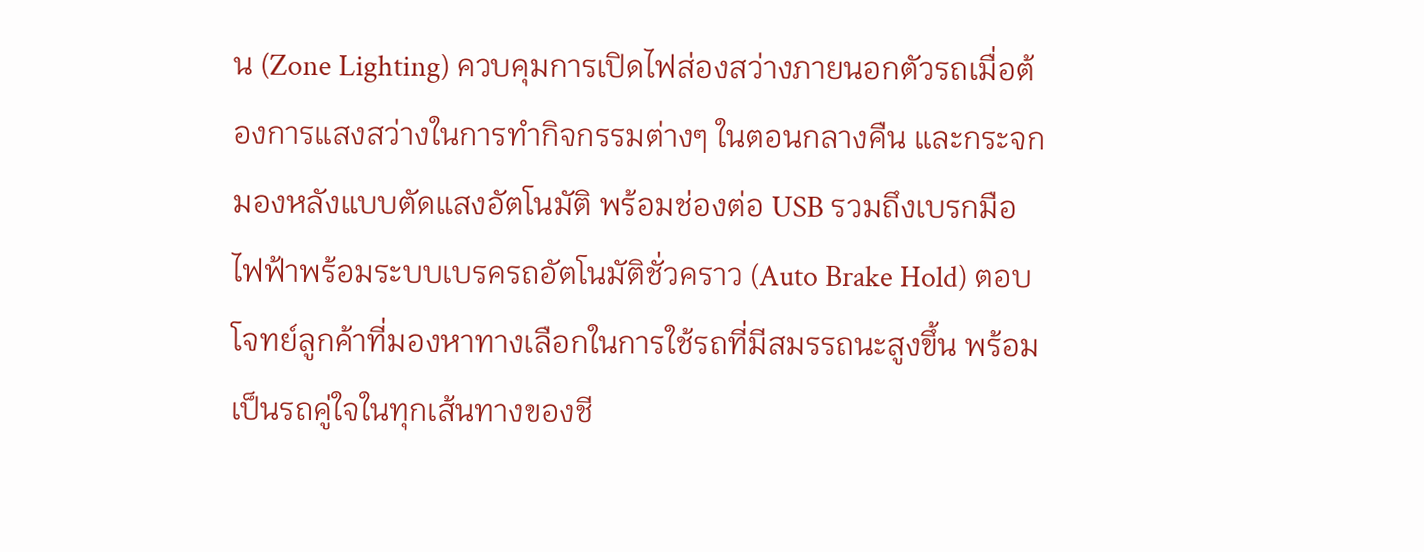น (Zone Lighting) ควบคุมการเปิดไฟส่องสว่างภายนอกตัวรถเมื่อต้องการแสงสว่างในการทำกิจกรรมต่างๆ ในตอนกลางคืน และกระจกมองหลังแบบตัดแสงอัตโนมัติ พร้อมช่องต่อ USB รวมถึงเบรกมือไฟฟ้าพร้อมระบบเบรครถอัตโนมัติชั่วคราว (Auto Brake Hold) ตอบโจทย์ลูกค้าที่มองหาทางเลือกในการใช้รถที่มีสมรรถนะสูงขึ้น พร้อมเป็นรถคู่ใจในทุกเส้นทางของชี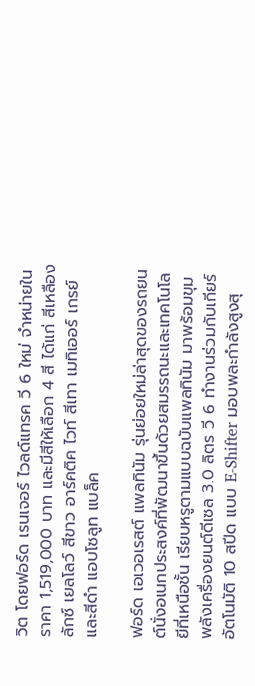วิต โดยฟอร์ด เรนเจอร์ ไวลด์แทรค วี 6 ใหม่ จำหน่ายในราคา 1,519,000 บาท และมีสีให้เลือก 4 สี ได้แก่ สีเหลือง ลักซ์ เยลโลว์ สีขาว อาร์คติค ไวท์ สีเทา เมทิเออร์ เกรย์ และสีดำ แอบโซลูท แบล็ค

ฟอร์ด เอเวอเรสต์ แพลทินัม รุ่นย่อยใหม่ล่าสุดของรถยนต์นั่งอเนกประสงค์ที่พัฒนาขึ้นด้วยสมรรถนะและเทคโนโลยีที่เหนือชั้น เรียบหรูตามแบบฉบับแพลทินัม มาพร้อมขุมพลังเครื่องยนต์ดีเซล 3.0 ลิตร วี 6 ทำงานร่วมกับเกียร์อัตโนมัติ 10 สปีด แบบ E-Shifter มอบพละกำลังสูงสุ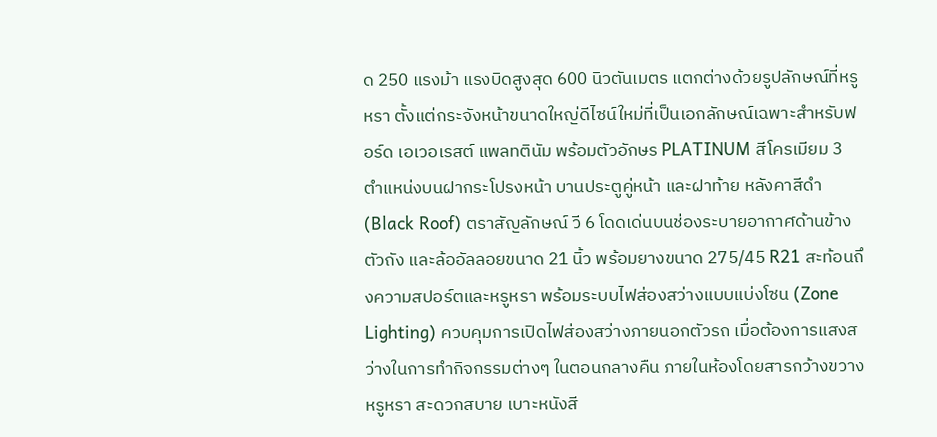ด 250 แรงม้า แรงบิดสูงสุด 600 นิวตันเมตร แตกต่างด้วยรูปลักษณ์ที่หรูหรา ตั้งแต่กระจังหน้าขนาดใหญ่ดีไซน์ใหม่ที่เป็นเอกลักษณ์เฉพาะสำหรับฟอร์ด เอเวอเรสต์ แพลทตินัม พร้อมตัวอักษร PLATINUM สีโครเมียม 3 ตำแหน่งบนฝากระโปรงหน้า บานประตูคู่หน้า และฝาท้าย หลังคาสีดำ (Black Roof) ตราสัญลักษณ์ วี 6 โดดเด่นบนช่องระบายอากาศด้านข้างตัวถัง และล้ออัลลอยขนาด 21 นิ้ว พร้อมยางขนาด 275/45 R21 สะท้อนถึงความสปอร์ตและหรูหรา พร้อมระบบไฟส่องสว่างแบบแบ่งโซน (Zone Lighting) ควบคุมการเปิดไฟส่องสว่างภายนอกตัวรถ เมื่อต้องการแสงสว่างในการทำกิจกรรมต่างๆ ในตอนกลางคืน ภายในห้องโดยสารกว้างขวาง หรูหรา สะดวกสบาย เบาะหนังสี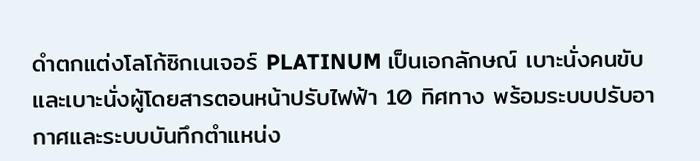ดำตกแต่งโลโก้ซิกเนเจอร์ PLATINUM เป็นเอกลักษณ์ เบาะนั่งคนขับและเบาะนั่งผู้โดยสารตอนหน้าปรับไฟฟ้า 10 ทิศทาง พร้อมระบบปรับอากาศและระบบบันทึกตำแหน่ง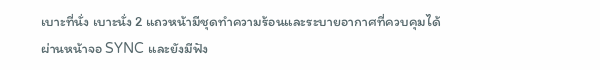เบาะที่นั่ง เบาะนั่ง 2 แถวหน้ามีชุดทำความร้อนและระบายอากาศที่ควบคุมได้ผ่านหน้าจอ SYNC และยังมีฟัง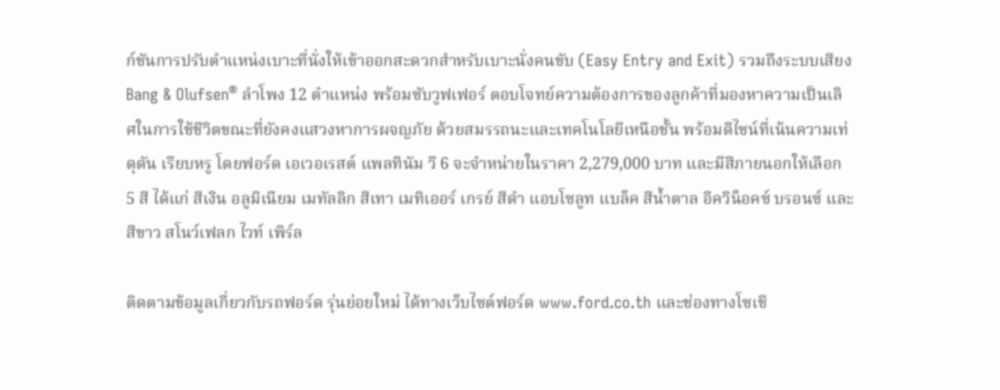ก์ชันการปรับตำแหน่งเบาะที่นั่งให้เข้าออกสะดวกสำหรับเบาะนั่งคนขับ (Easy Entry and Exit) รวมถึงระบบเสียง Bang & Olufsen® ลำโพง 12 ตำแหน่ง พร้อมซับวูฟเฟอร์ ตอบโจทย์ความต้องการของลูกค้าที่มองหาความเป็นเลิศในการใช้ชีวิตขณะที่ยังคงแสวงหาการผจญภัย ด้วยสมรรถนะและเทคโนโลยีเหนือชั้น พร้อมดีไซน์ที่เน้นความเท่ ดุดัน เรียบหรู โดยฟอร์ด เอเวอเรสต์ แพลทินัม วี 6 จะจำหน่ายในราคา 2,279,000 บาท และมีสีภายนอกให้เลือก 5 สี ได้แก่ สีเงิน อลูมิเนียม เมทัลลิก สีเทา เมทิเออร์ เกรย์ สีดำ แอบโซลูท แบล็ค สีน้ำตาล อีควิน็อคซ์ บรอนซ์ และสีขาว สโนว์เฟลก ไวท์ เพิร์ล

ติดตามข้อมูลเกี่ยวกับรถฟอร์ด รุ่นย่อยใหม่ ได้ทางเว็บไซต์ฟอร์ด www.ford.co.th และช่องทางโซเชี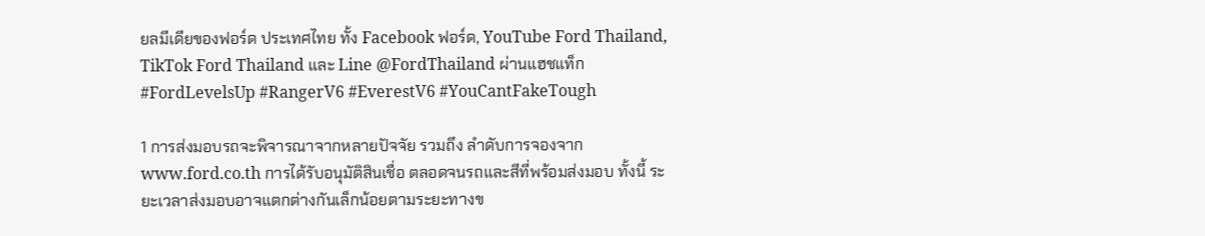ยลมีเดียของฟอร์ด ประเทศไทย ทั้ง Facebook ฟอร์ด, YouTube Ford Thailand, TikTok Ford Thailand และ Line @FordThailand ผ่านแฮชแท็ก #FordLevelsUp #RangerV6 #EverestV6 #YouCantFakeTough

1 การส่งมอบรถจะพิจารณาจากหลายปัจจัย รวมถึง ลำดับการจองจาก www.ford.co.th การได้รับอนุมัติสินเชื่อ ตลอดจนรถและสีที่พร้อมส่งมอบ ทั้งนี้ ระยะเวลาส่งมอบอาจแตกต่างกันเล็กน้อยตามระยะทางข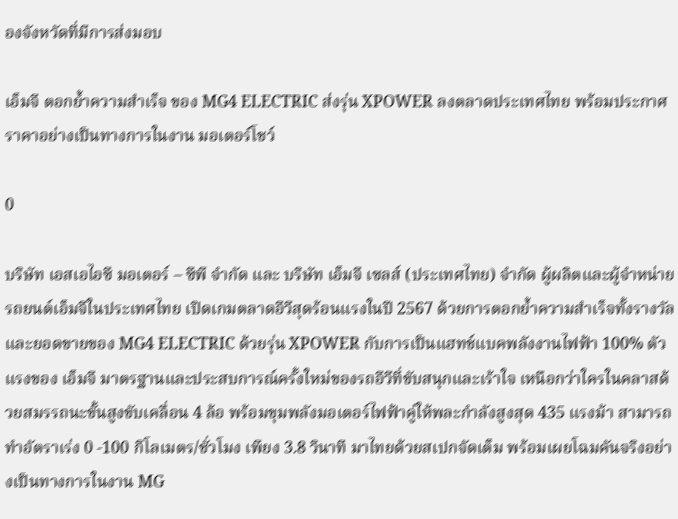องจังหวัดที่มีการส่งมอบ

เอ็มจี ตอกย้ำความสำเร็จ ของ MG4 ELECTRIC ส่งรุ่น XPOWER ลงตลาดประเทศไทย พร้อมประกาศราคาอย่างเป็นทางการในงาน มอเตอร์โชว์

0

บริษัท เอสเอไอซี มอเตอร์ – ซีพี จำกัด และ บริษัท เอ็มจี เซลส์ (ประเทศไทย) จำกัด ผู้ผลิตและผู้จำหน่ายรถยนต์เอ็มจีในประเทศไทย เปิดเกมตลาดอีวีสุดร้อนแรงในปี 2567 ด้วยการตอกย้ำความสำเร็จทั้งรางวัลและยอดขายของ MG4 ELECTRIC ด้วยรุ่น XPOWER กับการเป็นแฮทช์แบคพลังงานไฟฟ้า 100% ตัวแรงของ เอ็มจี มาตรฐานและประสบการณ์ครั้งใหม่ของรถอีวีที่ขับสนุกและเร้าใจ เหนือกว่าใครในคลาสด้วยสมรรถนะขั้นสูงขับเคลื่อน 4 ล้อ พร้อมขุมพลังมอเตอร์ไฟฟ้าคู่ให้พละกำลังสูงสุด 435 แรงม้า สามารถทำอัตราเร่ง 0 -100 กิโลเมตร/ชั่วโมง เพียง 3.8 วินาที มาไทยด้วยสเปกจัดเต็ม พร้อมเผยโฉมคันจริงอย่างเป็นทางการในงาน MG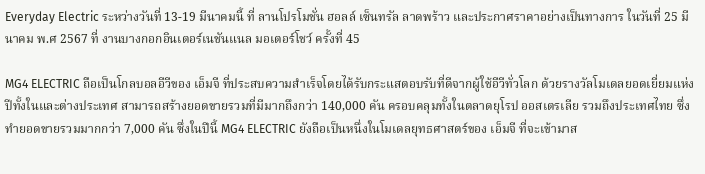Everyday Electric ระหว่างวันที่ 13-19 มีนาคมนี้ ที่ ลานโปรโมชั่น ฮอลล์ เซ็นทรัล ลาดพร้าว และประกาศราคาอย่างเป็นทางการ ในวันที่ 25 มีนาคม พ.ศ 2567 ที่ งานบางกอกอินเตอร์เนชันแนล มอเตอร์โชว์ ครั้งที่ 45

MG4 ELECTRIC ถือเป็นโกลบอลอีวีของ เอ็มจี ที่ประสบความสำเร็จโดยได้รับกระแสตอบรับที่ดีจากผู้ใช้อีวีทั่วโลก ด้วยรางวัลโมเดลยอดเยี่ยมแห่งปีทั้งในและต่างประเทศ สามารถสร้างยอดขายรวมที่มีมากถึงกว่า 140,000 คัน ครอบคลุมทั้งในตลาดยุโรป ออสเตรเลีย รวมถึงประเทศไทย ซึ่งทำยอดขายรวมมากกว่า 7,000 คัน ซึ่งในปีนี้ MG4 ELECTRIC ยังถือเป็นหนึ่งในโมเดลยุทธศาสตร์ของ เอ็มจี ที่จะเข้ามาส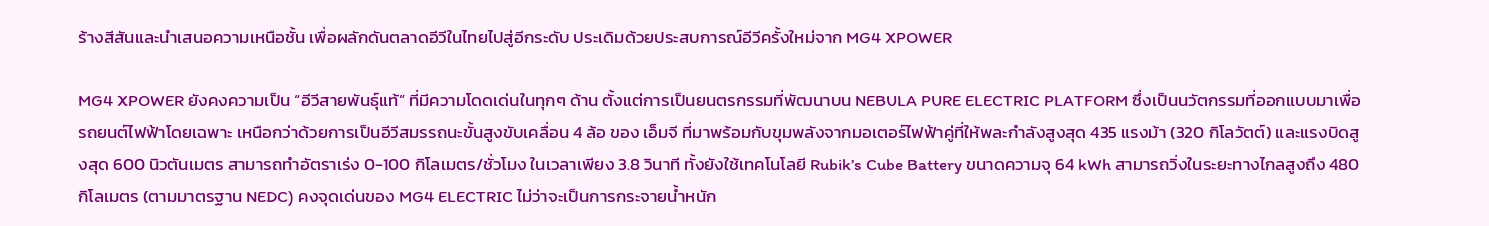ร้างสีสันและนำเสนอความเหนือชั้น เพื่อผลักดันตลาดอีวีในไทยไปสู่อีกระดับ ประเดิมด้วยประสบการณ์อีวีครั้งใหม่จาก MG4 XPOWER

MG4 XPOWER ยังคงความเป็น “อีวีสายพันธุ์แท้” ที่มีความโดดเด่นในทุกๆ ด้าน ตั้งแต่การเป็นยนตรกรรมที่พัฒนาบน NEBULA PURE ELECTRIC PLATFORM ซึ่งเป็นนวัตกรรมที่ออกแบบมาเพื่อรถยนต์ไฟฟ้าโดยเฉพาะ เหนือกว่าด้วยการเป็นอีวีสมรรถนะขั้นสูงขับเคลื่อน 4 ล้อ ของ เอ็มจี ที่มาพร้อมกับขุมพลังจากมอเตอร์ไฟฟ้าคู่ที่ให้พละกำลังสูงสุด 435 แรงม้า (320 กิโลวัตต์) และแรงบิดสูงสุด 600 นิวตันเมตร สามารถทำอัตราเร่ง 0-100 กิโลเมตร/ชั่วโมง ในเวลาเพียง 3.8 วินาที ทั้งยังใช้เทคโนโลยี Rubik’s Cube Battery ขนาดความจุ 64 kWh สามารถวิ่งในระยะทางไกลสูงถึง 480 กิโลเมตร (ตามมาตรฐาน NEDC) คงจุดเด่นของ MG4 ELECTRIC ไม่ว่าจะเป็นการกระจายน้ำหนัก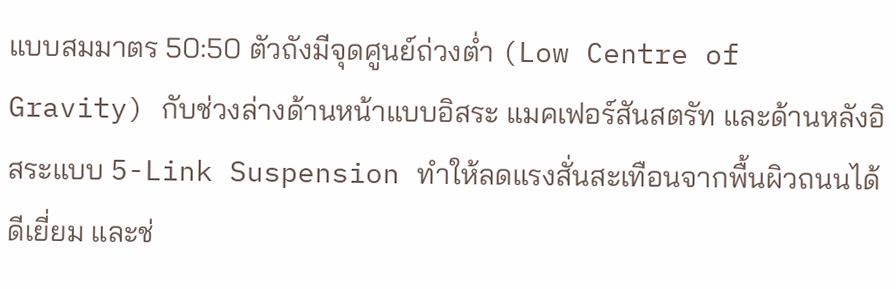แบบสมมาตร 50:50 ตัวถังมีจุดศูนย์ถ่วงต่ำ (Low Centre of Gravity) กับช่วงล่างด้านหน้าแบบอิสระ แมคเฟอร์สันสตรัท และด้านหลังอิสระแบบ 5-Link Suspension ทำให้ลดแรงสั่นสะเทือนจากพื้นผิวถนนได้ดีเยี่ยม และช่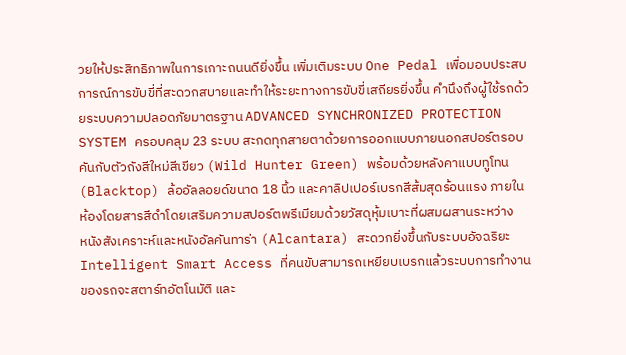วยให้ประสิทธิภาพในการเกาะถนนดียิ่งขึ้น เพิ่มเติมระบบ One Pedal เพื่อมอบประสบการณ์การขับขี่ที่สะดวกสบายและทำให้ระยะทางการขับขี่เสถียรยิ่งขึ้น คำนึงถึงผู้ใช้รถด้วยระบบความปลอดภัยมาตรฐาน ADVANCED SYNCHRONIZED PROTECTION SYSTEM ครอบคลุม 23 ระบบ สะกดทุกสายตาด้วยการออกแบบภายนอกสปอร์ตรอบคันกับตัวถังสีใหม่สีเขียว (Wild Hunter Green) พร้อมด้วยหลังคาแบบทูโทน (Blacktop) ล้ออัลลอยด์ขนาด 18 นิ้ว และคาลิปเปอร์เบรกสีส้มสุดร้อนแรง ภายในห้องโดยสารสีดำโดยเสริมความสปอร์ตพรีเมียมด้วยวัสดุหุ้มเบาะที่ผสมผสานระหว่าง            หนังสังเคราะห์และหนังอัลคันทาร่า (Alcantara) สะดวกยิ่งขึ้นกับระบบอัจฉริยะ Intelligent Smart Access ที่คนขับสามารถเหยียบเบรกแล้วระบบการทำงานของรถจะสตาร์ทอัตโนมัติ และ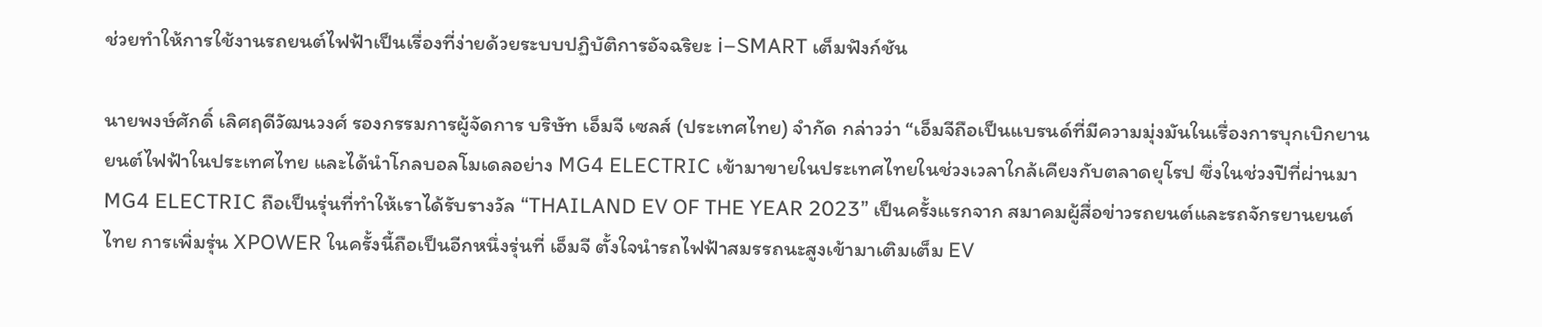ช่วยทำให้การใช้งานรถยนต์ไฟฟ้าเป็นเรื่องที่ง่ายด้วยระบบปฏิบัติการอัจฉริยะ i–SMART เต็มฟังก์ชัน

นายพงษ์ศักดิ์ เลิศฤดีวัฒนวงศ์ รองกรรมการผู้จัดการ บริษัท เอ็มจี เซลส์ (ประเทศไทย) จำกัด กล่าวว่า “เอ็มจีถือเป็นแบรนด์ที่มีความมุ่งมันในเรื่องการบุกเบิกยานยนต์ไฟฟ้าในประเทศไทย และได้นำโกลบอลโมเดลอย่าง MG4 ELECTRIC เข้ามาขายในประเทศไทยในช่วงเวลาใกล้เคียงกับตลาดยุโรป ซึ่งในช่วงปีที่ผ่านมา MG4 ELECTRIC ถือเป็นรุ่นที่ทำให้เราได้รับรางวัล “THAILAND EV OF THE YEAR 2023” เป็นครั้งแรกจาก สมาคมผู้สื่อข่าวรถยนต์และรถจักรยานยนต์ไทย การเพิ่มรุ่น XPOWER ในครั้งนี้ถือเป็นอีกหนึ่งรุ่นที่ เอ็มจี ตั้งใจนำรถไฟฟ้าสมรรถนะสูงเข้ามาเติมเต็ม EV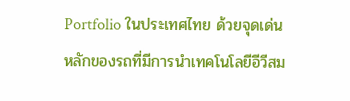Portfolio ในประเทศไทย ด้วยจุดเด่นหลักของรถที่มีการนำเทคโนโลยีอีวีสม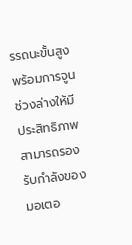รรถนะขั้นสูง พร้อมการจูนช่วงล่างให้มีประสิทธิภาพสามารถรองรับกำลังของมอเตอ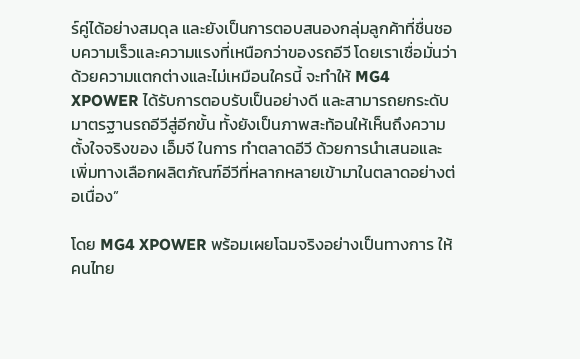ร์คู่ได้อย่างสมดุล และยังเป็นการตอบสนองกลุ่มลูกค้าที่ชื่นชอบความเร็วและความแรงที่เหนือกว่าของรถอีวี โดยเราเชื่อมั่นว่าด้วยความแตกต่างและไม่เหมือนใครนี้ จะทำให้ MG4 XPOWER ได้รับการตอบรับเป็นอย่างดี และสามารถยกระดับมาตรฐานรถอีวีสู่อีกขั้น ทั้งยังเป็นภาพสะท้อนให้เห็นถึงความตั้งใจจริงของ เอ็มจี ในการ ทำตลาดอีวี ด้วยการนำเสนอและเพิ่มทางเลือกผลิตภัณฑ์อีวีที่หลากหลายเข้ามาในตลาดอย่างต่อเนื่อง”

โดย MG4 XPOWER พร้อมเผยโฉมจริงอย่างเป็นทางการ ให้คนไทย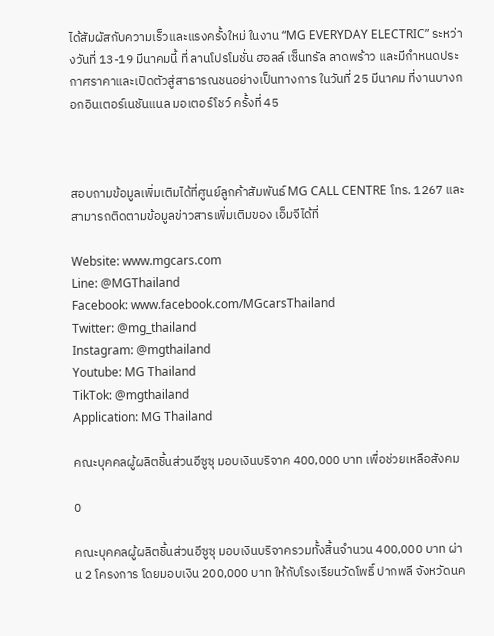ได้สัมผัสกับความเร็วและแรงครั้งใหม่ ในงาน “MG EVERYDAY ELECTRIC” ระหว่างวันที่ 13-19 มีนาคมนี้ ที่ ลานโปรโมชั่น ฮอลล์ เซ็นทรัล ลาดพร้าว และมีกำหนดประกาศราคาและเปิดตัวสู่สาธารณชนอย่างเป็นทางการ ในวันที่ 25 มีนาคม ที่งานบางกอกอินเตอร์เนชันแนล มอเตอร์โชว์ ครั้งที่ 45



สอบถามข้อมูลเพิ่มเติมได้ที่ศูนย์ลูกค้าสัมพันธ์ MG CALL CENTRE โทร. 1267 และสามารถติดตามข้อมูลข่าวสารเพิ่มเติมของ เอ็มจีได้ที่

Website: www.mgcars.com
Line: @MGThailand
Facebook: www.facebook.com/MGcarsThailand
Twitter: @mg_thailand
Instagram: @mgthailand
Youtube: MG Thailand
TikTok: @mgthailand
Application: MG Thailand

คณะบุคคลผู้ผลิตชิ้นส่วนอีซูซุ มอบเงินบริจาค 400,000 บาท เพื่อช่วยเหลือสังคม

0

คณะบุคคลผู้ผลิตชิ้นส่วนอีซูซุ มอบเงินบริจาครวมทั้งสิ้นจำนวน 400,000 บาท ผ่าน 2 โครงการ โดยมอบเงิน 200,000 บาท ให้กับโรงเรียนวัดโพธิ์ ปากพลี จังหวัดนค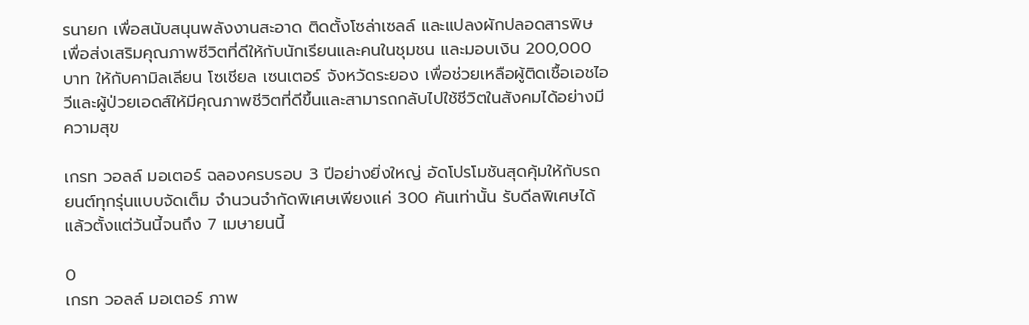รนายก เพื่อสนับสนุนพลังงานสะอาด ติดตั้งโซล่าเซลล์ และแปลงผักปลอดสารพิษเพื่อส่งเสริมคุณภาพชีวิตที่ดีให้กับนักเรียนและคนในชุมชน และมอบเงิน 200,000 บาท ให้กับคามิลเลียน โซเชียล เซนเตอร์ จังหวัดระยอง เพื่อช่วยเหลือผู้ติดเชื้อเอชไอวีและผู้ป่วยเอดส์ให้มีคุณภาพชีวิตที่ดีขึ้นและสามารถกลับไปใช้ชีวิตในสังคมได้อย่างมีความสุข

เกรท วอลล์ มอเตอร์ ฉลองครบรอบ 3 ปีอย่างยิ่งใหญ่ อัดโปรโมชันสุดคุ้มให้กับรถยนต์ทุกรุ่นแบบจัดเต็ม จำนวนจำกัดพิเศษเพียงแค่ 300 คันเท่านั้น รับดีลพิเศษได้แล้วตั้งแต่วันนี้จนถึง 7 เมษายนนี้

0
เกรท วอลล์ มอเตอร์ ภาพ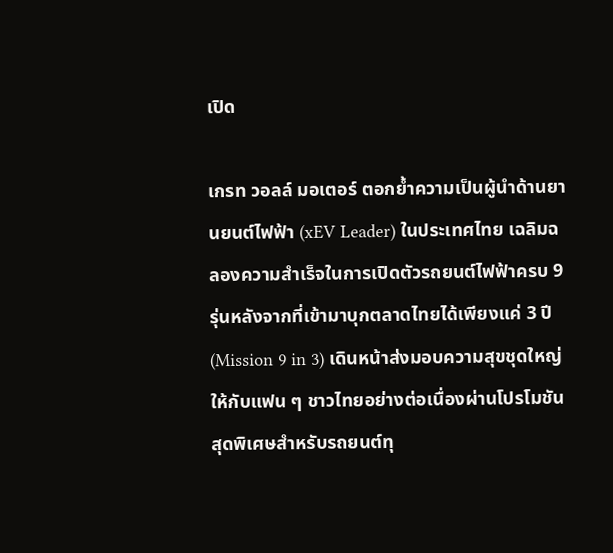เปิด

เกรท วอลล์ มอเตอร์ ตอกย้ำความเป็นผู้นำด้านยานยนต์ไฟฟ้า (xEV Leader) ในประเทศไทย เฉลิมฉลองความสำเร็จในการเปิดตัวรถยนต์ไฟฟ้าครบ 9 รุ่นหลังจากที่เข้ามาบุกตลาดไทยได้เพียงแค่ 3 ปี (Mission 9 in 3) เดินหน้าส่งมอบความสุขชุดใหญ่ให้กับแฟน ๆ ชาวไทยอย่างต่อเนื่องผ่านโปรโมชันสุดพิเศษสำหรับรถยนต์ทุ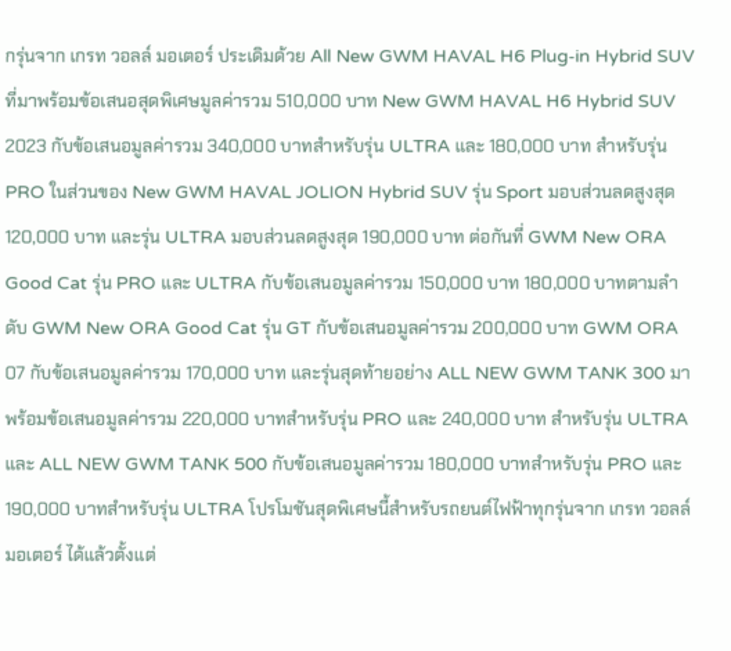กรุ่นจาก เกรท วอลล์ มอเตอร์ ประเดิมด้วย All New GWM HAVAL H6 Plug-in Hybrid SUV ที่มาพร้อมข้อเสนอสุดพิเศษมูลค่ารวม 510,000 บาท New GWM HAVAL H6 Hybrid SUV 2023 กับข้อเสนอมูลค่ารวม 340,000 บาทสำหรับรุ่น ULTRA และ 180,000 บาท สำหรับรุ่น PRO ในส่วนของ New GWM HAVAL JOLION Hybrid SUV รุ่น Sport มอบส่วนลดสูงสุด 120,000 บาท และรุ่น ULTRA มอบส่วนลดสูงสุด 190,000 บาท ต่อกันที่ GWM New ORA Good Cat รุ่น PRO และ ULTRA กับข้อเสนอมูลค่ารวม 150,000 บาท 180,000 บาทตามลำดับ GWM New ORA Good Cat รุ่น GT กับข้อเสนอมูลค่ารวม 200,000 บาท GWM ORA 07 กับข้อเสนอมูลค่ารวม 170,000 บาท และรุ่นสุดท้ายอย่าง ALL NEW GWM TANK 300 มาพร้อมข้อเสนอมูลค่ารวม 220,000 บาทสำหรับรุ่น PRO และ 240,000 บาท สำหรับรุ่น ULTRA และ ALL NEW GWM TANK 500 กับข้อเสนอมูลค่ารวม 180,000 บาทสำหรับรุ่น PRO และ 190,000 บาทสำหรับรุ่น ULTRA โปรโมชันสุดพิเศษนี้สำหรับรถยนต์ไฟฟ้าทุกรุ่นจาก เกรท วอลล์ มอเตอร์ ได้แล้วตั้งแต่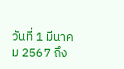วันที่ 1 มีนาคม 2567 ถึง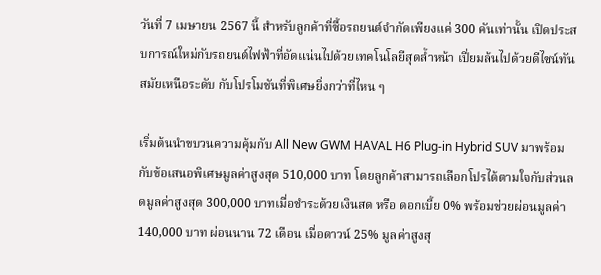วันที่ 7 เมษายน 2567 นี้ สำหรับลูกค้าที่ซื้อรถยนต์จำกัดเพียงแค่ 300 คันเท่านั้น เปิดประสบการณ์ใหม่กับรถยนต์ไฟฟ้าที่อัดแน่นไปด้วยเทคโนโลยีสุดล้ำหน้า เปี่ยมล้นไปด้วยดีไซน์ทันสมัยเหนือระดับ กับโปรโมชันที่พิเศษยิ่งกว่าที่ไหน ๆ

เริ่มต้นนำขบวนความคุ้มกับ All New GWM HAVAL H6 Plug-in Hybrid SUV มาพร้อมกับข้อเสนอพิเศษมูลค่าสูงสุด 510,000 บาท โดยลูกค้าสามารถเลือกโปรได้ตามใจกับส่วนลดมูลค่าสูงสุด 300,000 บาทเมื่อชำระด้วยเงินสด หรือ ดอกเบี้ย 0% พร้อมช่วยผ่อนมูลค่า 140,000 บาท ผ่อนนาน 72 เดือน เมื่อดาวน์ 25% มูลค่าสูงสุ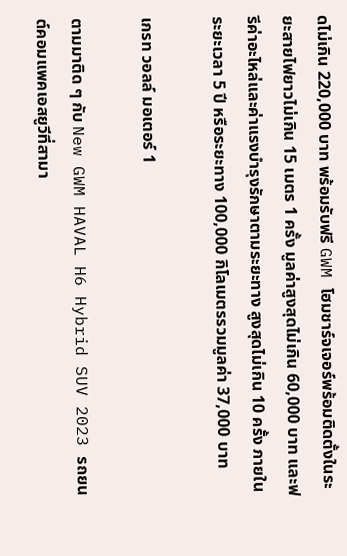ดไม่เกิน 220,000 บาท พร้อมรับฟรี GWM โฮมชาร์จเจอร์พร้อมติดตั้งในระยะสายไฟยาวไม่เกิน 15 เมตร 1 ครั้ง มูลค่าสูงสุดไม่เกิน 60,000 บาท และฟรีค่าอะไหล่และค่าแรงบำรุงรักษาตามระยะทาง สูงสุดไม่เกิน 10 ครั้ง ภายในระยะเวลา 5 ปี หรือระยะทาง 100,000 กิโลเมตรรวมมูลค่า 37,000 บาท

เกรท วอลล์ มอเตอร์ 1

ตามมาติด ๆ กับ New GWM HAVAL H6 Hybrid SUV 2023 รถยนต์คอมแพคเอสยูวีที่สามา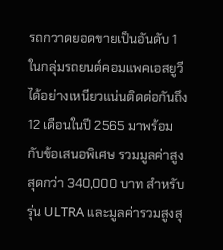รถกวาดยอดขายเป็นอันดับ 1 ในกลุ่มรถยนต์คอมแพคเอสยูวีได้อย่างเหนียวแน่นติดต่อกันถึง 12 เดือนในปี 2565 มาพร้อมกับข้อเสนอพิเศษ รวมมูลค่าสูงสุดกว่า 340,000 บาท สำหรับรุ่น ULTRA และมูลค่ารวมสูงสุ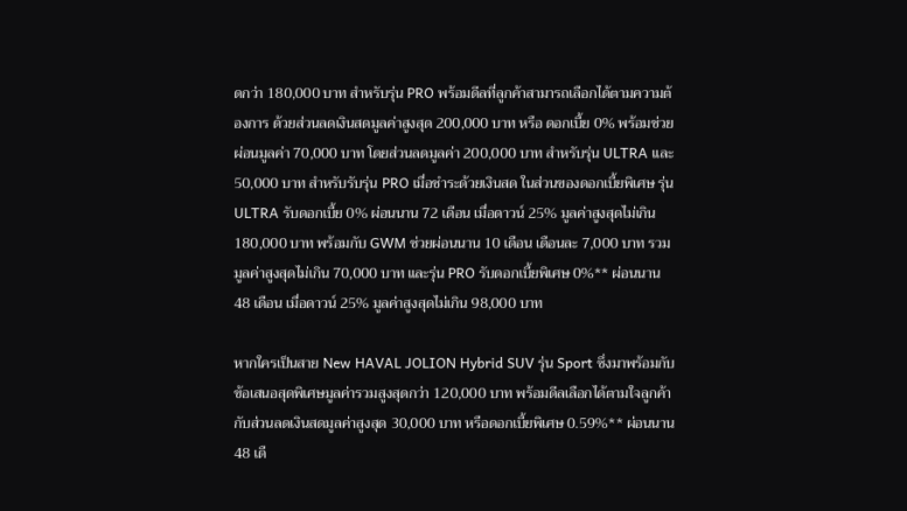ดกว่า 180,000 บาท สำหรับรุ่น PRO พร้อมดีลที่ลูกค้าสามารถเลือกได้ตามความต้องการ ด้วยส่วนลดเงินสดมูลค่าสูงสุด 200,000 บาท หรือ ดอกเบี้ย 0% พร้อมช่วยผ่อนมูลค่า 70,000 บาท โดยส่วนลดมูลค่า 200,000 บาท สำหรับรุ่น ULTRA และ 50,000 บาท สำหรับรับรุ่น PRO เมื่อชำระด้วยเงินสด ในส่วนของดอกเบี้ยพิเศษ รุ่น ULTRA รับดอกเบี้ย 0% ผ่อนนาน 72 เดือน เมื่อดาวน์ 25% มูลค่าสูงสุดไม่เกิน 180,000 บาท พร้อมกับ GWM ช่วยผ่อนนาน 10 เดือน เดือนละ 7,000 บาท รวมมูลค่าสูงสุดไม่เกิน 70,000 บาท และรุ่น PRO รับดอกเบี้ยพิเศษ 0%** ผ่อนนาน 48 เดือน เมื่อดาวน์ 25% มูลค่าสูงสุดไม่เกิน 98,000 บาท

หากใครเป็นสาย New HAVAL JOLION Hybrid SUV รุ่น Sport ซึ่งมาพร้อมกับข้อเสนอสุดพิเศษมูลค่ารวมสูงสุดกว่า 120,000 บาท พร้อมดีลเลือกได้ตามใจลูกค้ากับส่วนลดเงินสดมูลค่าสูงสุด 30,000 บาท หรือดอกเบี้ยพิเศษ 0.59%** ผ่อนนาน 48 เดื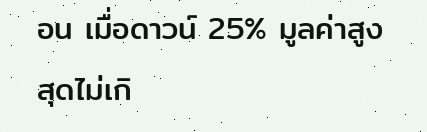อน เมื่อดาวน์ 25% มูลค่าสูงสุดไม่เกิ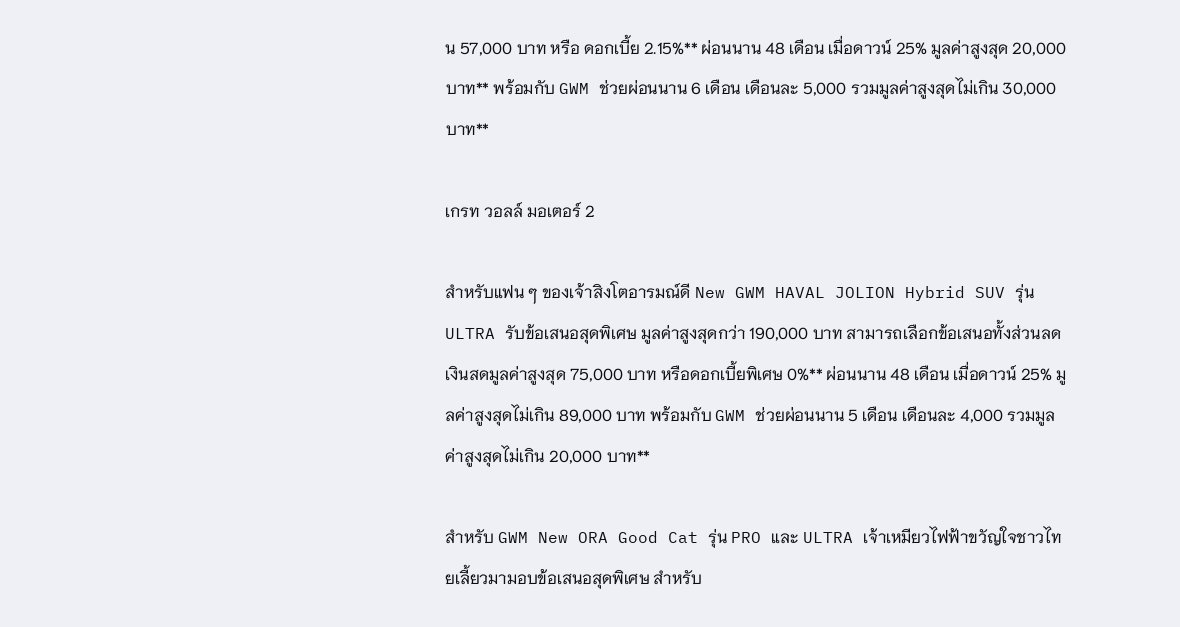น 57,000 บาท หรือ ดอกเบี้ย 2.15%** ผ่อนนาน 48 เดือน เมื่อดาวน์ 25% มูลค่าสูงสุด 20,000 บาท** พร้อมกับ GWM ช่วยผ่อนนาน 6 เดือน เดือนละ 5,000 รวมมูลค่าสูงสุดไม่เกิน 30,000 บาท**

เกรท วอลล์ มอเตอร์ 2

สำหรับแฟน ๆ ของเจ้าสิงโตอารมณ์ดี New GWM HAVAL JOLION Hybrid SUV รุ่น ULTRA รับข้อเสนอสุดพิเศษ มูลค่าสูงสุดกว่า 190,000 บาท สามารถเลือกข้อเสนอทั้งส่วนลดเงินสดมูลค่าสูงสุด 75,000 บาท หรือดอกเบี้ยพิเศษ 0%** ผ่อนนาน 48 เดือน เมื่อดาวน์ 25% มูลค่าสูงสุดไม่เกิน 89,000 บาท พร้อมกับ GWM ช่วยผ่อนนาน 5 เดือน เดือนละ 4,000 รวมมูลค่าสูงสุดไม่เกิน 20,000 บาท**

สำหรับ GWM New ORA Good Cat รุ่น PRO และ ULTRA เจ้าเหมียวไฟฟ้าขวัญใจชาวไทยเลี้ยวมามอบข้อเสนอสุดพิเศษ สำหรับ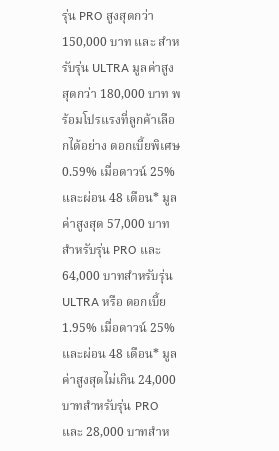รุ่น PRO สูงสุดกว่า 150,000 บาท และ สำหรับรุ่น ULTRA มูลค่าสูงสุดกว่า 180,000 บาท พร้อมโปรแรงที่ลูกค้าเลือกได้อย่าง ดอกเบี้ยพิเศษ 0.59% เมื่อดาวน์ 25% และผ่อน 48 เดือน* มูลค่าสูงสุด 57,000 บาทสำหรับรุ่น PRO และ 64,000 บาทสำหรับรุ่น ULTRA หรือ ดอกเบี้ย 1.95% เมื่อดาวน์ 25% และผ่อน 48 เดือน* มูลค่าสูงสุดไม่เกิน 24,000 บาทสำหรับรุ่น PRO และ 28,000 บาทสำห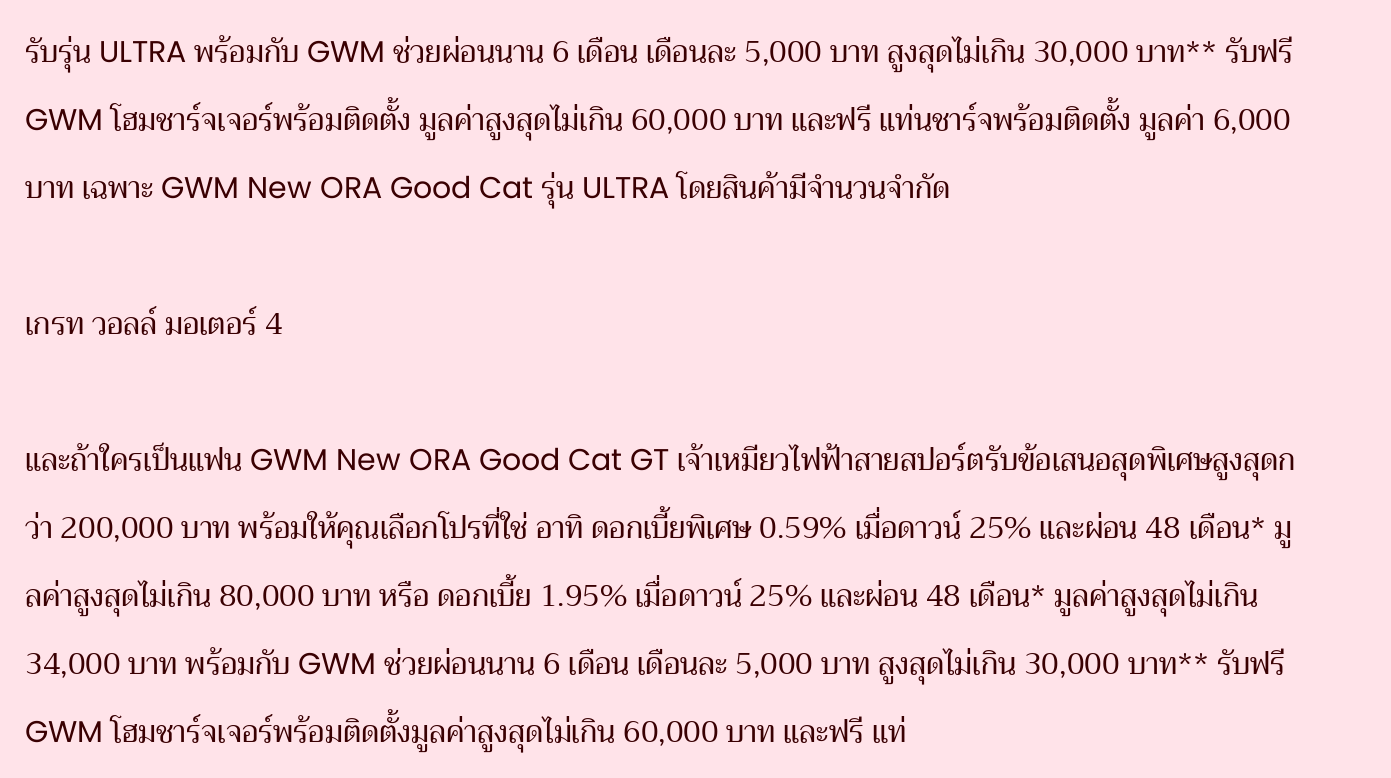รับรุ่น ULTRA พร้อมกับ GWM ช่วยผ่อนนาน 6 เดือน เดือนละ 5,000 บาท สูงสุดไม่เกิน 30,000 บาท** รับฟรี GWM โฮมชาร์จเจอร์พร้อมติดตั้ง มูลค่าสูงสุดไม่เกิน 60,000 บาท และฟรี แท่นชาร์จพร้อมติดตั้ง มูลค่า 6,000 บาท เฉพาะ GWM New ORA Good Cat รุ่น ULTRA โดยสินค้ามีจำนวนจำกัด

เกรท วอลล์ มอเตอร์ 4

และถ้าใครเป็นแฟน GWM New ORA Good Cat GT เจ้าเหมียวไฟฟ้าสายสปอร์ตรับข้อเสนอสุดพิเศษสูงสุดกว่า 200,000 บาท พร้อมให้คุณเลือกโปรที่ใช่ อาทิ ดอกเบี้ยพิเศษ 0.59% เมื่อดาวน์ 25% และผ่อน 48 เดือน* มูลค่าสูงสุดไม่เกิน 80,000 บาท หรือ ดอกเบี้ย 1.95% เมื่อดาวน์ 25% และผ่อน 48 เดือน* มูลค่าสูงสุดไม่เกิน 34,000 บาท พร้อมกับ GWM ช่วยผ่อนนาน 6 เดือน เดือนละ 5,000 บาท สูงสุดไม่เกิน 30,000 บาท** รับฟรี GWM โฮมชาร์จเจอร์พร้อมติดตั้งมูลค่าสูงสุดไม่เกิน 60,000 บาท และฟรี แท่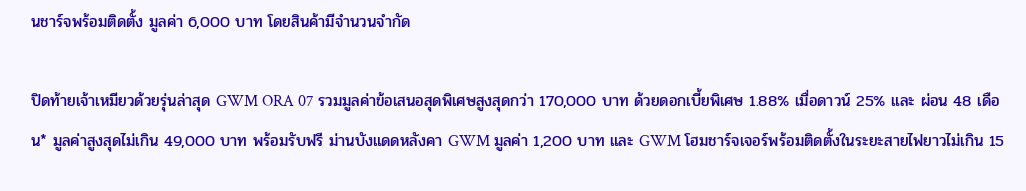นชาร์จพร้อมติดตั้ง มูลค่า 6,000 บาท โดยสินค้ามีจำนวนจำกัด

ปิดท้ายเจ้าเหมียวด้วยรุ่นล่าสุด GWM ORA 07 รวมมูลค่าข้อเสนอสุดพิเศษสูงสุดกว่า 170,000 บาท ด้วยดอกเบี้ยพิเศษ 1.88% เมื่อดาวน์ 25% และ ผ่อน 48 เดือน* มูลค่าสูงสุดไม่เกิน 49,000 บาท พร้อมรับฟรี ม่านบังแดดหลังคา GWM มูลค่า 1,200 บาท และ GWM โฮมชาร์จเจอร์พร้อมติดตั้งในระยะสายไฟยาวไม่เกิน 15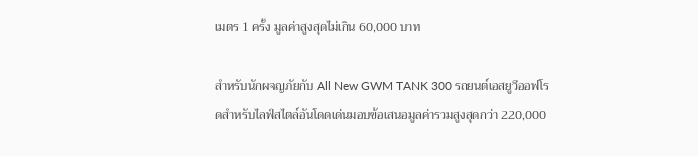เมตร 1 ครั้ง มูลค่าสูงสุดไม่เกิน 60,000 บาท

สำหรับนักผจญภัยกับ All New GWM TANK 300 รถยนต์เอสยูวีออฟโรดสำหรับไลฟ์สไตล์อันโดดเด่นมอบข้อเสนอมูลค่ารวมสูงสุดกว่า 220,000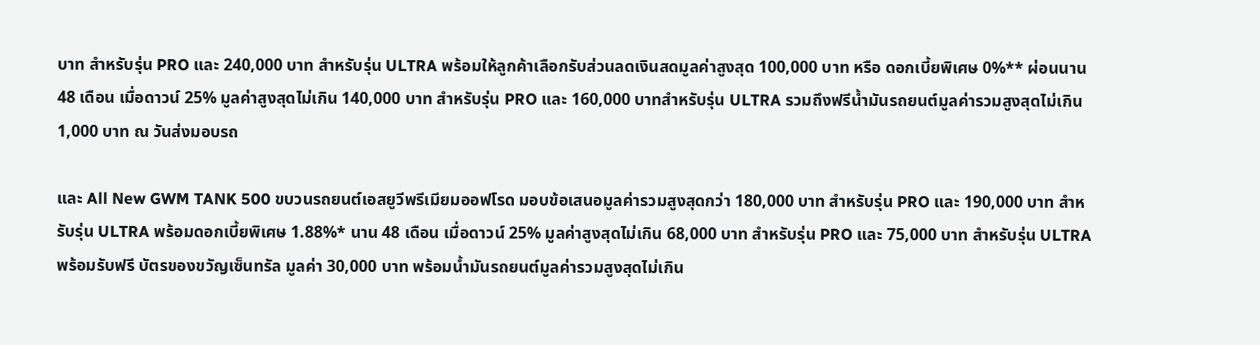บาท สำหรับรุ่น PRO และ 240,000 บาท สำหรับรุ่น ULTRA พร้อมให้ลูกค้าเลือกรับส่วนลดเงินสดมูลค่าสูงสุด 100,000 บาท หรือ ดอกเบี้ยพิเศษ 0%** ผ่อนนาน 48 เดือน เมื่อดาวน์ 25% มูลค่าสูงสุดไม่เกิน 140,000 บาท สำหรับรุ่น PRO และ 160,000 บาทสำหรับรุ่น ULTRA รวมถึงฟรีน้ำมันรถยนต์มูลค่ารวมสูงสุดไม่เกิน 1,000 บาท ณ วันส่งมอบรถ

และ All New GWM TANK 500 ขบวนรถยนต์เอสยูวีพรีเมียมออฟโรด มอบข้อเสนอมูลค่ารวมสูงสุดกว่า 180,000 บาท สำหรับรุ่น PRO และ 190,000 บาท สำหรับรุ่น ULTRA พร้อมดอกเบี้ยพิเศษ 1.88%* นาน 48 เดือน เมื่อดาวน์ 25% มูลค่าสูงสุดไม่เกิน 68,000 บาท สำหรับรุ่น PRO และ 75,000 บาท สำหรับรุ่น ULTRA พร้อมรับฟรี บัตรของขวัญเซ็นทรัล มูลค่า 30,000 บาท พร้อมน้ำมันรถยนต์มูลค่ารวมสูงสุดไม่เกิน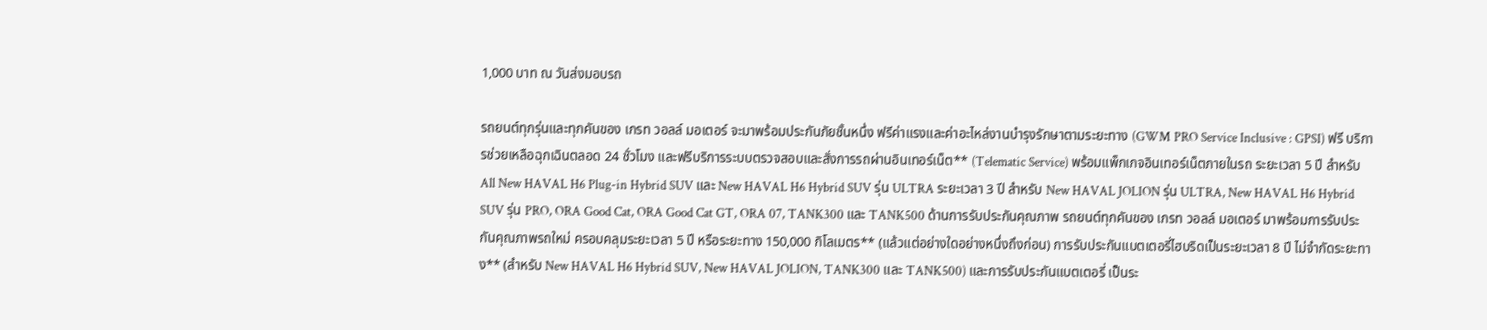1,000 บาท ณ วันส่งมอบรถ

รถยนต์ทุกรุ่นและทุกคันของ เกรท วอลล์ มอเตอร์ จะมาพร้อมประกันภัยชั้นหนึ่ง ฟรีค่าแรงและค่าอะไหล่งานบำรุงรักษาตามระยะทาง (GWM PRO Service Inclusive : GPSI) ฟรี บริการช่วยเหลือฉุกเฉินตลอด 24 ชั่วโมง และฟรีบริการระบบตรวจสอบและสั่งการรถผ่านอินเทอร์เน็ต** (Telematic Service) พร้อมแพ็กเกจอินเทอร์เน็ตภายในรถ ระยะเวลา 5 ปี สำหรับ All New HAVAL H6 Plug-in Hybrid SUV และ New HAVAL H6 Hybrid SUV รุ่น ULTRA ระยะเวลา 3 ปี สำหรับ New HAVAL JOLION รุ่น ULTRA, New HAVAL H6 Hybrid SUV รุ่น PRO, ORA Good Cat, ORA Good Cat GT, ORA 07, TANK300 และ TANK500 ด้านการรับประกันคุณภาพ รถยนต์ทุกคันของ เกรท วอลล์ มอเตอร์ มาพร้อมการรับประกันคุณภาพรถใหม่ ครอบคลุมระยะเวลา 5 ปี หรือระยะทาง 150,000 กิโลเมตร** (แล้วแต่อย่างใดอย่างหนึ่งถึงก่อน) การรับประกันแบตเตอรี่ไฮบริดเป็นระยะเวลา 8 ปี ไม่จำกัดระยะทาง** (สำหรับ New HAVAL H6 Hybrid SUV, New HAVAL JOLION, TANK300 และ TANK500) และการรับประกันแบตเตอรี่ เป็นระ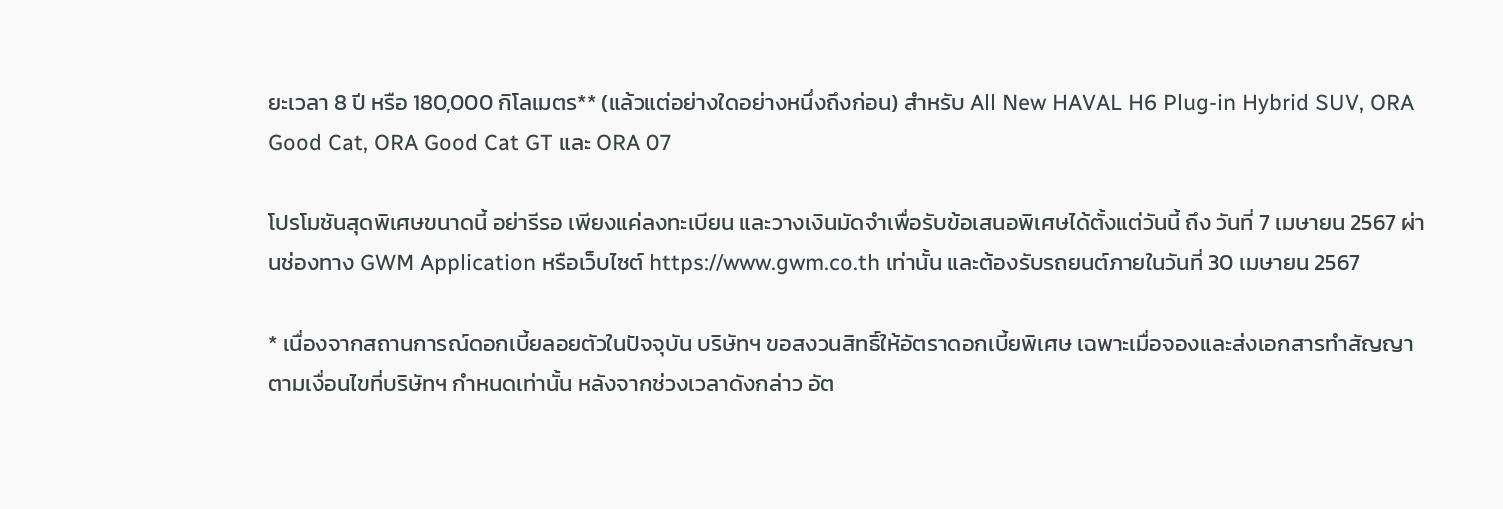ยะเวลา 8 ปี หรือ 180,000 กิโลเมตร** (แล้วแต่อย่างใดอย่างหนึ่งถึงก่อน) สำหรับ All New HAVAL H6 Plug-in Hybrid SUV, ORA Good Cat, ORA Good Cat GT และ ORA 07

โปรโมชันสุดพิเศษขนาดนี้ อย่ารีรอ เพียงแค่ลงทะเบียน และวางเงินมัดจำเพื่อรับข้อเสนอพิเศษได้ตั้งแต่วันนี้ ถึง วันที่ 7 เมษายน 2567 ผ่านช่องทาง GWM Application หรือเว็บไซต์ https://www.gwm.co.th เท่านั้น และต้องรับรถยนต์ภายในวันที่ 30 เมษายน 2567

* เนื่องจากสถานการณ์ดอกเบี้ยลอยตัวในปัจจุบัน บริษัทฯ ขอสงวนสิทธิ์ให้อัตราดอกเบี้ยพิเศษ เฉพาะเมื่อจองและส่งเอกสารทำสัญญาตามเงื่อนไขที่บริษัทฯ กำหนดเท่านั้น หลังจากช่วงเวลาดังกล่าว อัต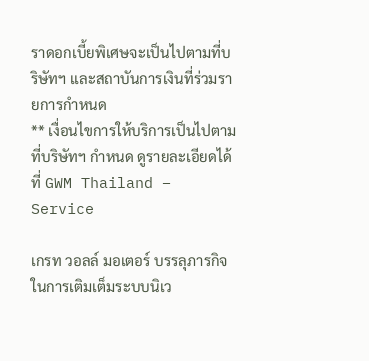ราดอกเบี้ยพิเศษจะเป็นไปตามที่บริษัทฯ และสถาบันการเงินที่ร่วมรายการกำหนด
** เงื่อนไขการให้บริการเป็นไปตามที่บริษัทฯ กำหนด ดูรายละเอียดได้ที่ GWM Thailand – Service

เกรท วอลล์ มอเตอร์ บรรลุภารกิจในการเติมเต็มระบบนิเว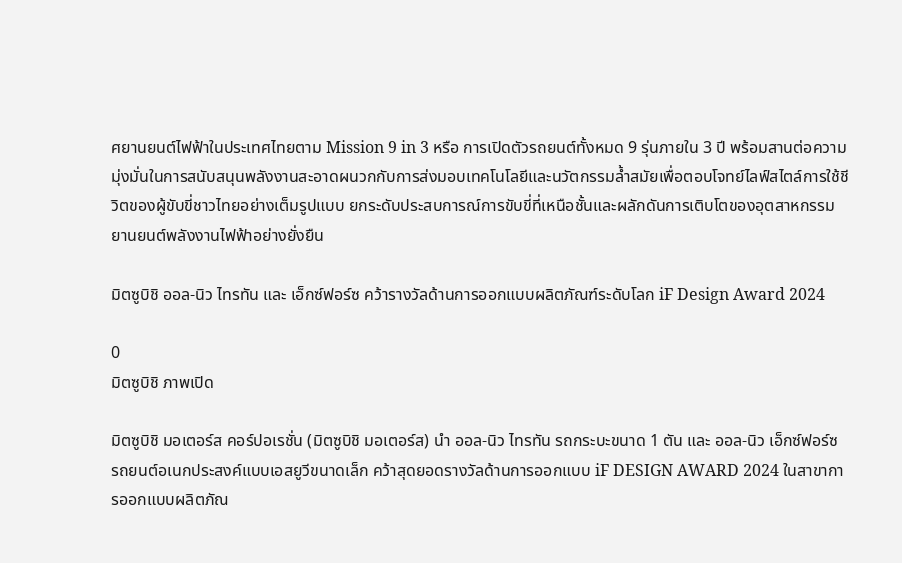ศยานยนต์ไฟฟ้าในประเทศไทยตาม Mission 9 in 3 หรือ การเปิดตัวรถยนต์ทั้งหมด 9 รุ่นภายใน 3 ปี พร้อมสานต่อความมุ่งมั่นในการสนับสนุนพลังงานสะอาดผนวกกับการส่งมอบเทคโนโลยีและนวัตกรรมล้ำสมัยเพื่อตอบโจทย์ไลฟ์สไตล์การใช้ชีวิตของผู้ขับขี่ชาวไทยอย่างเต็มรูปแบบ ยกระดับประสบการณ์การขับขี่ที่เหนือชั้นและผลักดันการเติบโตของอุตสาหกรรมยานยนต์พลังงานไฟฟ้าอย่างยั่งยืน

มิตซูบิชิ ออล-นิว ไทรทัน และ เอ็กซ์ฟอร์ซ คว้ารางวัลด้านการออกแบบผลิตภัณฑ์ระดับโลก iF Design Award 2024

0
มิตซูบิชิ ภาพเปิด

มิตซูบิชิ มอเตอร์ส คอร์ปอเรชั่น (มิตซูบิชิ มอเตอร์ส) นำ ออล-นิว ไทรทัน รถกระบะขนาด 1 ตัน และ ออล-นิว เอ็กซ์ฟอร์ซ รถยนต์อเนกประสงค์แบบเอสยูวีขนาดเล็ก คว้าสุดยอดรางวัลด้านการออกแบบ iF DESIGN AWARD 2024 ในสาขาการออกแบบผลิตภัณ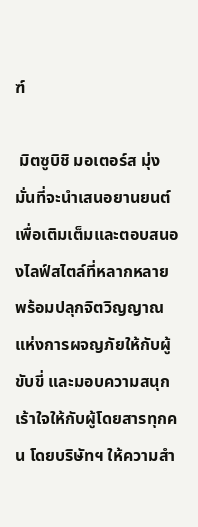ฑ์

 มิตซูบิชิ มอเตอร์ส มุ่งมั่นที่จะนำเสนอยานยนต์เพื่อเติมเต็มและตอบสนองไลฟ์สไตล์ที่หลากหลาย พร้อมปลุกจิตวิญญาณแห่งการผจญภัยให้กับผู้ขับขี่ และมอบความสนุกเร้าใจให้กับผู้โดยสารทุกคน โดยบริษัทฯ ให้ความสำ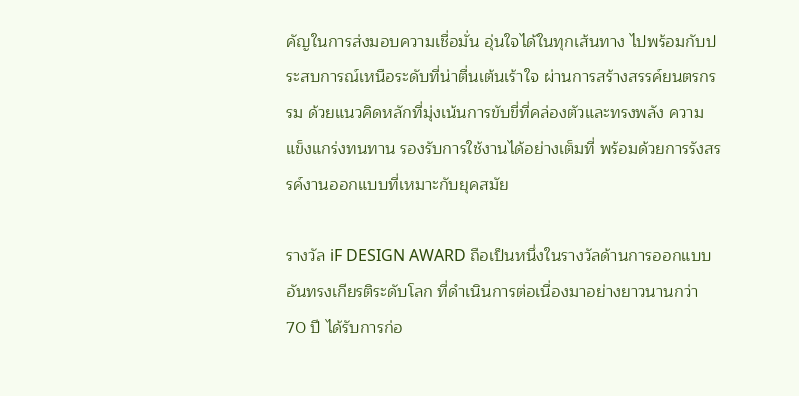คัญในการส่งมอบความเชื่อมั่น อุ่นใจได้ในทุกเส้นทาง ไปพร้อมกับประสบการณ์เหนือระดับที่น่าตื่นเต้นเร้าใจ ผ่านการสร้างสรรค์ยนตรกรรม ด้วยแนวคิดหลักที่มุ่งเน้นการขับขี่ที่คล่องตัวและทรงพลัง ความแข็งแกร่งทนทาน รองรับการใช้งานได้อย่างเต็มที่ พร้อมด้วยการรังสรรค์งานออกแบบที่เหมาะกับยุคสมัย

รางวัล iF DESIGN AWARD ถือเป็นหนึ่งในรางวัลด้านการออกแบบอันทรงเกียรติระดับโลก ที่ดำเนินการต่อเนื่องมาอย่างยาวนานกว่า 70 ปี ได้รับการก่อ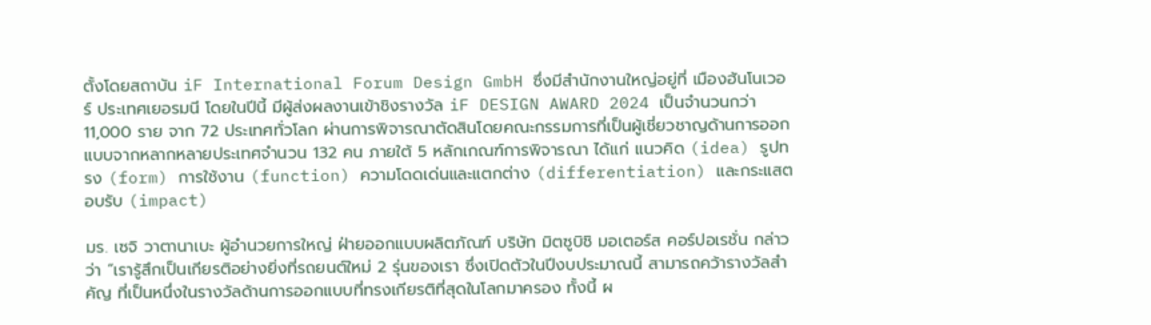ตั้งโดยสถาบัน iF International Forum Design GmbH ซึ่งมีสำนักงานใหญ่อยู่ที่ เมืองฮันโนเวอร์ ประเทศเยอรมนี โดยในปีนี้ มีผู้ส่งผลงานเข้าชิงรางวัล iF DESIGN AWARD 2024 เป็นจำนวนกว่า 11,000 ราย จาก 72 ประเทศทั่วโลก ผ่านการพิจารณาตัดสินโดยคณะกรรมการที่เป็นผู้เชี่ยวชาญด้านการออกแบบจากหลากหลายประเทศจำนวน 132 คน ภายใต้ 5 หลักเกณฑ์การพิจารณา ได้แก่ แนวคิด (idea) รูปทรง (form) การใช้งาน (function) ความโดดเด่นและแตกต่าง (differentiation) และกระแสตอบรับ (impact)

มร. เซจิ วาตานาเบะ ผู้อำนวยการใหญ่ ฝ่ายออกแบบผลิตภัณฑ์ บริษัท มิตซูบิชิ มอเตอร์ส คอร์ปอเรชั่น กล่าวว่า “เรารู้สึกเป็นเกียรติอย่างยิ่งที่รถยนต์ใหม่ 2 รุ่นของเรา ซึ่งเปิดตัวในปีงบประมาณนี้ สามารถคว้ารางวัลสำคัญ ที่เป็นหนึ่งในรางวัลด้านการออกแบบที่ทรงเกียรติที่สุดในโลกมาครอง ทั้งนี้ ผ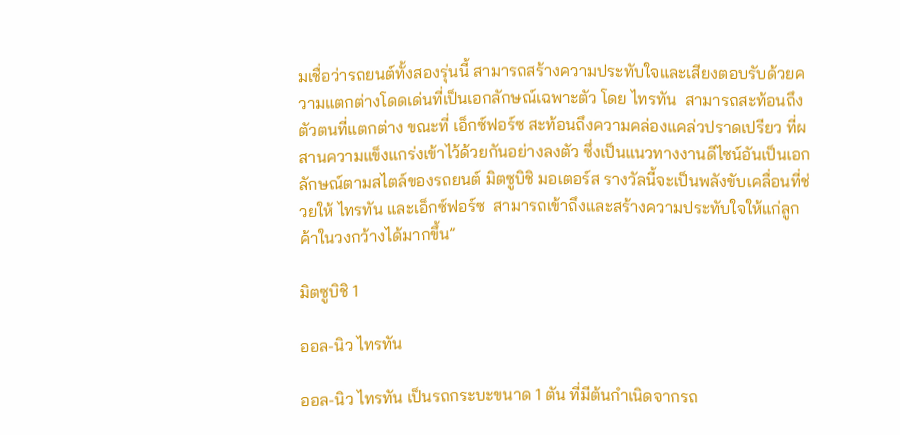มเชื่อว่ารถยนต์ทั้งสองรุ่นนี้ สามารถสร้างความประทับใจและเสียงตอบรับด้วยความแตกต่างโดดเด่นที่เป็นเอกลักษณ์เฉพาะตัว โดย ไทรทัน  สามารถสะท้อนถึงตัวตนที่แตกต่าง ขณะที่ เอ็กซ์ฟอร์ซ สะท้อนถึงความคล่องแคล่วปราดเปรียว ที่ผสานความแข็งแกร่งเข้าไว้ด้วยกันอย่างลงตัว ซึ่งเป็นแนวทางงานดีไซน์อันเป็นเอกลักษณ์ตามสไตล์ของรถยนต์ มิตซูบิชิ มอเตอร์ส รางวัลนี้จะเป็นพลังขับเคลื่อนที่ช่วยให้ ไทรทัน และเอ็กซ์ฟอร์ซ  สามารถเข้าถึงและสร้างความประทับใจให้แก่ลูกค้าในวงกว้างได้มากขึ้น”

มิตซูบิชิ 1

ออล-นิว ไทรทัน

ออล-นิว ไทรทัน เป็นรถกระบะขนาด 1 ตัน ที่มีต้นกำเนิดจากรถ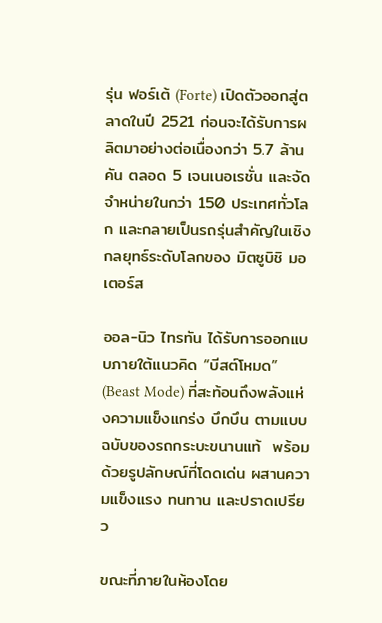รุ่น ฟอร์เต้ (Forte) เปิดตัวออกสู่ตลาดในปี 2521 ก่อนจะได้รับการผลิตมาอย่างต่อเนื่องกว่า 5.7 ล้านคัน ตลอด 5 เจนเนอเรชั่น และจัดจำหน่ายในกว่า 150 ประเทศทั่วโลก และกลายเป็นรถรุ่นสำคัญในเชิงกลยุทธ์ระดับโลกของ มิตซูบิชิ มอเตอร์ส

ออล-นิว ไทรทัน ได้รับการออกแบบภายใต้แนวคิด “บีสต์โหมด” (Beast Mode) ที่สะท้อนถึงพลังแห่งความแข็งแกร่ง บึกบึน ตามแบบฉบับของรถกระบะขนานแท้  พร้อมด้วยรูปลักษณ์ที่โดดเด่น ผสานความแข็งแรง ทนทาน และปราดเปรียว

ขณะที่ภายในห้องโดย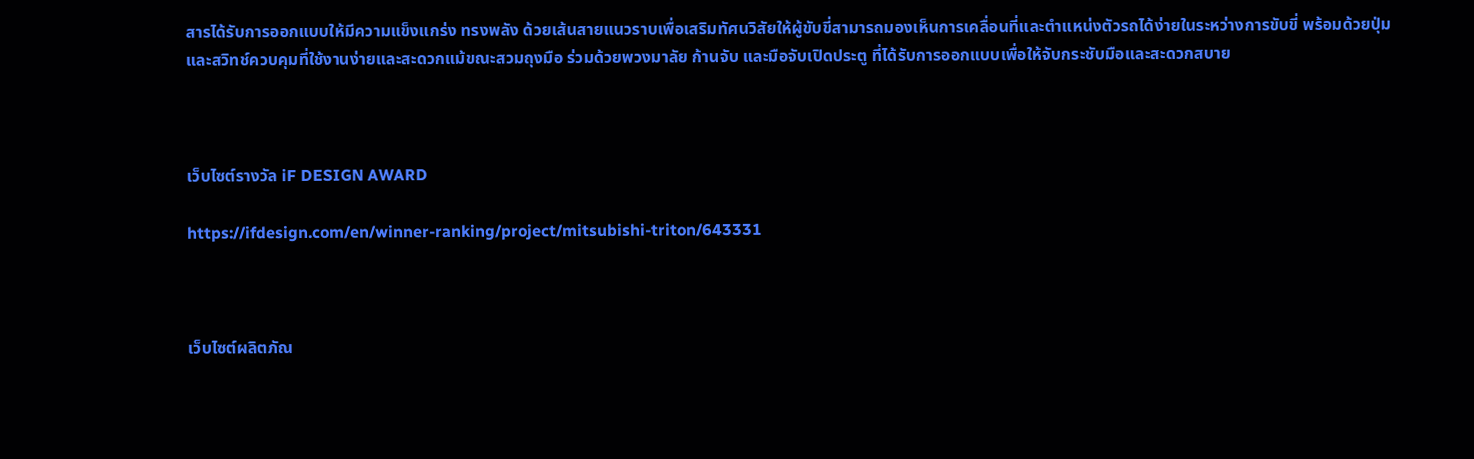สารได้รับการออกแบบให้มีความแข็งแกร่ง ทรงพลัง ด้วยเส้นสายแนวราบเพื่อเสริมทัศนวิสัยให้ผู้ขับขี่สามารถมองเห็นการเคลื่อนที่และตำแหน่งตัวรถได้ง่ายในระหว่างการขับขี่ พร้อมด้วยปุ่มและสวิทช์ควบคุมที่ใช้งานง่ายและสะดวกแม้ขณะสวมถุงมือ ร่วมด้วยพวงมาลัย ก้านจับ และมือจับเปิดประตู ที่ได้รับการออกแบบเพื่อให้จับกระชับมือและสะดวกสบาย



เว็บไซต์รางวัล iF DESIGN AWARD

https://ifdesign.com/en/winner-ranking/project/mitsubishi-triton/643331



เว็บไซต์ผลิตภัณ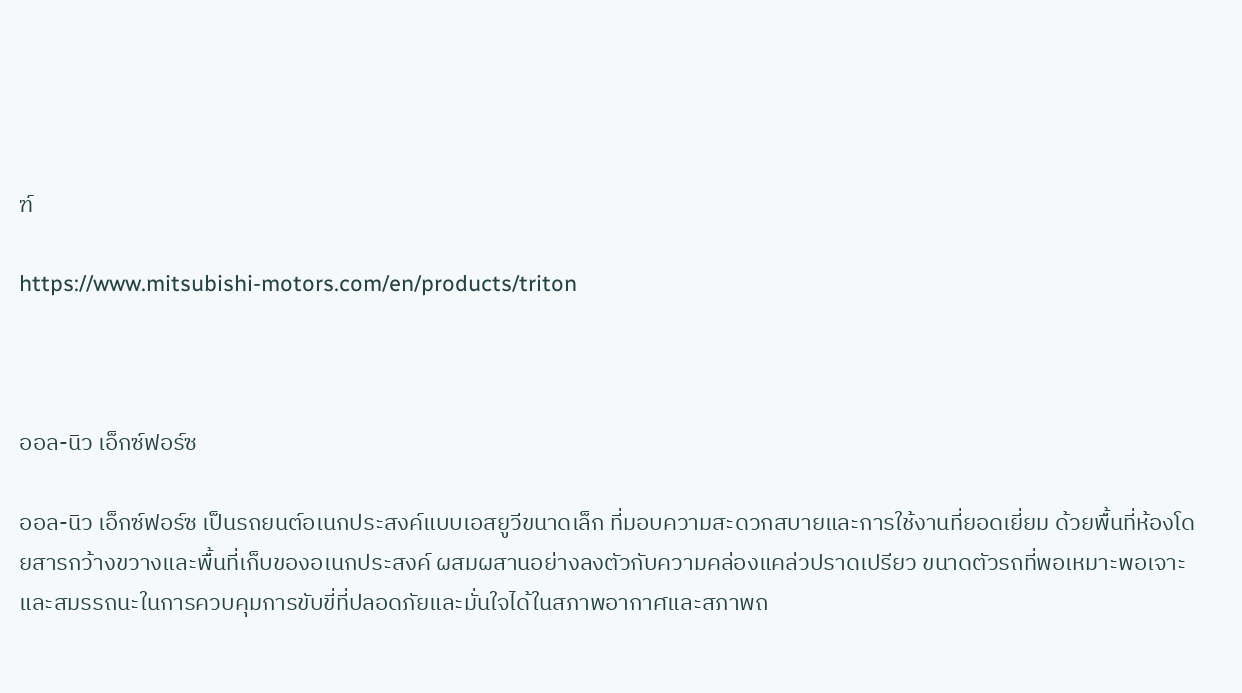ฑ์

https://www.mitsubishi-motors.com/en/products/triton



ออล-นิว เอ็กซ์ฟอร์ซ

ออล-นิว เอ็กซ์ฟอร์ซ เป็นรถยนต์อเนกประสงค์แบบเอสยูวีขนาดเล็ก ที่มอบความสะดวกสบายและการใช้งานที่ยอดเยี่ยม ด้วยพื้นที่ห้องโดยสารกว้างขวางและพื้นที่เก็บของอเนกประสงค์ ผสมผสานอย่างลงตัวกับความคล่องแคล่วปราดเปรียว ขนาดตัวรถที่พอเหมาะพอเจาะ และสมรรถนะในการควบคุมการขับขี่ที่ปลอดภัยและมั่นใจได้ในสภาพอากาศและสภาพถ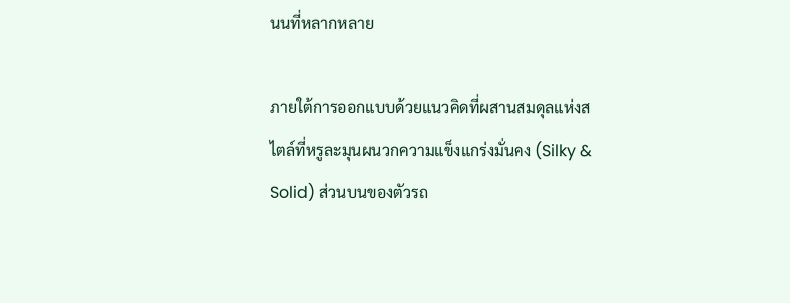นนที่หลากหลาย

ภายใต้การออกแบบด้วยแนวคิดที่ผสานสมดุลแห่งสไตล์ที่หรูละมุนผนวกความแข็งแกร่งมั่นคง (Silky & Solid) ส่วนบนของตัวรถ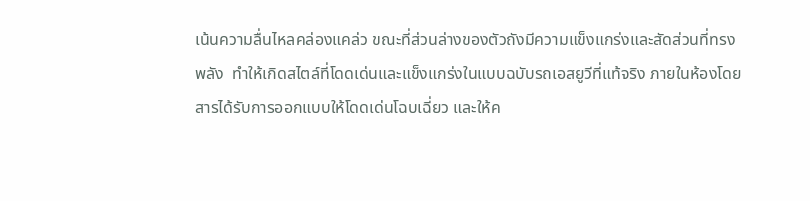เน้นความลื่นไหลคล่องแคล่ว ขณะที่ส่วนล่างของตัวถังมีความแข็งแกร่งและสัดส่วนที่ทรงพลัง  ทำให้เกิดสไตล์ที่โดดเด่นและแข็งแกร่งในแบบฉบับรถเอสยูวีที่แท้จริง ภายในห้องโดยสารได้รับการออกแบบให้โดดเด่นโฉบเฉี่ยว และให้ค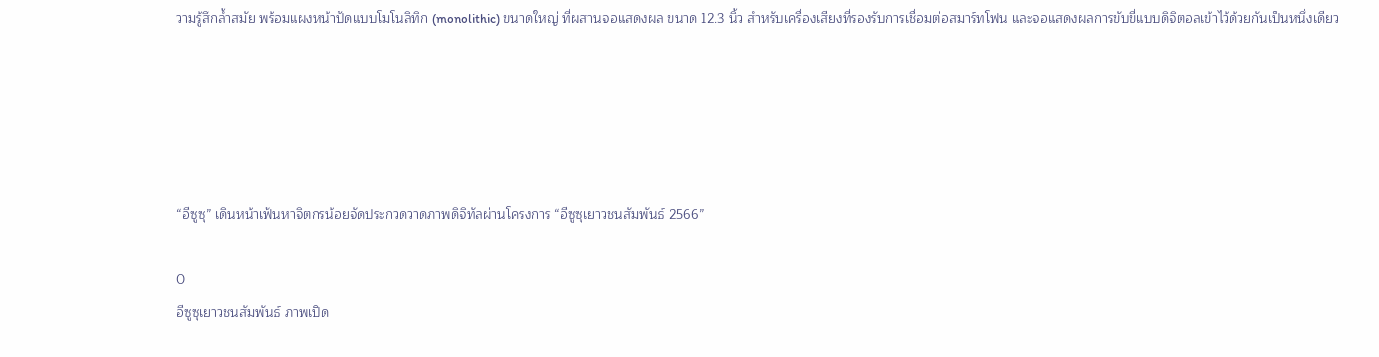วามรู้สึกล้ำสมัย พร้อมแผงหน้าปัดแบบโมโนลิทิก (monolithic) ขนาดใหญ่ ที่ผสานจอแสดงผล ขนาด 12.3 นิ้ว สำหรับเครื่องเสียงที่รองรับการเชื่อมต่อสมาร์ทโฟน และจอแสดงผลการขับขี่แบบดิจิตอลเข้าไว้ด้วยกันเป็นหนึ่งเดียว





“อีซูซุ” เดินหน้าเฟ้นหาจิตกรน้อยจัดประกวดวาดภาพดิจิทัลผ่านโครงการ “อีซูซุเยาวชนสัมพันธ์ 2566”

0
อีซูซุเยาวชนสัมพันธ์ ภาพเปิด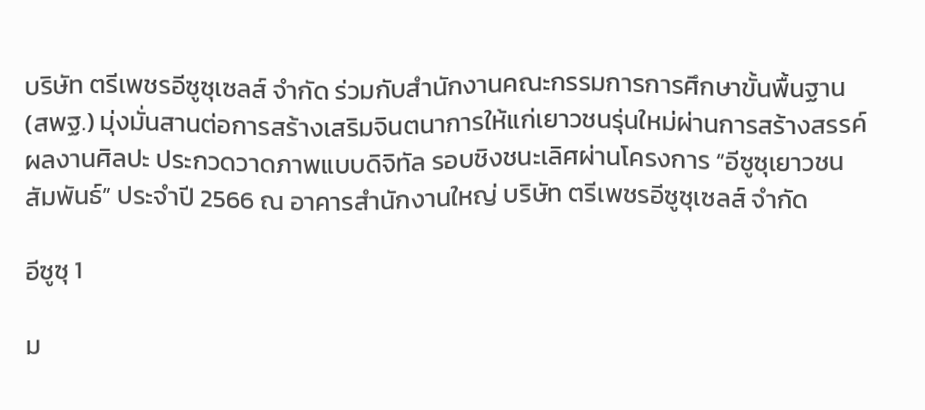บริษัท ตรีเพชรอีซูซุเซลส์ จำกัด ร่วมกับสำนักงานคณะกรรมการการศึกษาขั้นพื้นฐาน (สพฐ.) มุ่งมั่นสานต่อการสร้างเสริมจินตนาการให้แก่เยาวชนรุ่นใหม่ผ่านการสร้างสรรค์ผลงานศิลปะ ประกวดวาดภาพแบบดิจิทัล รอบชิงชนะเลิศผ่านโครงการ “อีซูซุเยาวชนสัมพันธ์” ประจำปี 2566 ณ อาคารสำนักงานใหญ่ บริษัท ตรีเพชรอีซูซุเซลส์ จำกัด

อีซูซุ 1

ม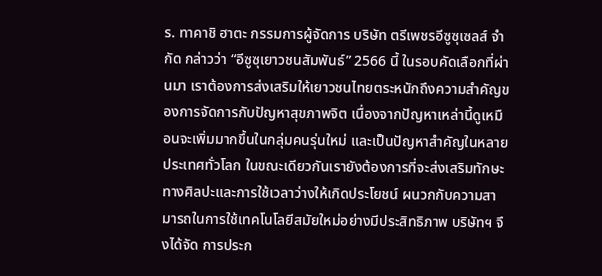ร. ทาคาชิ ฮาตะ กรรมการผู้จัดการ บริษัท ตรีเพชรอีซูซุเซลส์ จำกัด กล่าวว่า “อีซูซุเยาวชนสัมพันธ์” 2566 นี้ ในรอบคัดเลือกที่ผ่านมา เราต้องการส่งเสริมให้เยาวชนไทยตระหนักถึงความสำคัญของการจัดการกับปัญหาสุขภาพจิต เนื่องจากปัญหาเหล่านี้ดูเหมือนจะเพิ่มมากขึ้นในกลุ่มคนรุ่นใหม่ และเป็นปัญหาสำคัญในหลายประเทศทั่วโลก ในขณะเดียวกันเรายังต้องการที่จะส่งเสริมทักษะทางศิลปะและการใช้เวลาว่างให้เกิดประโยชน์ ผนวกกับความสามารถในการใช้เทคโนโลยีสมัยใหม่อย่างมีประสิทธิภาพ บริษัทฯ จึงได้จัด การประก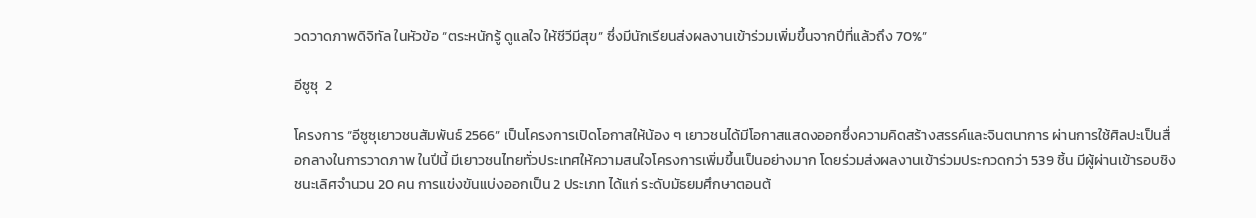วดวาดภาพดิจิทัล ในหัวข้อ “ตระหนักรู้ ดูแลใจ ให้ชีวีมีสุข” ซึ่งมีนักเรียนส่งผลงานเข้าร่วมเพิ่มขึ้นจากปีที่แล้วถึง 70%”

อีซูซุ  2

โครงการ “อีซูซุเยาวชนสัมพันธ์ 2566” เป็นโครงการเปิดโอกาสให้น้อง ๆ เยาวชนได้มีโอกาสแสดงออกซึ่งความคิดสร้างสรรค์และจินตนาการ ผ่านการใช้ศิลปะเป็นสื่อกลางในการวาดภาพ ในปีนี้ มีเยาวชนไทยทั่วประเทศให้ความสนใจโครงการเพิ่มขึ้นเป็นอย่างมาก โดยร่วมส่งผลงานเข้าร่วมประกวดกว่า 539 ชิ้น มีผู้ผ่านเข้ารอบชิงชนะเลิศจำนวน 20 คน การแข่งขันแบ่งออกเป็น 2 ประเภท ได้แก่ ระดับมัธยมศึกษาตอนต้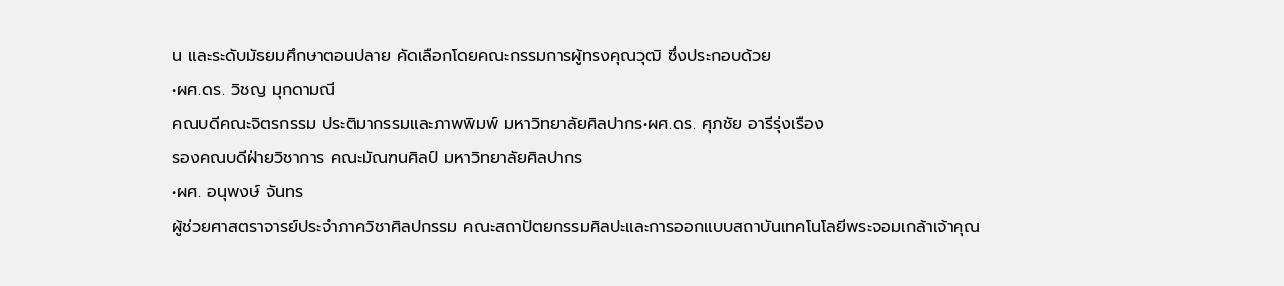น และระดับมัธยมศึกษาตอนปลาย คัดเลือกโดยคณะกรรมการผู้ทรงคุณวุฒิ ซึ่งประกอบด้วย
•ผศ.ดร. วิชญ มุกดามณี
คณบดีคณะจิตรกรรม ประติมากรรมและภาพพิมพ์ มหาวิทยาลัยศิลปากร•ผศ.ดร. ศุภชัย อารีรุ่งเรือง
รองคณบดีฝ่ายวิชาการ คณะมัณฑนศิลป์ มหาวิทยาลัยศิลปากร
•ผศ. อนุพงษ์ จันทร
ผู้ช่วยศาสตราจารย์ประจำภาควิชาศิลปกรรม คณะสถาปัตยกรรมศิลปะและการออกแบบสถาบันเทคโนโลยีพระจอมเกล้าเจ้าคุณ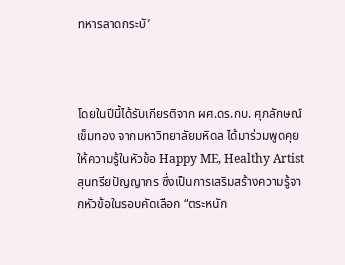ทหารลาดกระบั’



โดยในปีนี้ได้รับเกียรติจาก ผศ.ดร.กบ. ศุภลักษณ์ เข็มทอง จากมหาวิทยาลัยมหิดล ได้มาร่วมพูดคุยให้ความรู้ในหัวข้อ Happy ME, Healthy Artist สุนทรียปัญญากร ซึ่งเป็นการเสริมสร้างความรู้จากหัวข้อในรอบคัดเลือก “ตระหนัก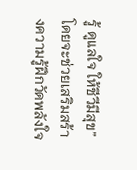รู้ ดูแลใจ ให้ชีวีมีสุข” โดยจะช่วยเสริมสร้างความรู้ฝึกวัดพลังใจ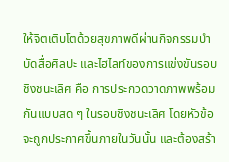ให้จิตเติบโตด้วยสุขภาพดีผ่านกิจกรรมบำบัดสื่อศิลปะ และไฮไลท์ของการแข่งขันรอบชิงชนะเลิศ คือ การประกวดวาดภาพพร้อมกันแบบสด ๆ ในรอบชิงชนะเลิศ โดยหัวข้อจะถูกประกาศขึ้นภายในวันนั้น และต้องสร้า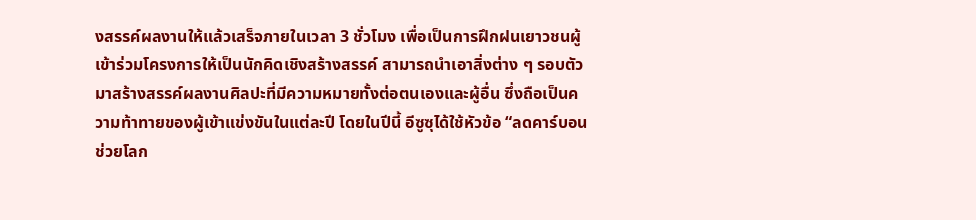งสรรค์ผลงานให้แล้วเสร็จภายในเวลา 3 ชั่วโมง เพื่อเป็นการฝึกฝนเยาวชนผู้เข้าร่วมโครงการให้เป็นนักคิดเชิงสร้างสรรค์ สามารถนำเอาสิ่งต่าง ๆ รอบตัวมาสร้างสรรค์ผลงานศิลปะที่มีความหมายทั้งต่อตนเองและผู้อื่น ซึ่งถือเป็นความท้าทายของผู้เข้าแข่งขันในแต่ละปี โดยในปีนี้ อีซูซุได้ใช้หัวข้อ “ลดคาร์บอน ช่วยโลก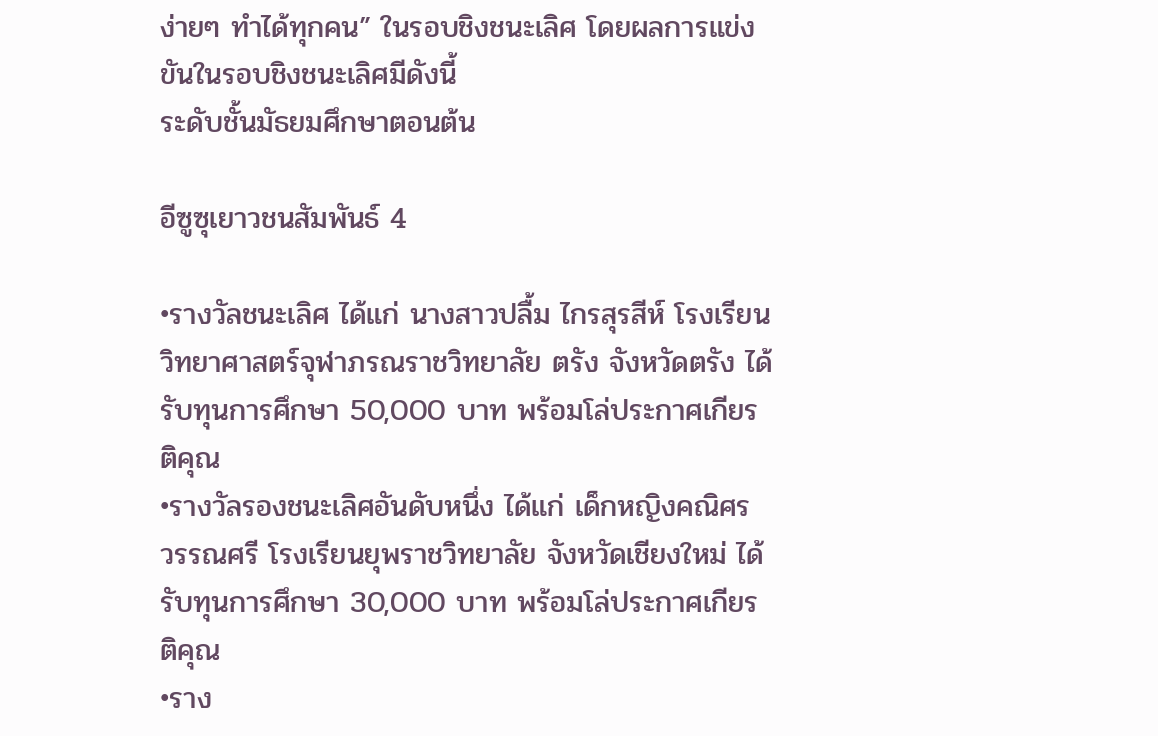ง่ายๆ ทำได้ทุกคน” ในรอบชิงชนะเลิศ โดยผลการแข่งขันในรอบชิงชนะเลิศมีดังนี้
ระดับชั้นมัธยมศึกษาตอนต้น

อีซูซุเยาวชนสัมพันธ์ 4

•รางวัลชนะเลิศ ได้แก่ นางสาวปลื้ม ไกรสุรสีห์ โรงเรียนวิทยาศาสตร์จุฬาภรณราชวิทยาลัย ตรัง จังหวัดตรัง ได้รับทุนการศึกษา 50,000 บาท พร้อมโล่ประกาศเกียรติคุณ
•รางวัลรองชนะเลิศอันดับหนึ่ง ได้แก่ เด็กหญิงคณิศร วรรณศรี โรงเรียนยุพราชวิทยาลัย จังหวัดเชียงใหม่ ได้รับทุนการศึกษา 30,000 บาท พร้อมโล่ประกาศเกียรติคุณ
•ราง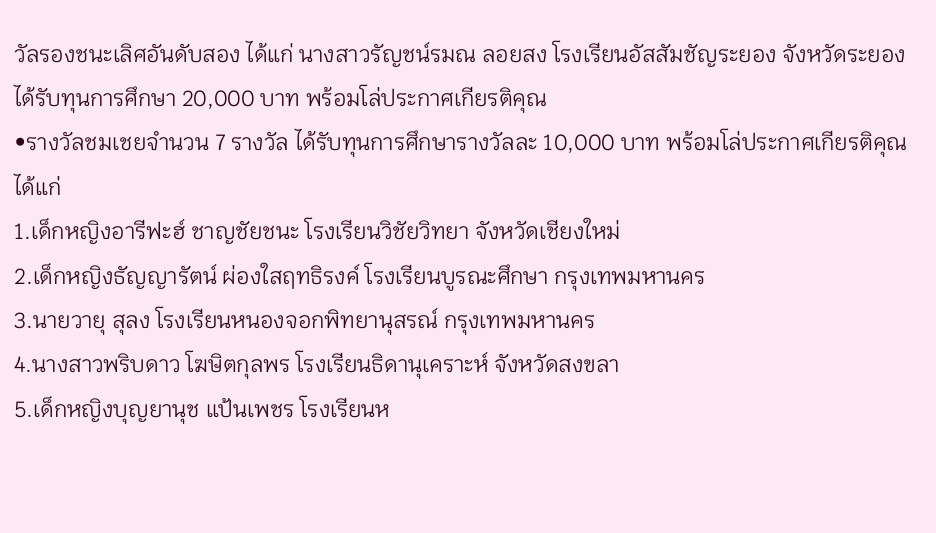วัลรองชนะเลิศอันดับสอง ได้แก่ นางสาวรัญชน์รมณ ลอยสง โรงเรียนอัสสัมชัญระยอง จังหวัดระยอง ได้รับทุนการศึกษา 20,000 บาท พร้อมโล่ประกาศเกียรติคุณ
•รางวัลชมเชยจำนวน 7 รางวัล ได้รับทุนการศึกษารางวัลละ 10,000 บาท พร้อมโล่ประกาศเกียรติคุณ ได้แก่
1.เด็กหญิงอารีฟะฮ์ ชาญชัยชนะ โรงเรียนวิชัยวิทยา จังหวัดเชียงใหม่
2.เด็กหญิงธัญญารัตน์ ผ่องใสฤทธิรงค์ โรงเรียนบูรณะศึกษา กรุงเทพมหานคร
3.นายวายุ สุลง โรงเรียนหนองจอกพิทยานุสรณ์ กรุงเทพมหานคร
4.นางสาวพริบดาว โฆษิตกุลพร โรงเรียนธิดานุเคราะห์ จังหวัดสงขลา
5.เด็กหญิงบุญยานุช แป้นเพชร โรงเรียนห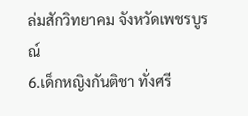ล่มสักวิทยาคม จังหวัดเพชรบูรณ์
6.เด็กหญิงกันติชา ทั่งศรี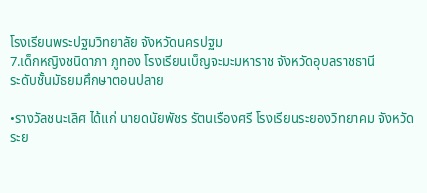โรงเรียนพระปฐมวิทยาลัย จังหวัดนครปฐม
7.เด็กหญิงชนิดาภา ภูทอง โรงเรียนเบ็ญจะมะมหาราช จังหวัดอุบลราชธานี
ระดับชั้นมัธยมศึกษาตอนปลาย

•รางวัลชนะเลิศ ได้แก่ นายดนัยพัชร รัตนเรืองศรี โรงเรียนระยองวิทยาคม จังหวัดระย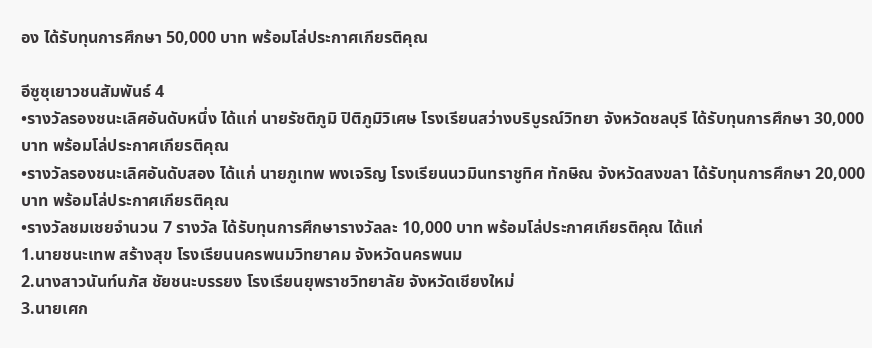อง ได้รับทุนการศึกษา 50,000 บาท พร้อมโล่ประกาศเกียรติคุณ

อีซูซุเยาวชนสัมพันธ์ 4
•รางวัลรองชนะเลิศอันดับหนึ่ง ได้แก่ นายรัชติภูมิ ปิติภูมิวิเศษ โรงเรียนสว่างบริบูรณ์วิทยา จังหวัดชลบุรี ได้รับทุนการศึกษา 30,000 บาท พร้อมโล่ประกาศเกียรติคุณ
•รางวัลรองชนะเลิศอันดับสอง ได้แก่ นายภูเทพ พงเจริญ โรงเรียนนวมินทราชูทิศ ทักษิณ จังหวัดสงขลา ได้รับทุนการศึกษา 20,000 บาท พร้อมโล่ประกาศเกียรติคุณ
•รางวัลชมเชยจำนวน 7 รางวัล ได้รับทุนการศึกษารางวัลละ 10,000 บาท พร้อมโล่ประกาศเกียรติคุณ ได้แก่
1.นายชนะเทพ สร้างสุข โรงเรียนนครพนมวิทยาคม จังหวัดนครพนม
2.นางสาวนันท์นภัส ชัยชนะบรรยง โรงเรียนยุพราชวิทยาลัย จังหวัดเชียงใหม่
3.นายเศก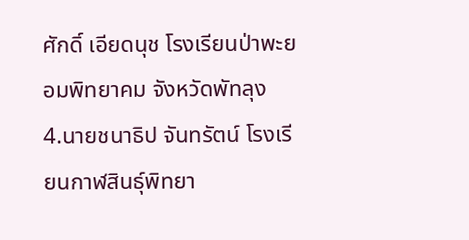ศักดิ์ เอียดนุช โรงเรียนป่าพะยอมพิทยาคม จังหวัดพัทลุง
4.นายชนาธิป จันทรัตน์ โรงเรียนกาฬสินธุ์พิทยา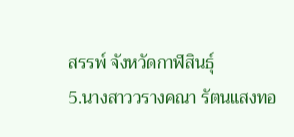สรรพ์ จังหวัดกาฬสินธุ์
5.นางสาววรางคณา รัตนแสงทอ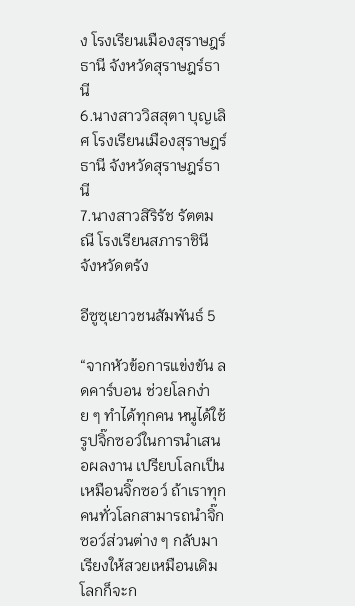ง โรงเรียนเมืองสุราษฎร์ธานี จังหวัดสุราษฎร์ธานี
6.นางสาววิสสุตา บุญเลิศ โรงเรียนเมืองสุราษฎร์ธานี จังหวัดสุราษฎร์ธานี
7.นางสาวสิริรัช รัตตมณี โรงเรียนสภาราชินี จังหวัดตรัง

อีซูซุเยาวชนสัมพันธ์ 5

“จากหัวข้อการแข่งขัน ลดคาร์บอน ช่วยโลกง่าย ๆ ทำได้ทุกคน หนูได้ใช้รูปจิ๊กซอว์ในการนำเสนอผลงาน เปรียบโลกเป็นเหมือนจิ๊กซอว์ ถ้าเราทุกคนทั่วโลกสามารถนำจิ๊กซอว์ส่วนต่าง ๆ กลับมาเรียงให้สวยเหมือนเดิม โลกก็จะก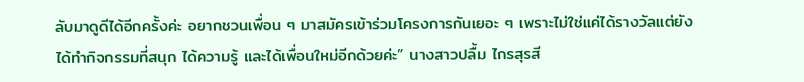ลับมาดูดีได้อีกครั้งค่ะ อยากชวนเพื่อน ๆ มาสมัครเข้าร่วมโครงการกันเยอะ ๆ เพราะไม่ใช่แค่ได้รางวัลแต่ยังได้ทำกิจกรรมที่สนุก ได้ความรู้ และได้เพื่อนใหม่อีกด้วยค่ะ” นางสาวปลื้ม ไกรสุรสี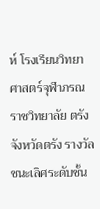ห์ โรงเรียนวิทยาศาสตร์จุฬาภรณราชวิทยาลัย ตรัง จังหวัดตรัง รางวัลชนะเลิศระดับชั้น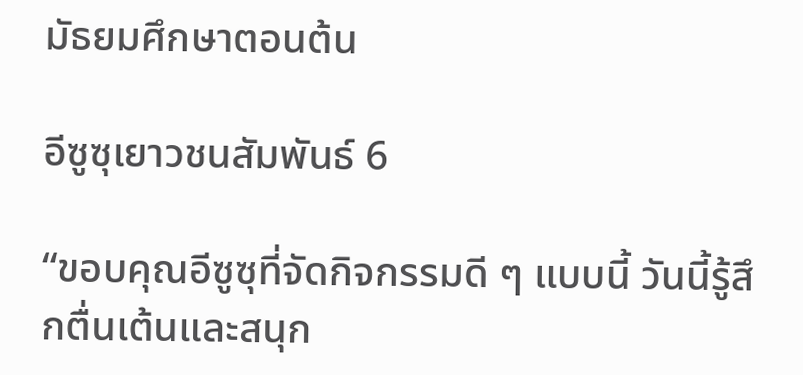มัธยมศึกษาตอนต้น

อีซูซุเยาวชนสัมพันธ์ 6

“ขอบคุณอีซูซุที่จัดกิจกรรมดี ๆ แบบนี้ วันนี้รู้สึกตื่นเต้นและสนุก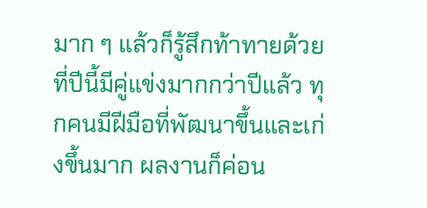มาก ๆ แล้วก็รู้สึกท้าทายด้วยที่ปีนี้มีคู่แข่งมากกว่าปีแล้ว ทุกคนมีฝีมือที่พัฒนาขึ้นและเก่งขึ้นมาก ผลงานก็ค่อน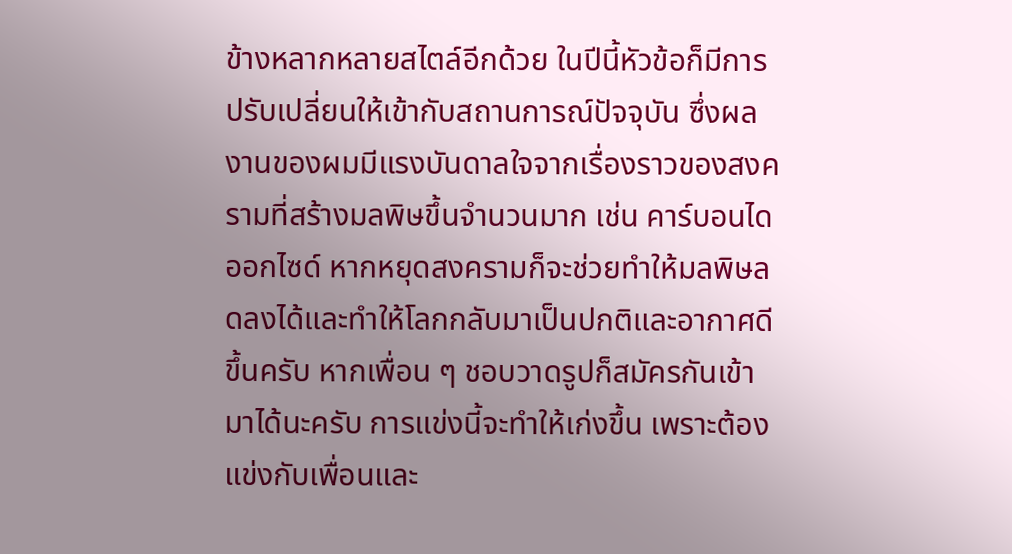ข้างหลากหลายสไตล์อีกด้วย ในปีนี้หัวข้อก็มีการปรับเปลี่ยนให้เข้ากับสถานการณ์ปัจจุบัน ซึ่งผลงานของผมมีแรงบันดาลใจจากเรื่องราวของสงครามที่สร้างมลพิษขึ้นจำนวนมาก เช่น คาร์บอนไดออกไซด์ หากหยุดสงครามก็จะช่วยทำให้มลพิษลดลงได้และทำให้โลกกลับมาเป็นปกติและอากาศดีขึ้นครับ หากเพื่อน ๆ ชอบวาดรูปก็สมัครกันเข้ามาได้นะครับ การแข่งนี้จะทำให้เก่งขึ้น เพราะต้องแข่งกับเพื่อนและ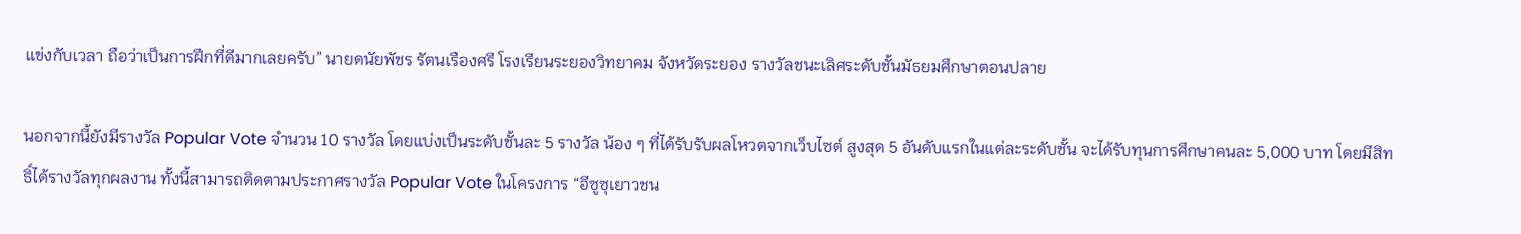แข่งกับเวลา ถือว่าเป็นการฝึกที่ดีมากเลยครับ” นายดนัยพัชร รัตนเรืองศรี โรงเรียนระยองวิทยาคม จังหวัดระยอง รางวัลชนะเลิศระดับชั้นมัธยมศึกษาตอนปลาย

นอกจากนี้ยังมีรางวัล Popular Vote จำนวน 10 รางวัล โดยแบ่งเป็นระดับชั้นละ 5 รางวัล น้อง ๆ ที่ได้รับรับผลโหวตจากเว็บไซต์ สูงสุด 5 อันดับแรกในแต่ละระดับชั้น จะได้รับทุนการศึกษาคนละ 5,000 บาท โดยมีสิทธิ์ได้รางวัลทุกผลงาน ทั้งนี้สามารถติดตามประกาศรางวัล Popular Vote ในโครงการ “อีซูซุเยาวชน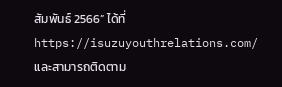สัมพันธ์ 2566” ได้ที่ https://isuzuyouthrelations.com/ และสามารถติดตาม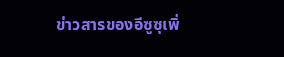ข่าวสารของอีซูซุเพิ่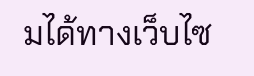มได้ทางเว็บไซ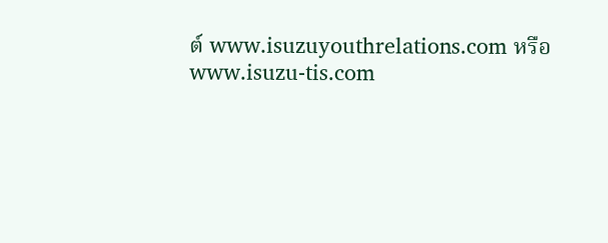ต์ www.isuzuyouthrelations.com หรือ www.isuzu-tis.com